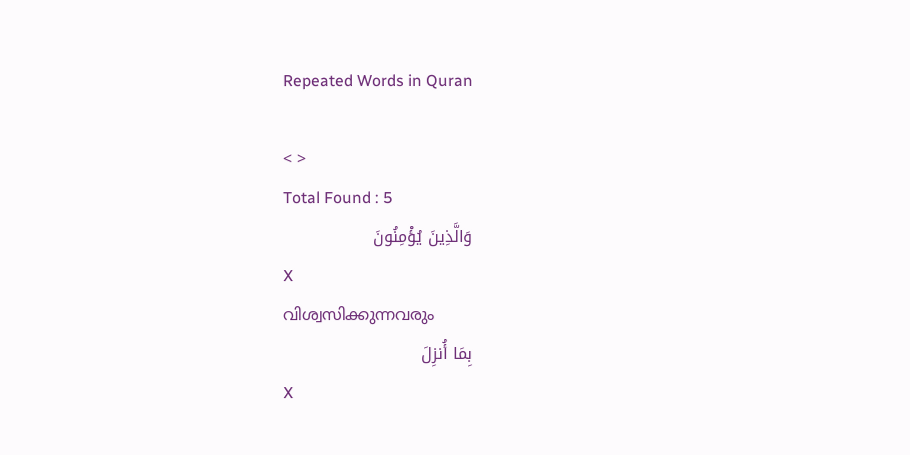Repeated Words in Quran

< >
Total Found : 5
وَالَّذِينَ يُؤْمِنُونَ
X
വിശ്വസിക്കുന്നവരും
بِمَا أُنزِلَ
X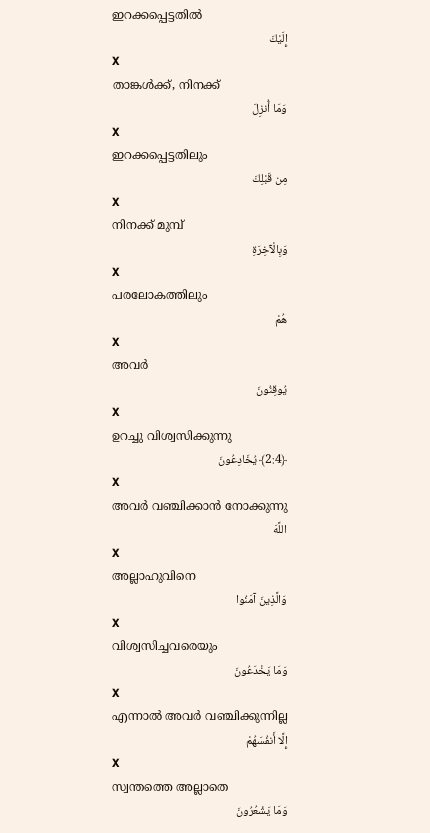ഇറക്കപ്പെട്ടതില്‍
إِلَيْكَ
X
താങ്കള്‍ക്ക്, നിനക്ക്
وَمَا أُنزِلَ
X
ഇറക്കപ്പെട്ടതിലും
مِن قَبْلِكَ
X
നിനക്ക് മുമ്പ്
وَبِالْآخِرَةِ
X
പരലോകത്തിലും
هُمْ
X
അവര്‍
يُوقِنُونَ
X
ഉറച്ചു വിശ്വസിക്കുന്നു
﴿2:4﴾ يُخَادِعُونَ
X
അവര്‍ വഞ്ചിക്കാന്‍ നോക്കുന്നു
اللَّهَ
X
അല്ലാഹുവിനെ
وَالَّذِينَ آمَنُوا
X
വിശ്വസിച്ചവരെയും
وَمَا يَخْدَعُونَ
X
എന്നാല്‍ അവര്‍ വഞ്ചിക്കുന്നില്ല
إِلَّا أَنفُسَهُمْ
X
സ്വന്തത്തെ അല്ലാതെ
وَمَا يَشْعُرُونَ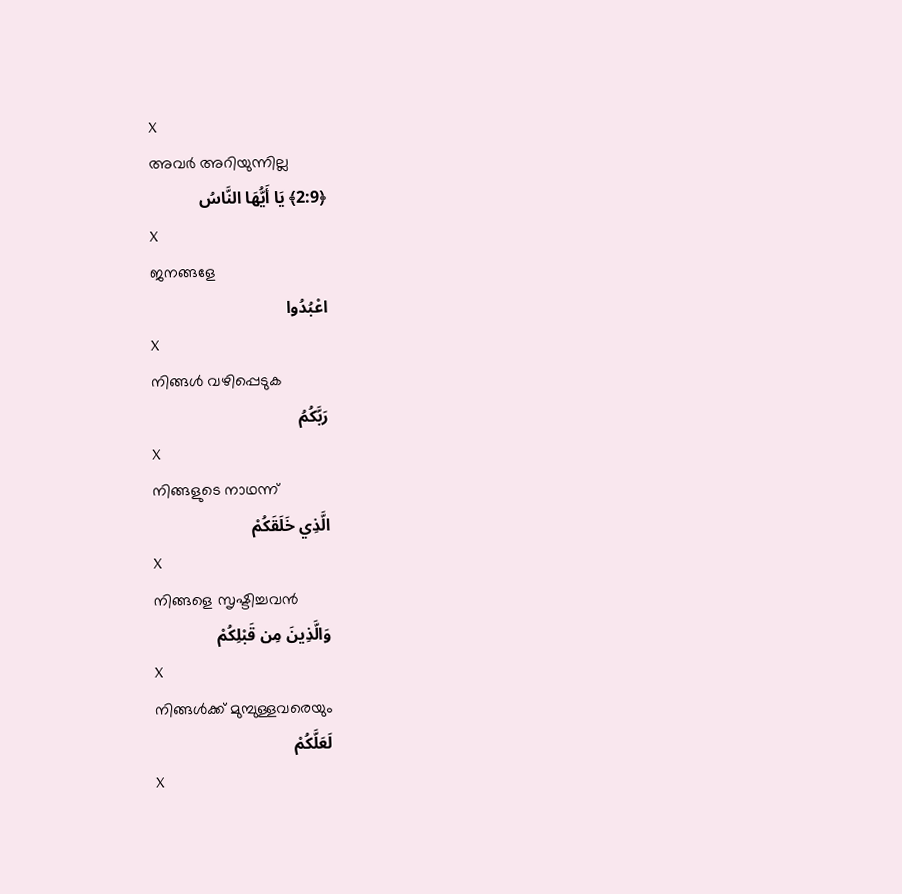X
അവര്‍ അറിയുന്നില്ല
﴿2:9﴾ يَا أَيُّهَا النَّاسُ
X
ജനങ്ങളേ
اعْبُدُوا
X
നിങ്ങള്‍ വഴിപ്പെടുക
رَبَّكُمُ
X
നിങ്ങളുടെ നാഥന്ന്
الَّذِي خَلَقَكُمْ
X
നിങ്ങളെ സൃഷ്ടിച്ചവന്‍
وَالَّذِينَ مِن قَبْلِكُمْ
X
നിങ്ങള്‍ക്ക് മുമ്പുള്ളവരെയും
لَعَلَّكُمْ
X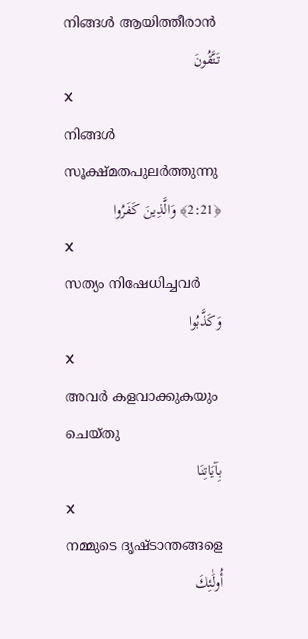നിങ്ങള്‍ ആയിത്തീരാന്‍
تَتَّقُونَ
X
നിങ്ങള്‍ സൂക്ഷ്മതപുലര്‍ത്തുന്നു
﴿2:21﴾ وَالَّذِينَ كَفَرُوا
X
സത്യം നിഷേധിച്ചവര്‍
وَكَذَّبُوا
X
അവര്‍ കളവാക്കുകയും ചെയ്തു
بِآيَاتِنَا
X
നമ്മുടെ ദൃഷ്ടാന്തങ്ങളെ
أُولَٰئِكَ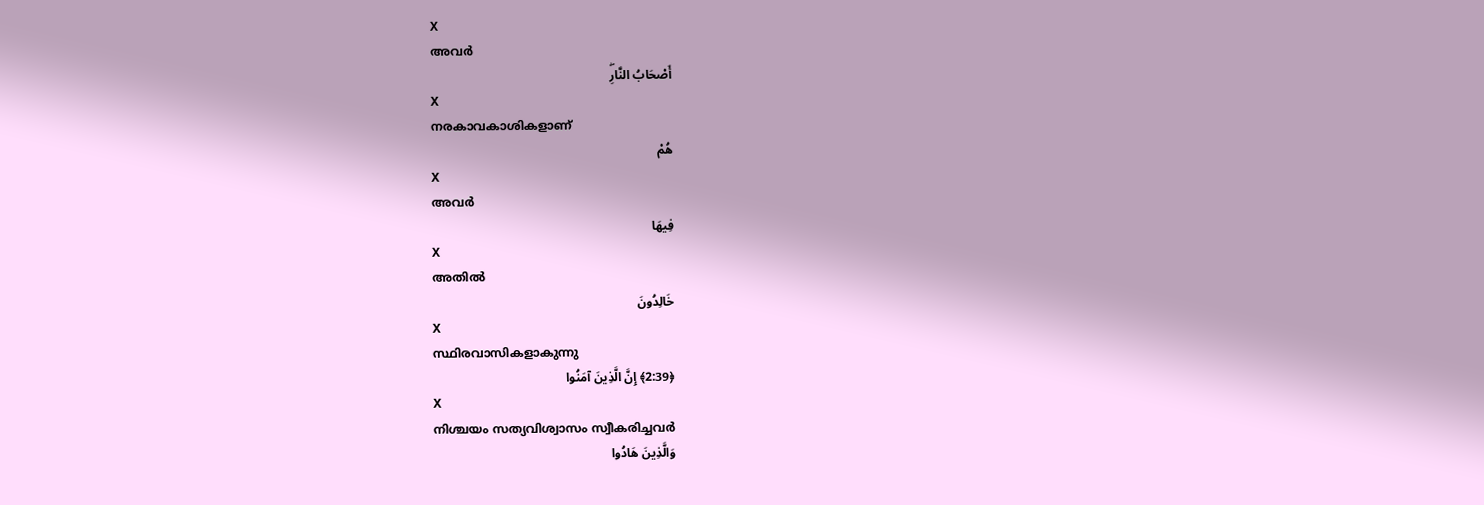X
അവര്‍
أَصْحَابُ النَّارِۖ
X
നരകാവകാശികളാണ്
هُمْ
X
അവര്‍
فِيهَا
X
അതില്‍
خَالِدُونَ
X
സ്ഥിരവാസികളാകുന്നു
﴿2:39﴾ إِنَّ الَّذِينَ آمَنُوا
X
നിശ്ചയം സത്യവിശ്വാസം സ്വീകരിച്ചവര്‍
وَالَّذِينَ هَادُوا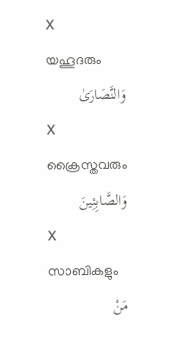X
യഹൂദരും
وَالنَّصَارَىٰ
X
ക്രൈസ്തവരും
وَالصَّابِئِينَ
X
സാബികളും
مَنْ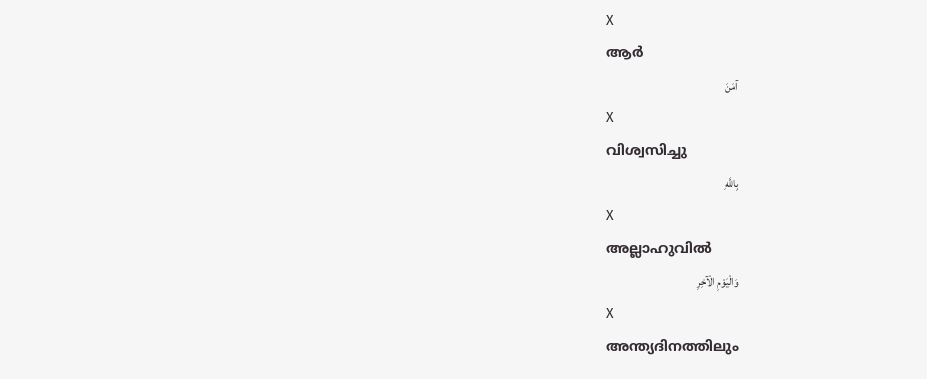X
ആര്‍
آمَنَ
X
വിശ്വസിച്ചു
بِاللَّهِ
X
അല്ലാഹുവില്‍
وَالْيَوْمِ الْآخِرِ
X
അന്ത്യദിനത്തിലും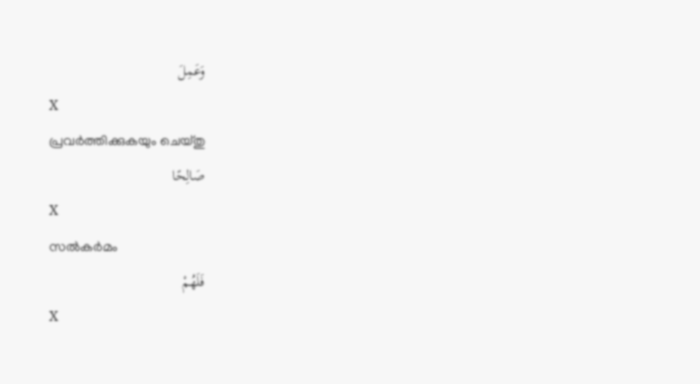وَعَمِلَ
X
പ്രവര്‍ത്തിക്കുകയും ചെയ്തു
صَالِحًا
X
സല്‍കര്‍മം
فَلَهُمْ
X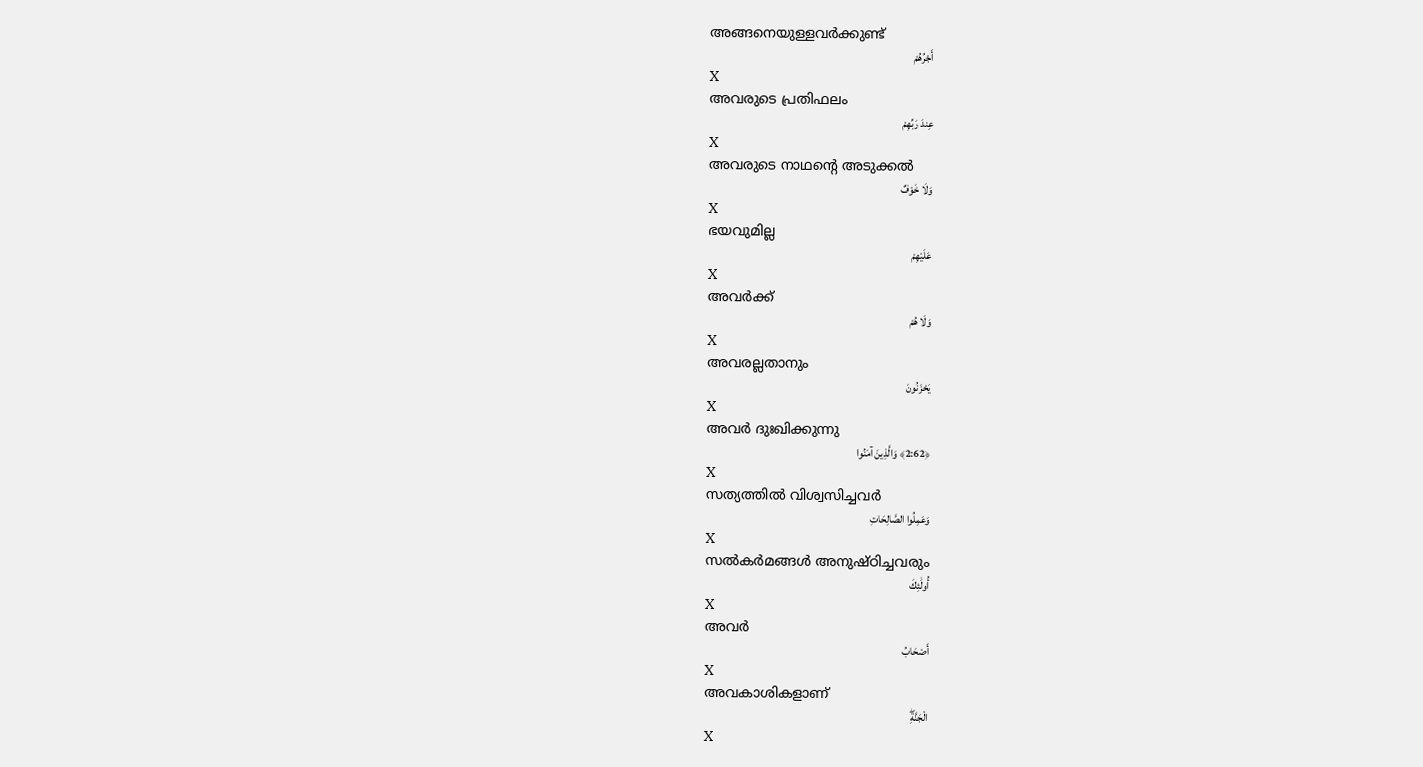അങ്ങനെയുള്ളവര്‍ക്കുണ്ട്
أَجْرُهُمْ
X
അവരുടെ പ്രതിഫലം
عِندَ رَبِّهِمْ
X
അവരുടെ നാഥന്റെ അടുക്കല്‍
وَلَا خَوْفٌ
X
ഭയവുമില്ല
عَلَيْهِمْ
X
അവര്‍ക്ക്
وَلَا هُمْ
X
അവരല്ലതാനും
يَحْزَنُونَ
X
അവര്‍ ദുഃഖിക്കുന്നു
﴿2:62﴾ وَالَّذِينَ آمَنُوا
X
സത്യത്തില്‍ വിശ്വസിച്ചവര്‍
وَعَمِلُوا الصَّالِحَاتِ
X
സല്‍കര്‍മങ്ങള്‍ അനുഷ്ഠിച്ചവരും
أُولَٰئِكَ
X
അവര്‍
أَصْحَابُ
X
അവകാശികളാണ്
الْجَنَّةِۖ
X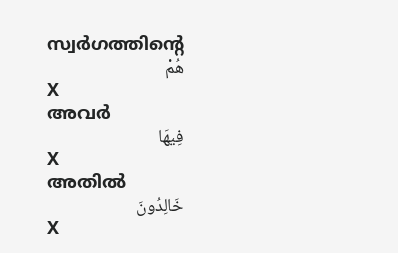സ്വര്‍ഗത്തിന്റെ
هُمْ
X
അവര്‍
فِيهَا
X
അതില്‍
خَالِدُونَ
X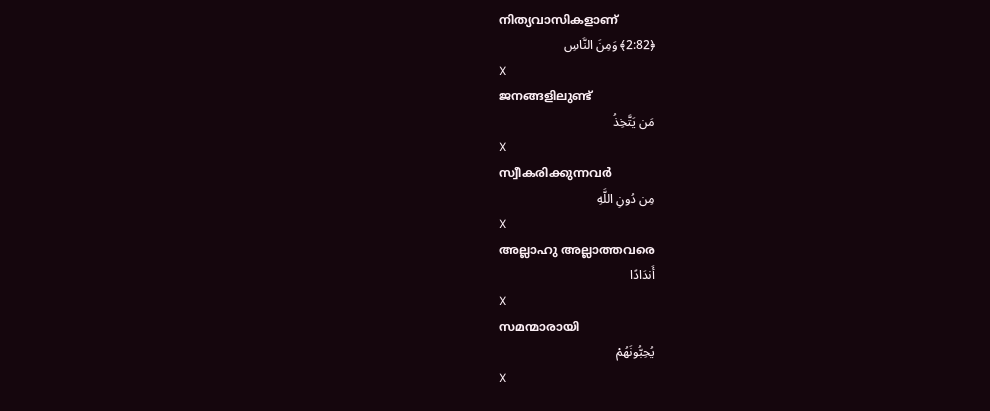നിത്യവാസികളാണ്
﴿2:82﴾ وَمِنَ النَّاسِ
X
ജനങ്ങളിലുണ്ട്
مَن يَتَّخِذُ
X
സ്വീകരിക്കുന്നവര്‍
مِن دُونِ اللَّهِ
X
അല്ലാഹു അല്ലാത്തവരെ
أَندَادًا
X
സമന്മാരായി
يُحِبُّونَهُمْ
X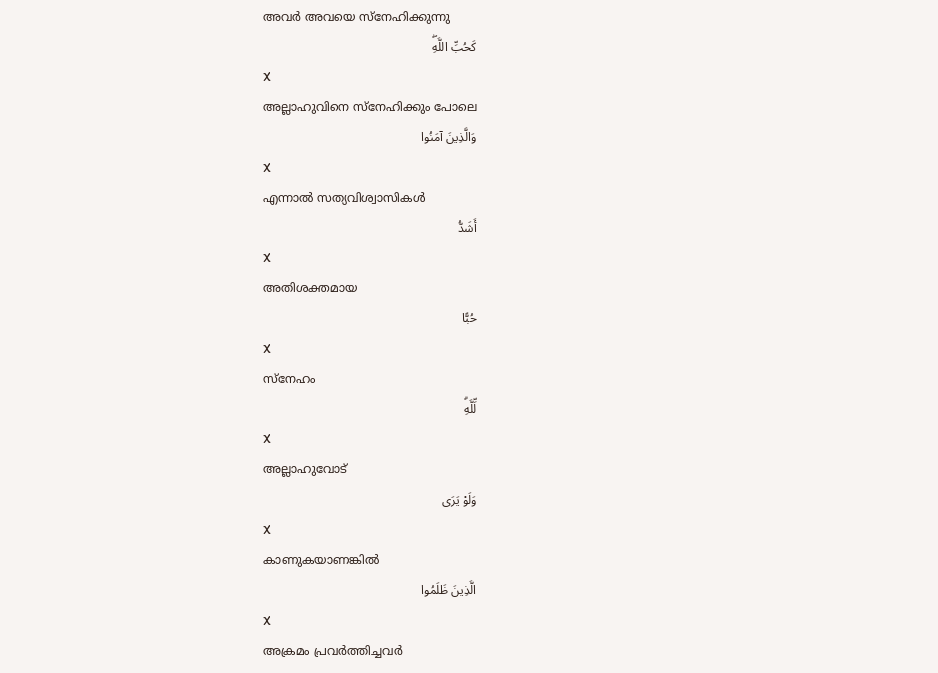അവര്‍ അവയെ സ്നേഹിക്കുന്നു
كَحُبِّ اللَّهِۖ
X
അല്ലാഹുവിനെ സ്നേഹിക്കും പോലെ
وَالَّذِينَ آمَنُوا
X
എന്നാല്‍ സത്യവിശ്വാസികള്‍
أَشَدُّ
X
അതിശക്തമായ
حُبًّا
X
സ്നേഹം
لِّلَّهِۗ
X
അല്ലാഹുവോട്
وَلَوْ يَرَى
X
കാണുകയാണങ്കില്‍
الَّذِينَ ظَلَمُوا
X
അക്രമം പ്രവര്‍ത്തിച്ചവര്‍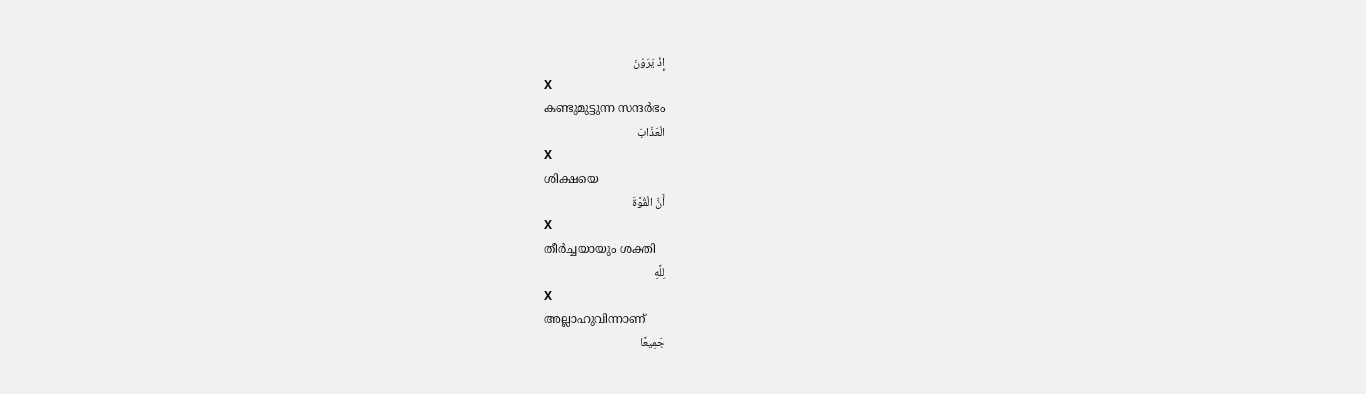إِذْ يَرَوْنَ
X
കണ്ടുമുട്ടുന്ന സന്ദര്‍ഭം
الْعَذَابَ
X
ശിക്ഷയെ
أَنَّ الْقُوَّةَ
X
തീര്‍ച്ചയായും ശക്തി
لِلَّهِ
X
അല്ലാഹുവിന്നാണ്
جَمِيعًا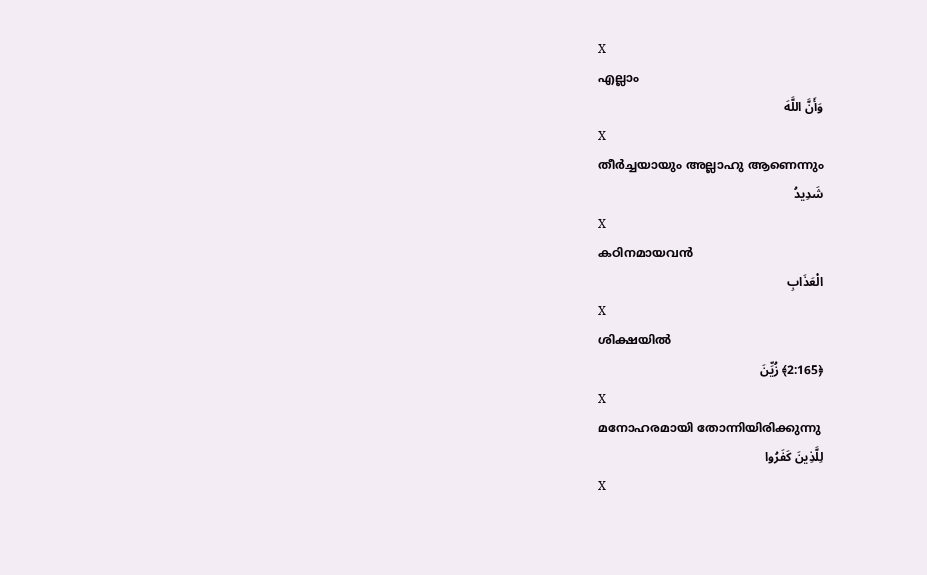X
എല്ലാം
وَأَنَّ اللَّهَ
X
തീര്‍ച്ചയായും അല്ലാഹു ആണെന്നും
شَدِيدُ
X
കഠിനമായവന്‍
الْعَذَابِ
X
ശിക്ഷയില്‍
﴿2:165﴾ زُيِّنَ
X
മനോഹരമായി തോന്നിയിരിക്കുന്നു
لِلَّذِينَ كَفَرُوا
X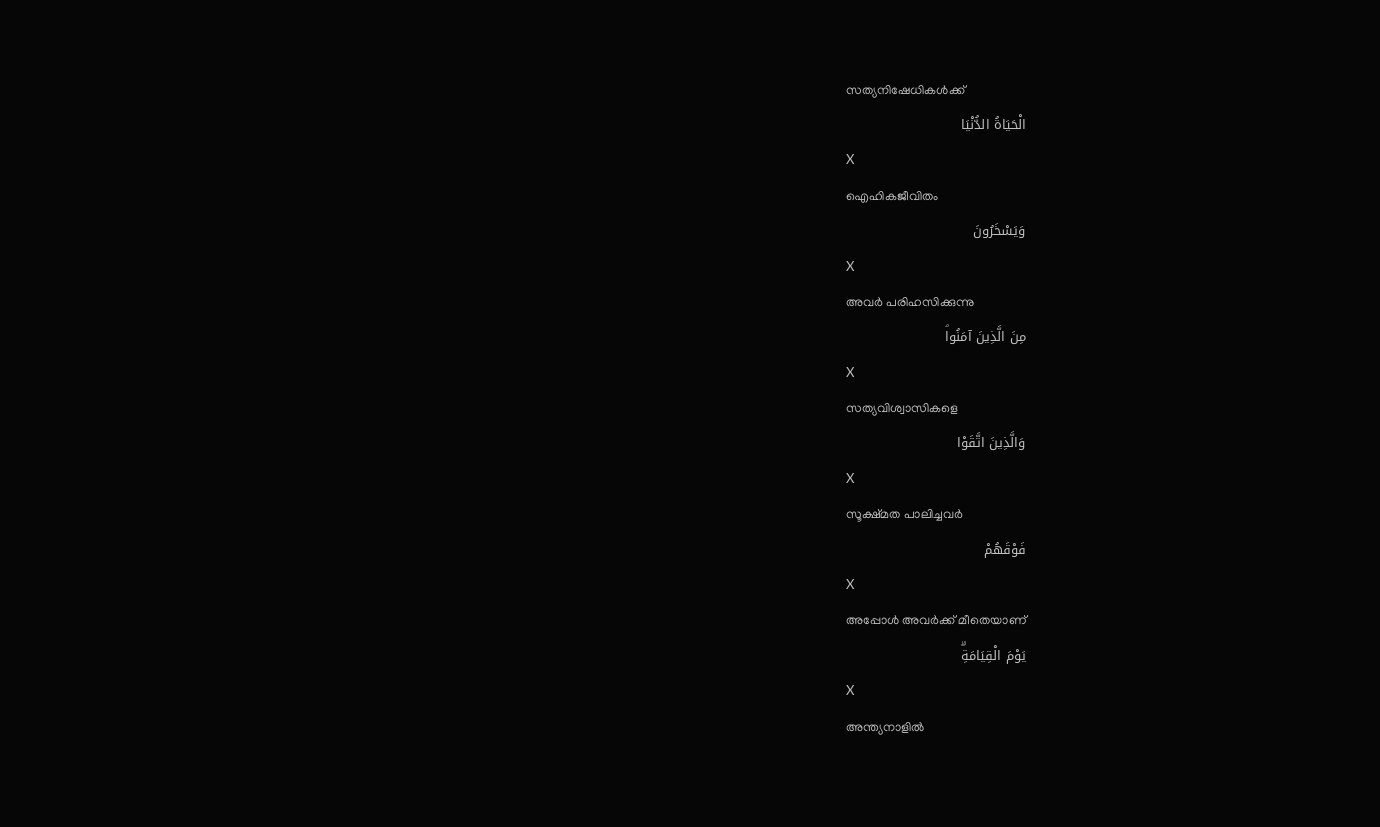സത്യനിഷേധികള്‍ക്ക്
الْحَيَاةُ الدُّنْيَا
X
ഐഹികജീവിതം
وَيَسْخَرُونَ
X
അവര്‍ പരിഹസിക്കുന്നു
مِنَ الَّذِينَ آمَنُواۘ
X
സത്യവിശ്വാസികളെ
وَالَّذِينَ اتَّقَوْا
X
സൂക്ഷ്മത പാലിച്ചവര്‍
فَوْقَهُمْ
X
അപ്പോള്‍ അവര്‍ക്ക് മീതെയാണ്
يَوْمَ الْقِيَامَةِۗ
X
അന്ത്യനാളില്‍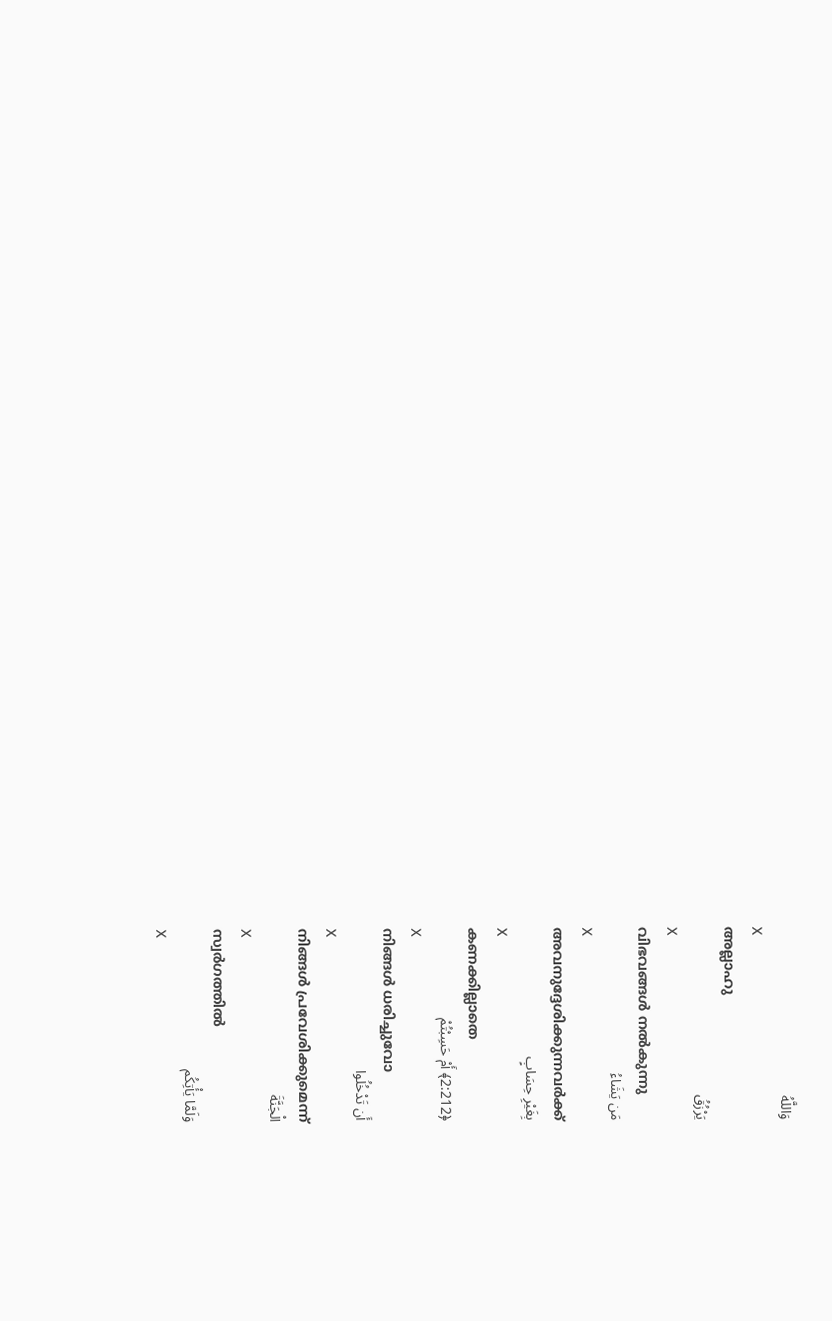وَاللَّهُ
X
അല്ലാഹു
يَرْزُقُ
X
വിഭവങ്ങള്‍ നല്‍കുന്നു
مَن يَشَاءُ
X
അവനുദ്ദേശിക്കുന്നവര്‍ക്ക്
بِغَيْرِ حِسَابٍ
X
കണക്കില്ലാതെ
﴿2:212﴾ أَمْ حَسِبْتُمْ
X
നിങ്ങള്‍ ധരിച്ചുവോ
أَن تَدْخُلُوا
X
നിങ്ങള്‍ പ്രവേശിക്കുമെന്ന്
الْجَنَّةَ
X
സ്വര്‍ഗത്തില്‍
وَلَمَّا يَأْتِكُم
X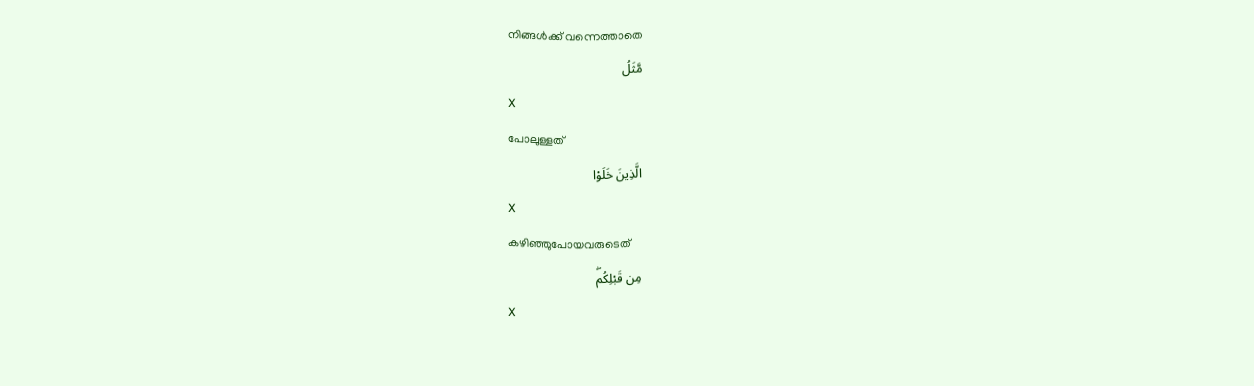നിങ്ങള്‍ക്ക് വന്നെത്താതെ
مَّثَلُ
X
പോലുള്ളത്
الَّذِينَ خَلَوْا
X
കഴിഞ്ഞുപോയവരുടെത്
مِن قَبْلِكُمۖ
X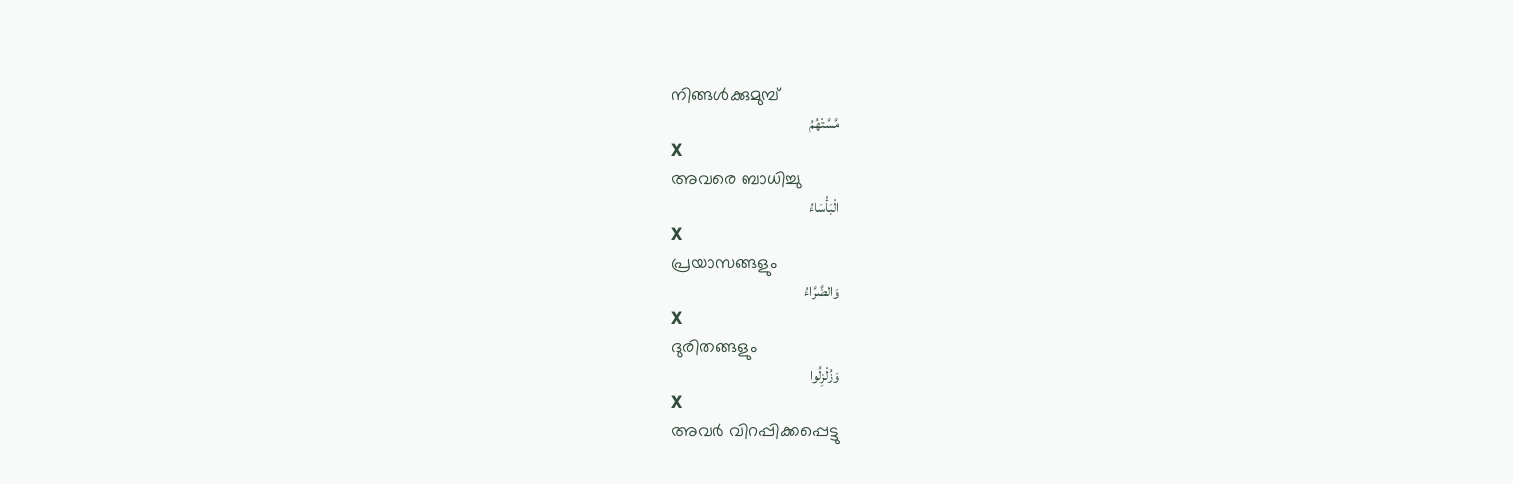നിങ്ങള്‍ക്കുമുമ്പ്
مَّسَّتْهُمُ
X
അവരെ ബാധിച്ചു
الْبَأْسَاءُ
X
പ്രയാസങ്ങളും
وَالضَّرَّاءُ
X
ദുരിതങ്ങളും
وَزُلْزِلُوا
X
അവര്‍ വിറപ്പിക്കപ്പെട്ടു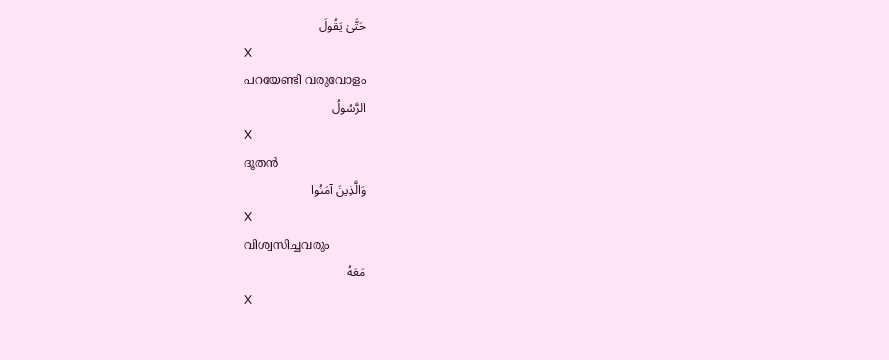حَتَّىٰ يَقُولَ
X
പറയേണ്ടി വരുവോളം
الرَّسُولُ
X
ദൂതന്‍
وَالَّذِينَ آمَنُوا
X
വിശ്വസിച്ചവരും
مَعَهُ
X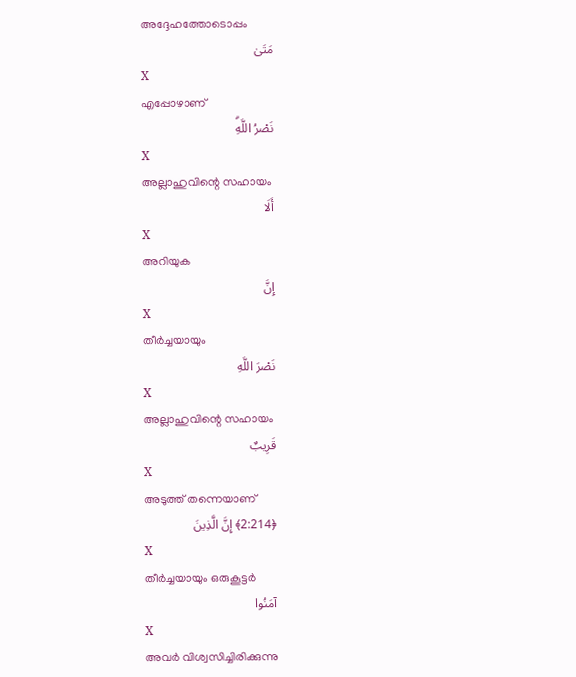അദ്ദേഹത്തോടൊപ്പം
مَتَىٰ
X
എപ്പോഴാണ്
نَصْرُ اللَّهِۗ
X
അല്ലാഹുവിന്റെ സഹായം
أَلَا
X
അറിയുക
إِنَّ
X
തീര്‍ച്ചയായും
نَصْرَ اللَّهِ
X
അല്ലാഹുവിന്റെ സഹായം
قَرِيبٌ
X
അടുത്ത് തന്നെയാണ്
﴿2:214﴾ إِنَّ الَّذِينَ
X
തീര്‍ച്ചയായും ഒരുകൂട്ടര്‍
آمَنُوا
X
അവര്‍ വിശ്വസിച്ചിരിക്കുന്നു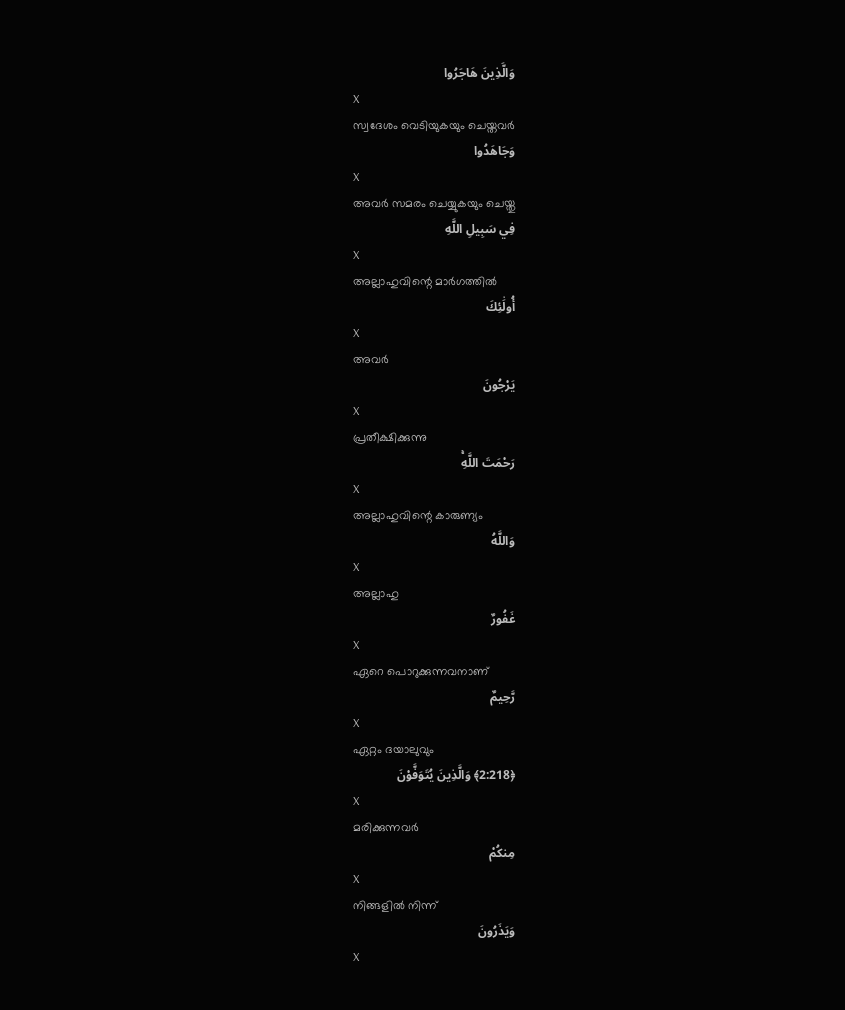وَالَّذِينَ هَاجَرُوا
X
സ്വദേശം വെടിയുകയും ചെയ്തവര്‍
وَجَاهَدُوا
X
അവര്‍ സമരം ചെയ്യുകയും ചെയ്തു
فِي سَبِيلِ اللَّهِ
X
അല്ലാഹുവിന്റെ മാര്‍ഗത്തില്‍
أُولَٰئِكَ
X
അവര്‍
يَرْجُونَ
X
പ്രതീക്ഷിക്കുന്നു
رَحْمَتَ اللَّهِۚ
X
അല്ലാഹുവിന്റെ കാരുണ്യം
وَاللَّهُ
X
അല്ലാഹു
غَفُورٌ
X
ഏറെ പൊറുക്കുന്നവനാണ്
رَّحِيمٌ
X
ഏറ്റം ദയാലുവും
﴿2:218﴾ وَالَّذِينَ يُتَوَفَّوْنَ
X
മരിക്കുന്നവര്‍
مِنكُمْ
X
നിങ്ങളില്‍ നിന്ന്
وَيَذَرُونَ
X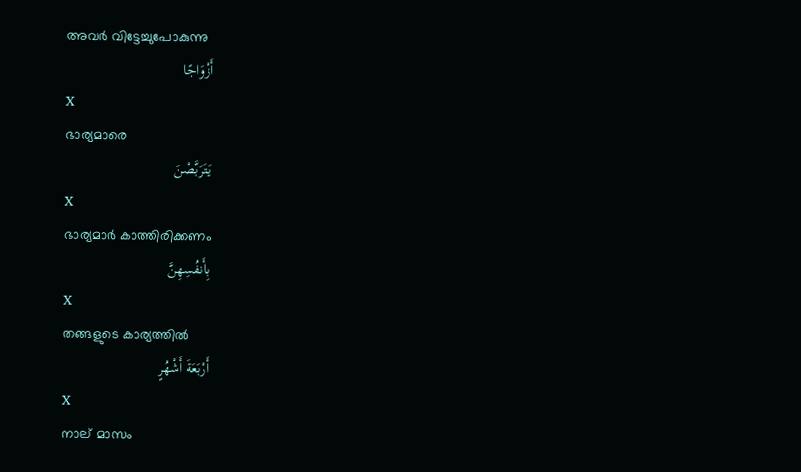അവര്‍ വിട്ടേച്ചുപോകുന്നു
أَزْوَاجًا
X
ഭാര്യമാരെ
يَتَرَبَّصْنَ
X
ഭാര്യമാര്‍ കാത്തിരിക്കണം
بِأَنفُسِهِنَّ
X
തങ്ങളുടെ കാര്യത്തില്‍
أَرْبَعَةَ أَشْهُرٍ
X
നാല് മാസം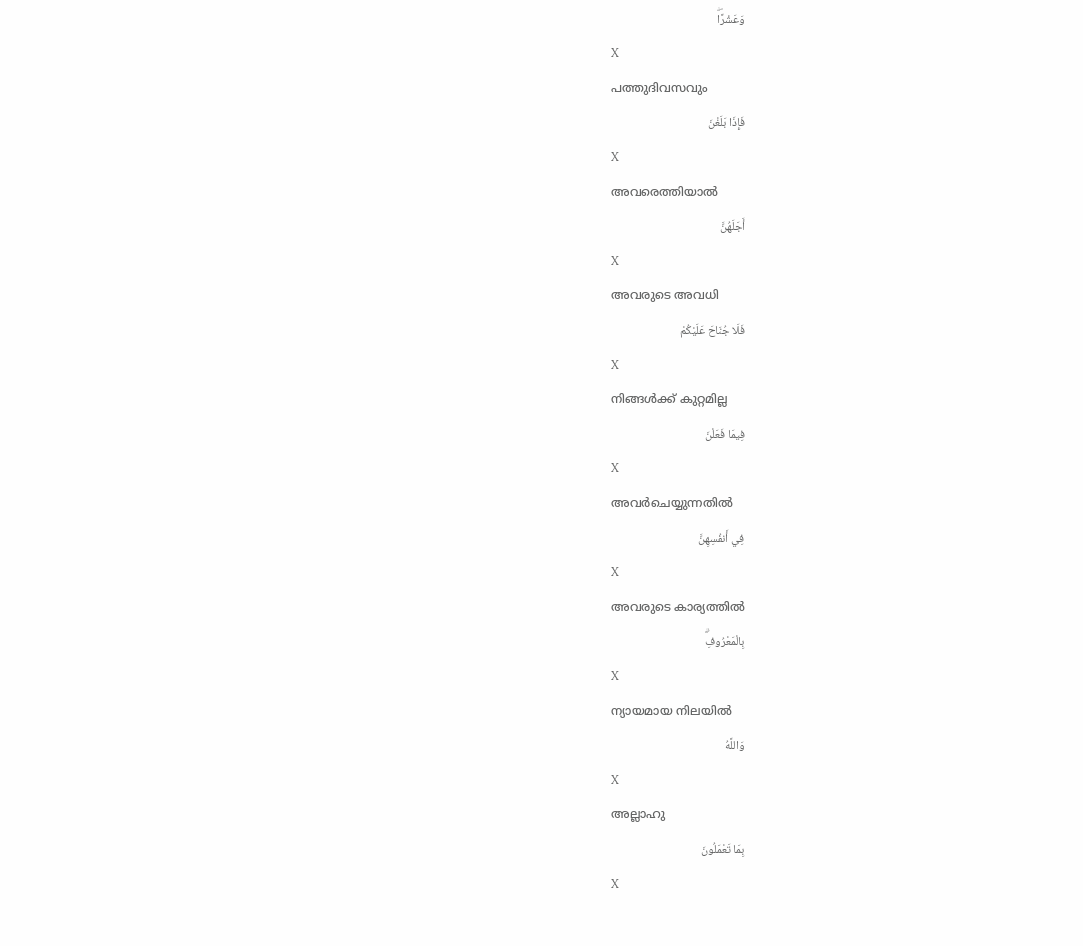وَعَشْرًاۖ
X
പത്തുദിവസവും
فَإِذَا بَلَغْنَ
X
അവരെത്തിയാല്‍
أَجَلَهُنَّ
X
അവരുടെ അവധി
فَلَا جُنَاحَ عَلَيْكُمْ
X
നിങ്ങള്‍ക്ക് കുറ്റമില്ല
فِيمَا فَعَلْنَ
X
അവര്‍ചെയ്യുന്നതില്‍
فِي أَنفُسِهِنَّ
X
അവരുടെ കാര്യത്തില്‍
بِالْمَعْرُوفِۗ
X
ന്യായമായ നിലയില്‍
وَاللَّهُ
X
അല്ലാഹു
بِمَا تَعْمَلُونَ
X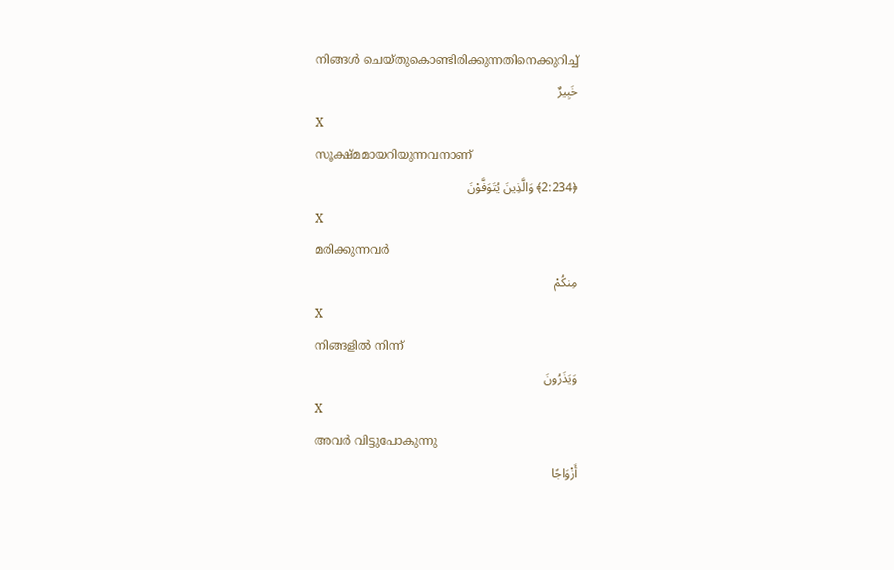നിങ്ങള്‍ ചെയ്തുകൊണ്ടിരിക്കുന്നതിനെക്കുറിച്ച്
خَبِيرٌ
X
സൂക്ഷ്മമായറിയുന്നവനാണ്
﴿2:234﴾ وَالَّذِينَ يُتَوَفَّوْنَ
X
മരിക്കുന്നവര്‍
مِنكُمْ
X
നിങ്ങളില്‍ നിന്ന്
وَيَذَرُونَ
X
അവര്‍ വിട്ടുപോകുന്നു
أَزْوَاجًا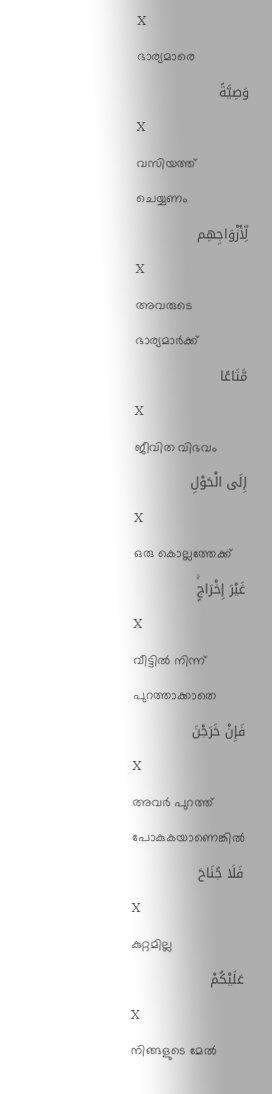X
ഭാര്യമാരെ
وَصِيَّةً
X
വസിയത്ത് ചെയ്യണം
لِّأَزْوَاجِهِم
X
അവരുടെ ഭാര്യമാര്‍ക്ക്
مَّتَاعًا
X
ജീവിത വിഭവം
إِلَى الْحَوْلِ
X
ഒരു കൊല്ലത്തേക്ക്
غَيْرَ إِخْرَاجٍۚ
X
വീട്ടില്‍ നിന്ന് പുറത്താക്കാതെ
فَإِنْ خَرَجْنَ
X
അവര്‍ പുറത്ത് പോകുകയാണെങ്കില്‍
فَلَا جُنَاحَ
X
കുറ്റമില്ല
عَلَيْكُمْ
X
നിങ്ങളുടെ മേല്‍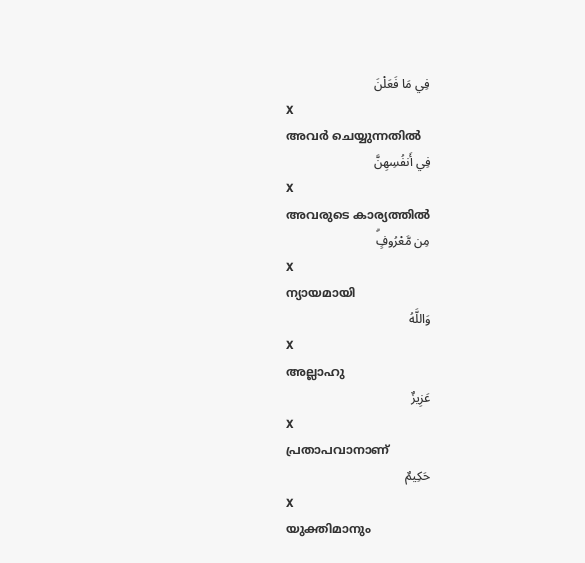فِي مَا فَعَلْنَ
X
അവര്‍ ചെയ്യുന്നതില്‍
فِي أَنفُسِهِنَّ
X
അവരുടെ കാര്യത്തില്‍
مِن مَّعْرُوفٍۗ
X
ന്യായമായി
وَاللَّهُ
X
അല്ലാഹു
عَزِيزٌ
X
പ്രതാപവാനാണ്
حَكِيمٌ
X
യുക്തിമാനും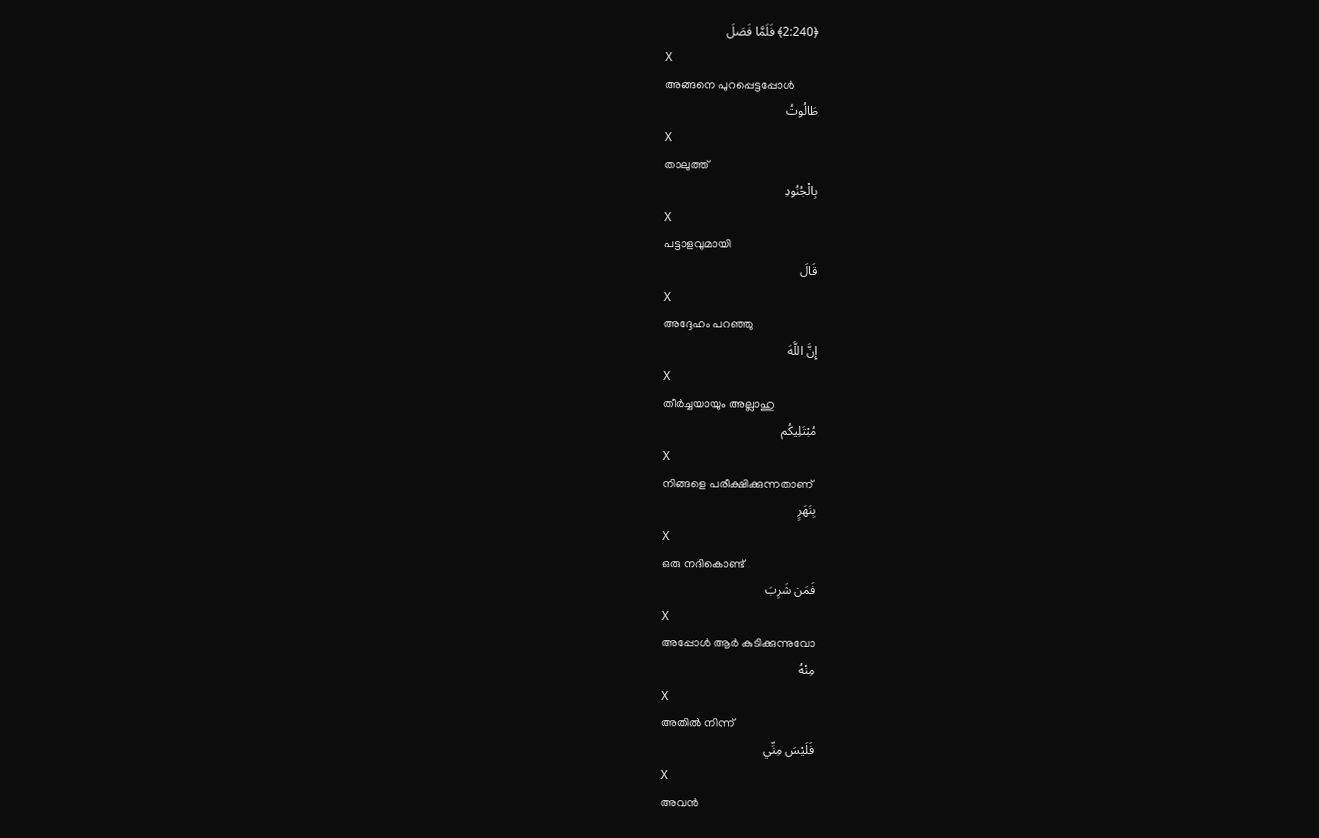﴿2:240﴾ فَلَمَّا فَصَلَ
X
അങ്ങനെ പുറപ്പെട്ടപ്പോള്‍
طَالُوتُ
X
താലുത്ത്
بِالْجُنُودِ
X
പട്ടാളവുമായി
قَالَ
X
അദ്ദേഹം പറഞ്ഞു
إِنَّ اللَّهَ
X
തീര്‍ച്ചയായും അല്ലാഹു
مُبْتَلِيكُم
X
നിങ്ങളെ പരീക്ഷിക്കുന്നതാണ്
بِنَهَرٍ
X
ഒരു നദികൊണ്ട്
فَمَن شَرِبَ
X
അപ്പോള്‍ ആര്‍ കുടിക്കുന്നുവോ
مِنْهُ
X
അതില്‍ നിന്ന്
فَلَيْسَ مِنِّي
X
അവന്‍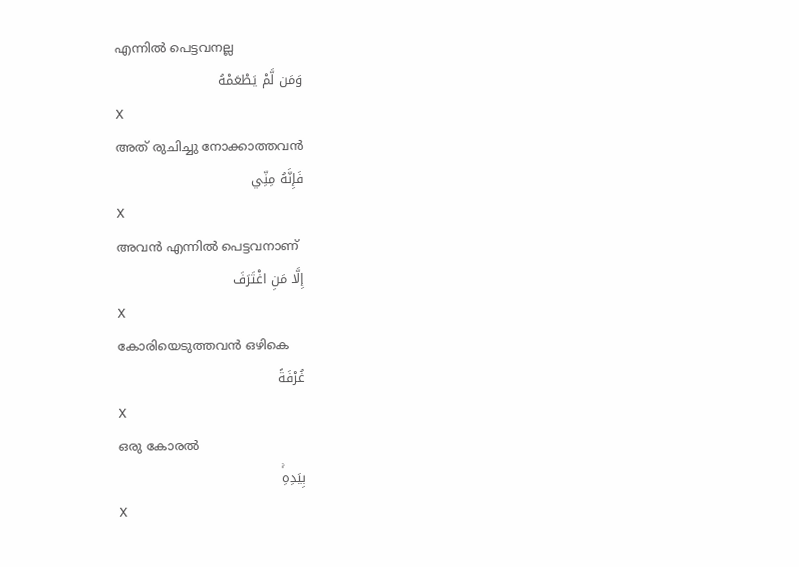എന്നില്‍ പെട്ടവനല്ല
وَمَن لَّمْ يَطْعَمْهُ
X
അത് രുചിച്ചു നോക്കാത്തവന്‍
فَإِنَّهُ مِنِّي
X
അവന്‍ എന്നില്‍ പെട്ടവനാണ്
إِلَّا مَنِ اغْتَرَفَ
X
കോരിയെടുത്തവന്‍ ഒഴികെ
غُرْفَةً
X
ഒരു കോരല്‍
بِيَدِهِۚ
X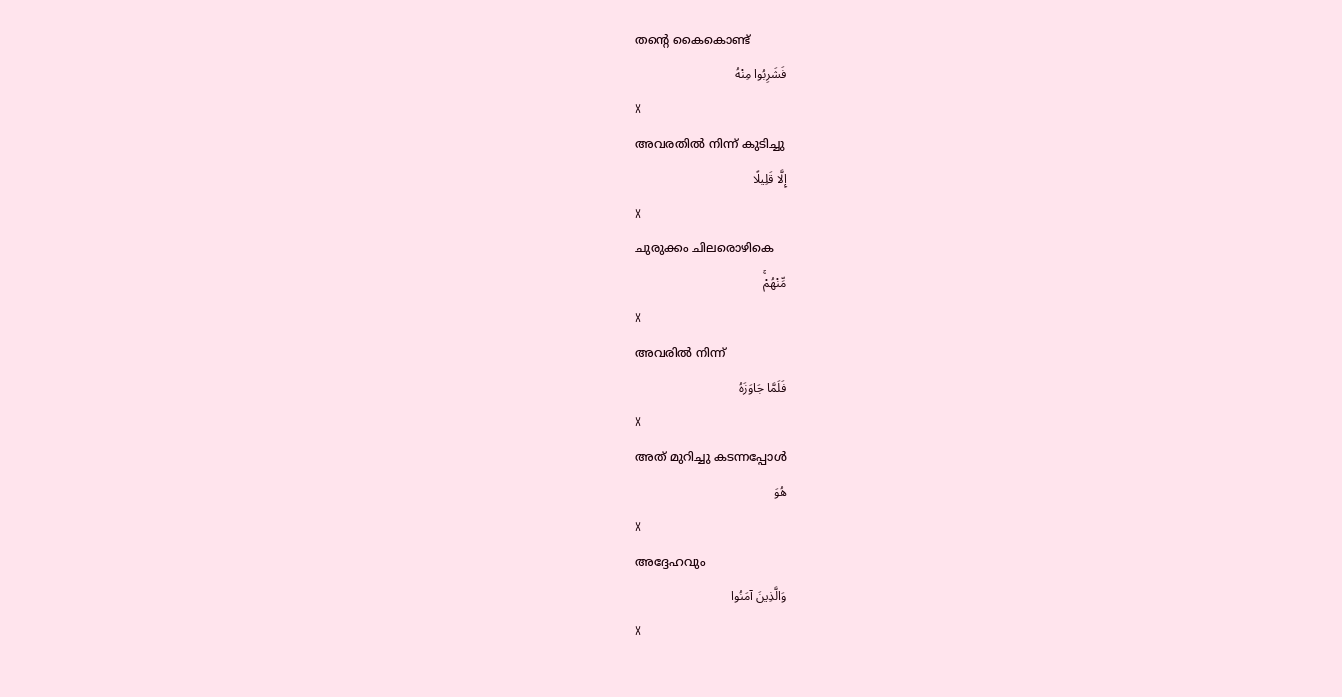തന്റെ കൈകൊണ്ട്
فَشَرِبُوا مِنْهُ
X
അവരതില്‍ നിന്ന് കുടിച്ചു
إِلَّا قَلِيلًا
X
ചുരുക്കം ചിലരൊഴികെ
مِّنْهُمْۚ
X
അവരില്‍ നിന്ന്
فَلَمَّا جَاوَزَهُ
X
അത് മുറിച്ചു കടന്നപ്പോള്‍
هُوَ
X
അദ്ദേഹവും
وَالَّذِينَ آمَنُوا
X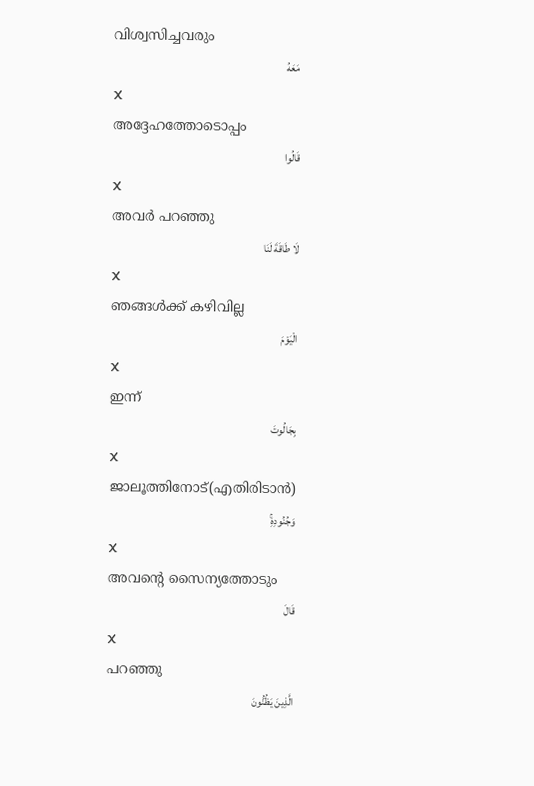വിശ്വസിച്ചവരും
مَعَهُ
X
അദ്ദേഹത്തോടൊപ്പം
قَالُوا
X
അവര്‍ പറഞ്ഞു
لَا طَاقَةَ لَنَا
X
ഞങ്ങള്‍ക്ക് കഴിവില്ല
الْيَوْمَ
X
ഇന്ന്
بِجَالُوتَ
X
ജാലൂത്തിനോട്(എതിരിടാന്‍)
وَجُنُودِهِۚ
X
അവന്റെ സൈന്യത്തോടും
قَالَ
X
പറഞ്ഞു
الَّذِينَ يَظُنُّونَ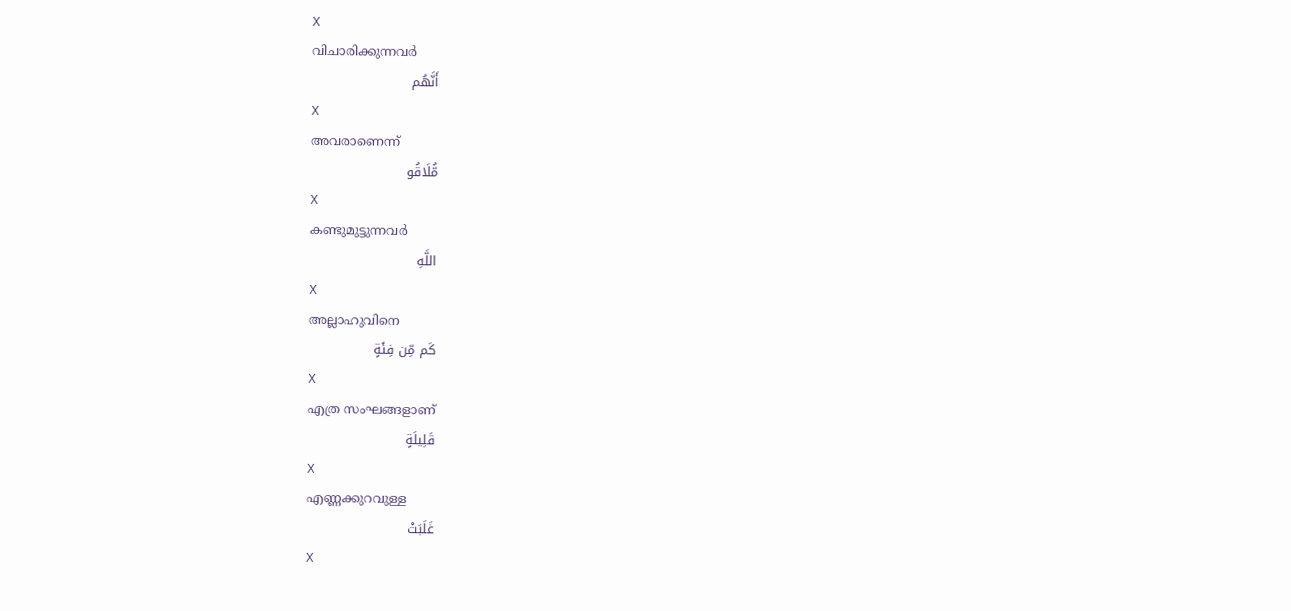X
വിചാരിക്കുന്നവര്‍
أَنَّهُم
X
അവരാണെന്ന്
مُّلَاقُو
X
കണ്ടുമുട്ടുന്നവര്‍
اللَّهِ
X
അല്ലാഹുവിനെ
كَم مِّن فِئَةٍ
X
എത്ര സംഘങ്ങളാണ്
قَلِيلَةٍ
X
എണ്ണക്കുറവുള്ള
غَلَبَتْ
X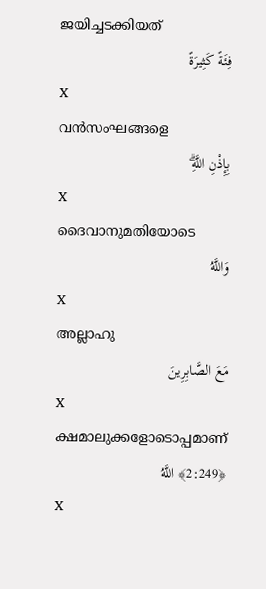ജയിച്ചടക്കിയത്
فِئَةً كَثِيرَةً
X
വന്‍സംഘങ്ങളെ
بِإِذْنِ اللَّهِۗ
X
ദൈവാനുമതിയോടെ
وَاللَّهُ
X
അല്ലാഹു
مَعَ الصَّابِرِينَ
X
ക്ഷമാലുക്കളോടൊപ്പമാണ്
﴿2:249﴾ اللَّهُ
X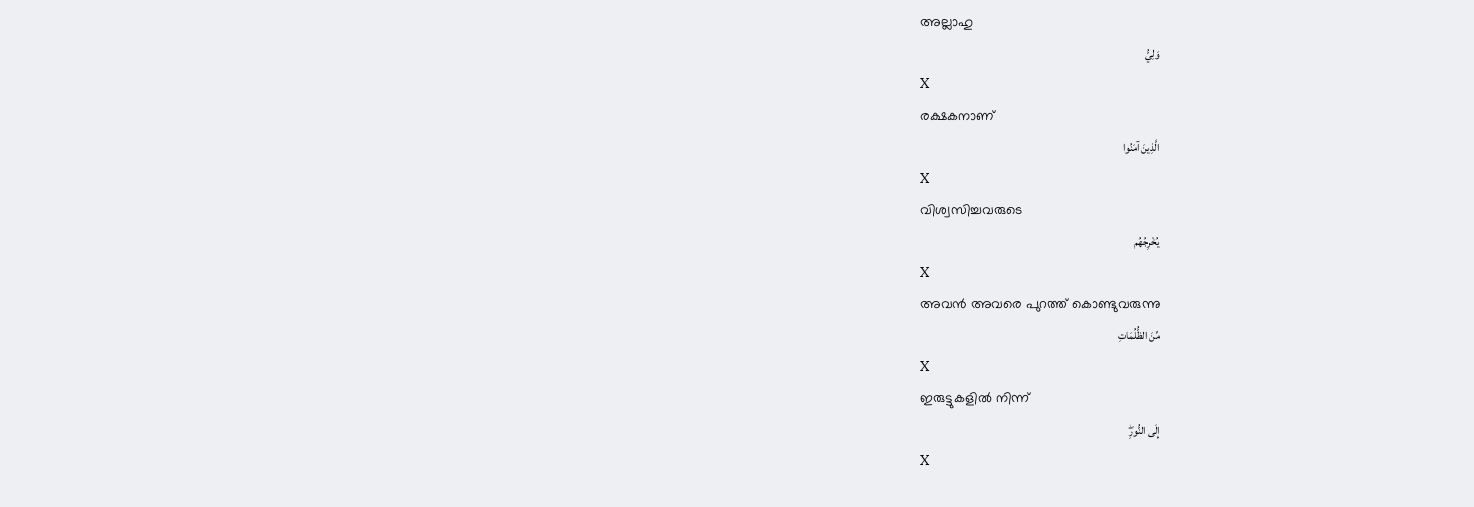അല്ലാഹു
وَلِيُّ
X
രക്ഷകനാണ്
الَّذِينَ آمَنُوا
X
വിശ്വസിച്ചവരുടെ
يُخْرِجُهُم
X
അവന്‍ അവരെ പുറത്ത് കൊണ്ടുവരുന്നു
مِّنَ الظُّلُمَاتِ
X
ഇരുട്ടുകളില്‍ നിന്ന്
إِلَى النُّورِۖ
X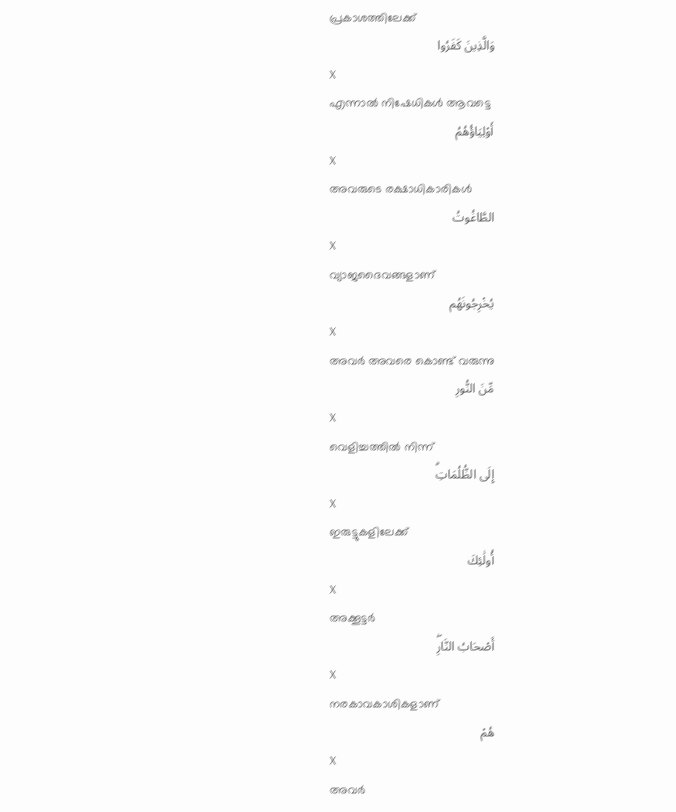പ്രകാശത്തിലേക്ക്
وَالَّذِينَ كَفَرُوا
X
എന്നാല്‍ നിഷേധികള്‍ ആവട്ടെ
أَوْلِيَاؤُهُمُ
X
അവരുടെ രക്ഷാധികാരികള്‍
الطَّاغُوتُ
X
വ്യാജദൈവങ്ങളാണ്
يُخْرِجُونَهُم
X
അവര്‍ അവരെ കൊണ്ട് വരുന്നു
مِّنَ النُّورِ
X
വെളിച്ചത്തില്‍ നിന്ന്
إِلَى الظُّلُمَاتِۗ
X
ഇരുട്ടുകളിലേക്ക്
أُولَٰئِكَ
X
അക്കൂട്ടര്‍
أَصْحَابُ النَّارِۖ
X
നരകാവകാശികളാണ്
هُمْ
X
അവര്‍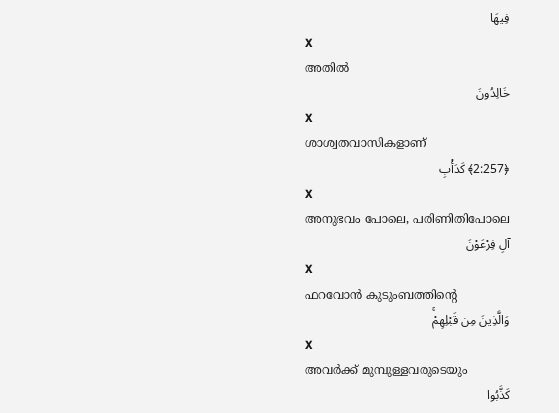فِيهَا
X
അതില്‍
خَالِدُونَ
X
ശാശ്വതവാസികളാണ്
﴿2:257﴾ كَدَأْبِ
X
അനുഭവം പോലെ, പരിണിതിപോലെ
آلِ فِرْعَوْنَ
X
ഫറവോന്‍ കുടുംബത്തിന്റെ
وَالَّذِينَ مِن قَبْلِهِمْۚ
X
അവര്‍ക്ക് മുമ്പുള്ളവരുടെയും
كَذَّبُوا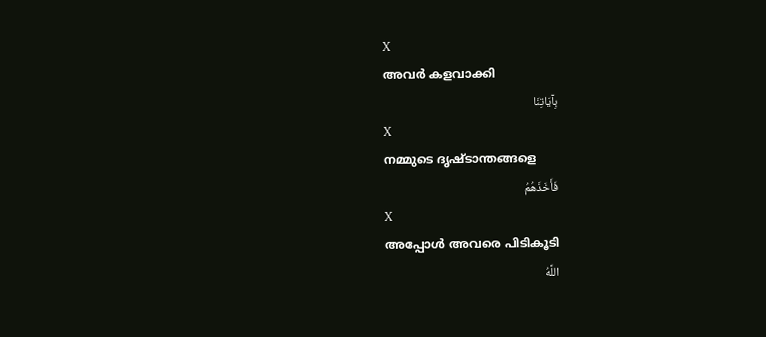X
അവര്‍ കളവാക്കി
بِآيَاتِنَا
X
നമ്മുടെ ദൃഷ്ടാന്തങ്ങളെ
فَأَخَذَهُمُ
X
അപ്പോള്‍ അവരെ പിടികൂടി
اللَّهُ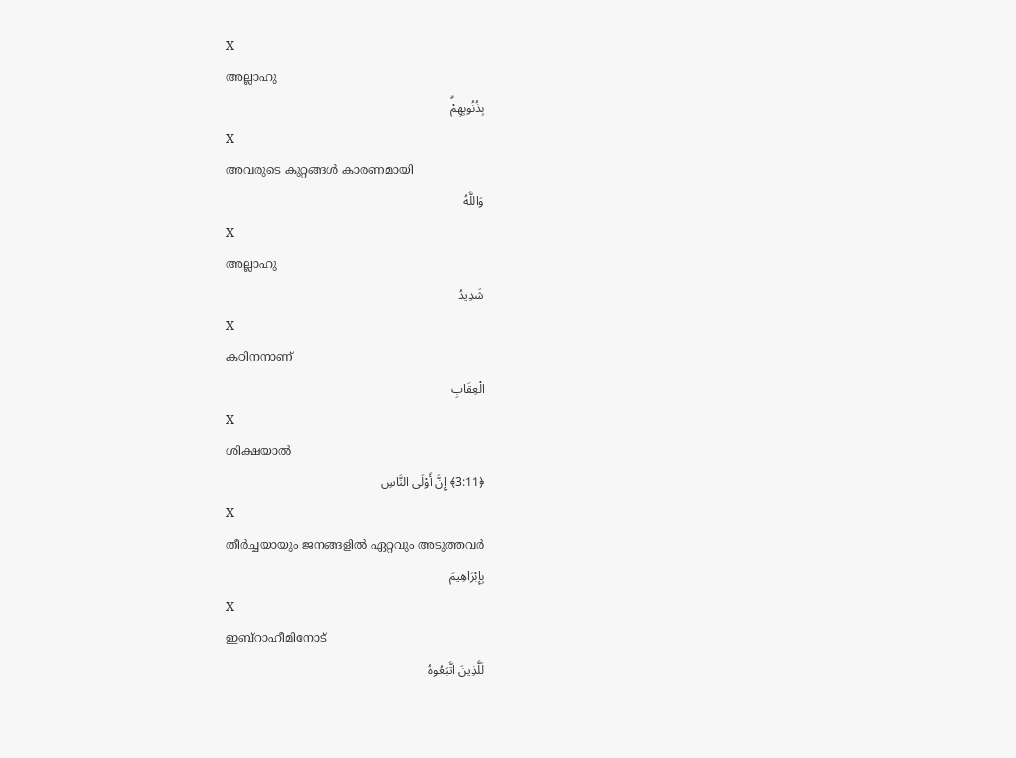X
അല്ലാഹു
بِذُنُوبِهِمْۗ
X
അവരുടെ കുറ്റങ്ങള്‍ കാരണമായി
وَاللَّهُ
X
അല്ലാഹു
شَدِيدُ
X
കഠിനനാണ്
الْعِقَابِ
X
ശിക്ഷയാല്‍
﴿3:11﴾ إِنَّ أَوْلَى النَّاسِ
X
തീര്‍ച്ചയായും ജനങ്ങളില്‍ ഏറ്റവും അടുത്തവര്‍
بِإِبْرَاهِيمَ
X
ഇബ്റാഹീമിനോട്
لَلَّذِينَ اتَّبَعُوهُ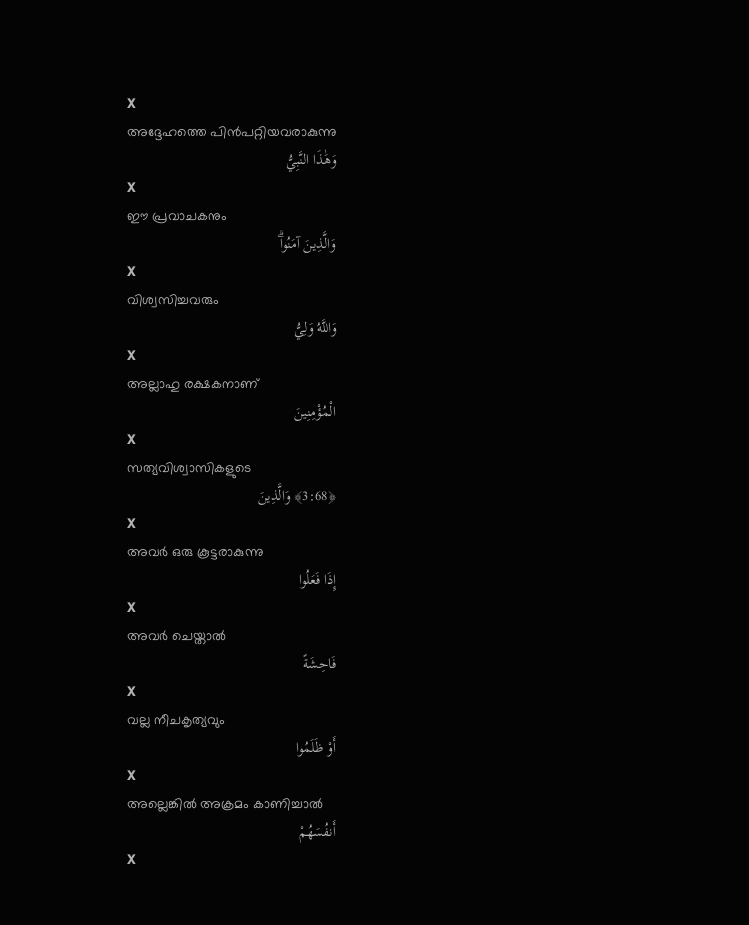X
അദ്ദേഹത്തെ പിന്‍പറ്റിയവരാകുന്നു
وَهَٰذَا النَّبِيُّ
X
ഈ പ്രവാചകനും
وَالَّذِينَ آمَنُواۗ
X
വിശ്വസിച്ചവരും
وَاللَّهُ وَلِيُّ
X
അല്ലാഹു രക്ഷകനാണ്
الْمُؤْمِنِينَ
X
സത്യവിശ്വാസികളുടെ
﴿3:68﴾ وَالَّذِينَ
X
അവര്‍ ഒരു കൂട്ടരാകുന്നു
إِذَا فَعَلُوا
X
അവര്‍ ചെയ്താല്‍
فَاحِشَةً
X
വല്ല നീചകൃത്യവും
أَوْ ظَلَمُوا
X
അല്ലെങ്കില്‍ അക്രമം കാണിച്ചാല്‍
أَنفُسَهُمْ
X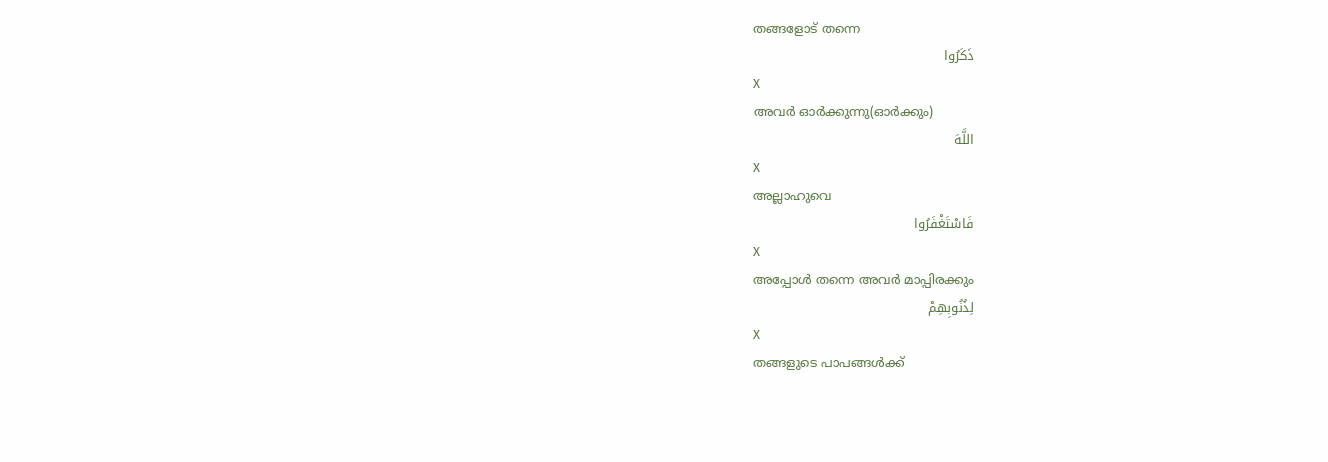തങ്ങളോട് തന്നെ
ذَكَرُوا
X
അവര്‍ ഓര്‍ക്കുന്നു(ഓര്‍ക്കും)
اللَّهَ
X
അല്ലാഹുവെ
فَاسْتَغْفَرُوا
X
അപ്പോള്‍ തന്നെ അവര്‍ മാപ്പിരക്കും
لِذُنُوبِهِمْ
X
തങ്ങളുടെ പാപങ്ങള്‍ക്ക്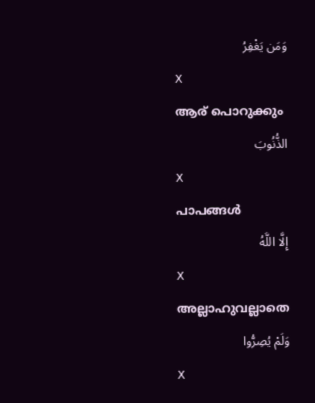وَمَن يَغْفِرُ
X
ആര് പൊറുക്കും
الذُّنُوبَ
X
പാപങ്ങള്‍
إِلَّا اللَّهُ
X
അല്ലാഹുവല്ലാതെ
وَلَمْ يُصِرُّوا
X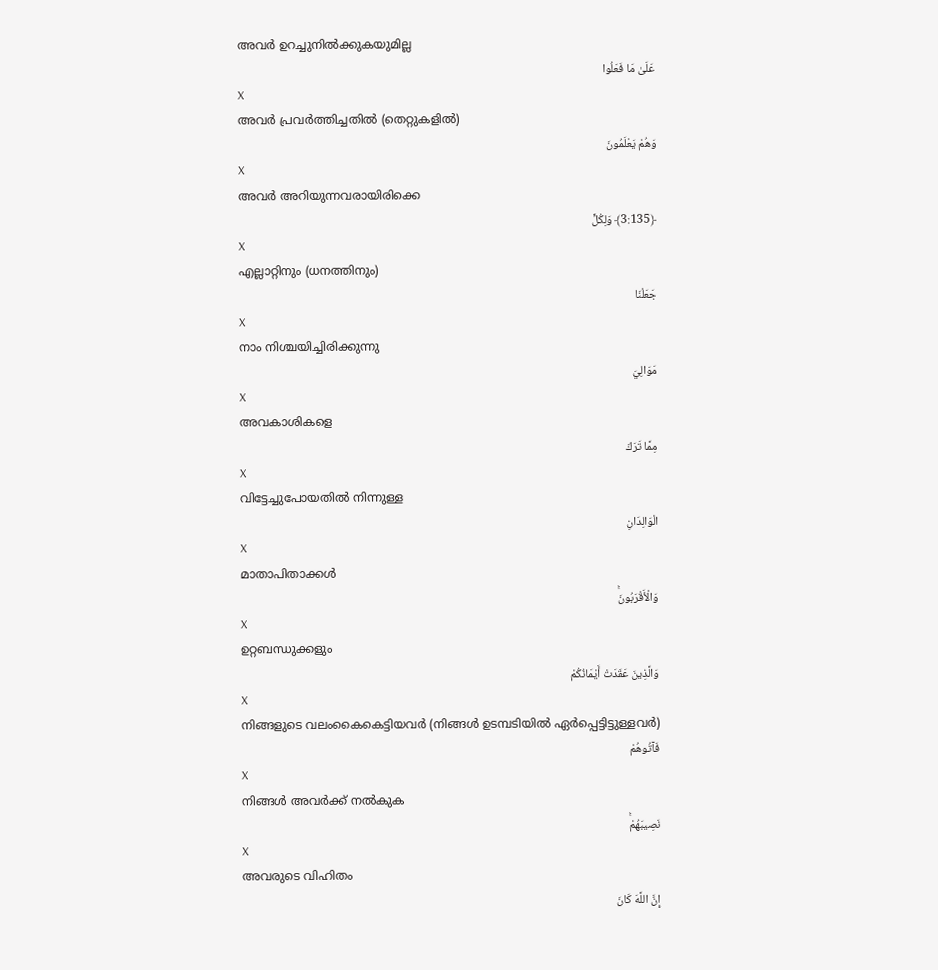അവര്‍ ഉറച്ചുനില്‍ക്കുകയുമില്ല
عَلَىٰ مَا فَعَلُوا
X
അവര്‍ പ്രവര്‍ത്തിച്ചതില്‍ (തെറ്റുകളില്‍)
وَهُمْ يَعْلَمُونَ
X
അവര്‍ അറിയുന്നവരായിരിക്കെ
﴿3:135﴾ وَلِكُلٍّ
X
എല്ലാറ്റിനും (ധനത്തിനും)
جَعَلْنَا
X
നാം നിശ്ചയിച്ചിരിക്കുന്നു
مَوَالِيَ
X
അവകാശികളെ
مِمَّا تَرَكَ
X
വിട്ടേച്ചുപോയതില്‍ നിന്നുള്ള
الْوَالِدَانِ
X
മാതാപിതാക്കള്‍
وَالْأَقْرَبُونَۚ
X
ഉറ്റബന്ധുക്കളും
وَالَّذِينَ عَقَدَتْ أَيْمَانُكُمْ
X
നിങ്ങളുടെ വലംകൈകെട്ടിയവര്‍ (നിങ്ങള്‍ ഉടമ്പടിയില്‍ ഏര്‍പ്പെട്ടിട്ടുള്ളവര്‍)
فَآتُوهُمْ
X
നിങ്ങള്‍ അവര്‍ക്ക് നല്‍കുക
نَصِيبَهُمْۚ
X
അവരുടെ വിഹിതം
إِنَّ اللَّهَ كَانَ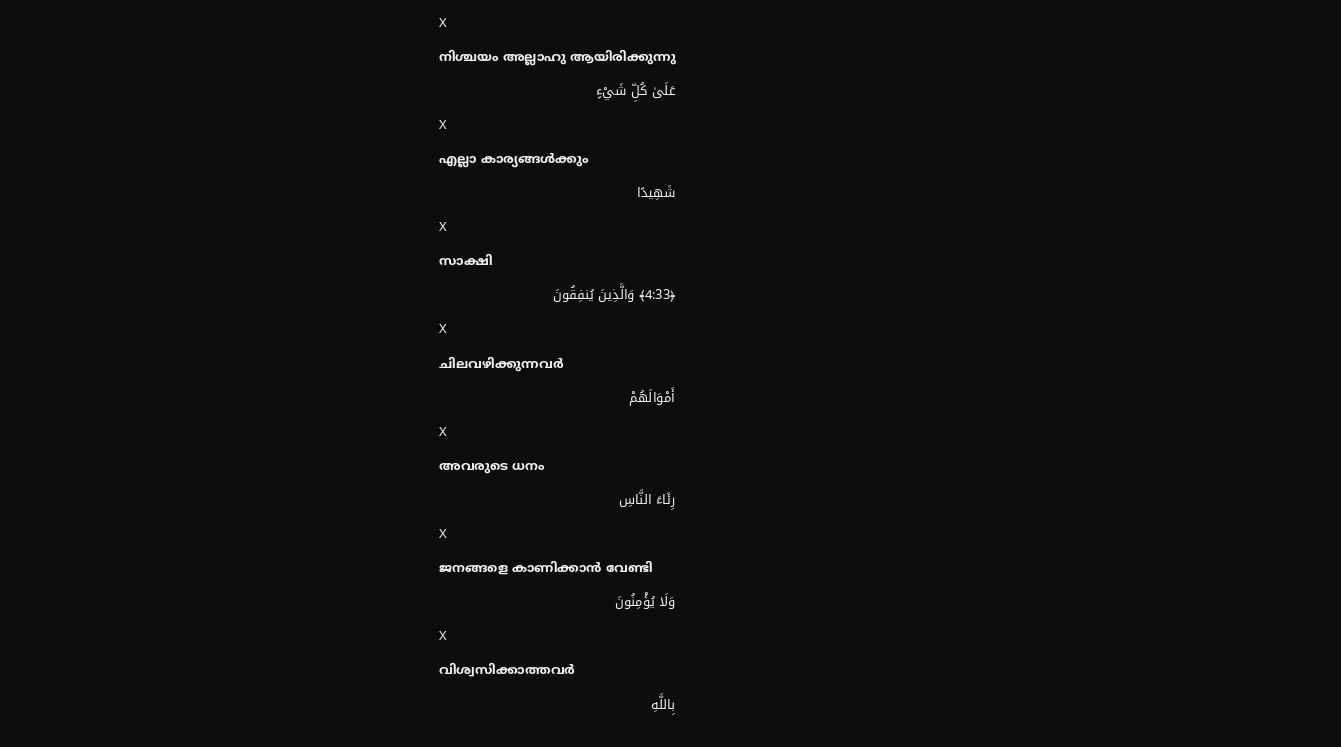X
നിശ്ചയം അല്ലാഹു ആയിരിക്കുന്നു
عَلَىٰ كُلِّ شَيْءٍ
X
എല്ലാ കാര്യങ്ങള്‍ക്കും
شَهِيدًا
X
സാക്ഷി
﴿4:33﴾ وَالَّذِينَ يُنفِقُونَ
X
ചിലവഴിക്കുന്നവര്‍
أَمْوَالَهُمْ
X
അവരുടെ ധനം
رِئَاءَ النَّاسِ
X
ജനങ്ങളെ കാണിക്കാന്‍ വേണ്ടി
وَلَا يُؤْمِنُونَ
X
വിശ്വസിക്കാത്തവര്‍
بِاللَّهِ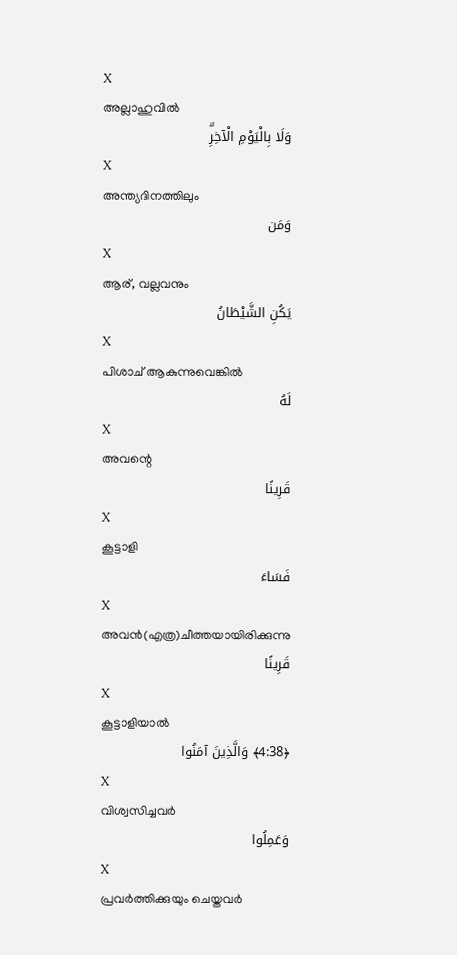X
അല്ലാഹുവില്‍
وَلَا بِالْيَوْمِ الْآخِرِۗ
X
അന്ത്യദിനത്തിലും
وَمَن
X
ആര്, വല്ലവനും
يَكُنِ الشَّيْطَانُ
X
പിശാച് ആകുന്നുവെങ്കില്‍
لَهُ
X
അവന്റെ
قَرِينًا
X
കൂട്ടാളി
فَسَاءَ
X
അവന്‍(എത്ര)ചീത്തയായിരിക്കുന്നു
قَرِينًا
X
കൂട്ടാളിയാല്‍
﴿4:38﴾ وَالَّذِينَ آمَنُوا
X
വിശ്വസിച്ചവര്‍
وَعَمِلُوا
X
പ്രവര്‍ത്തിക്കുയും ചെയ്തവര്‍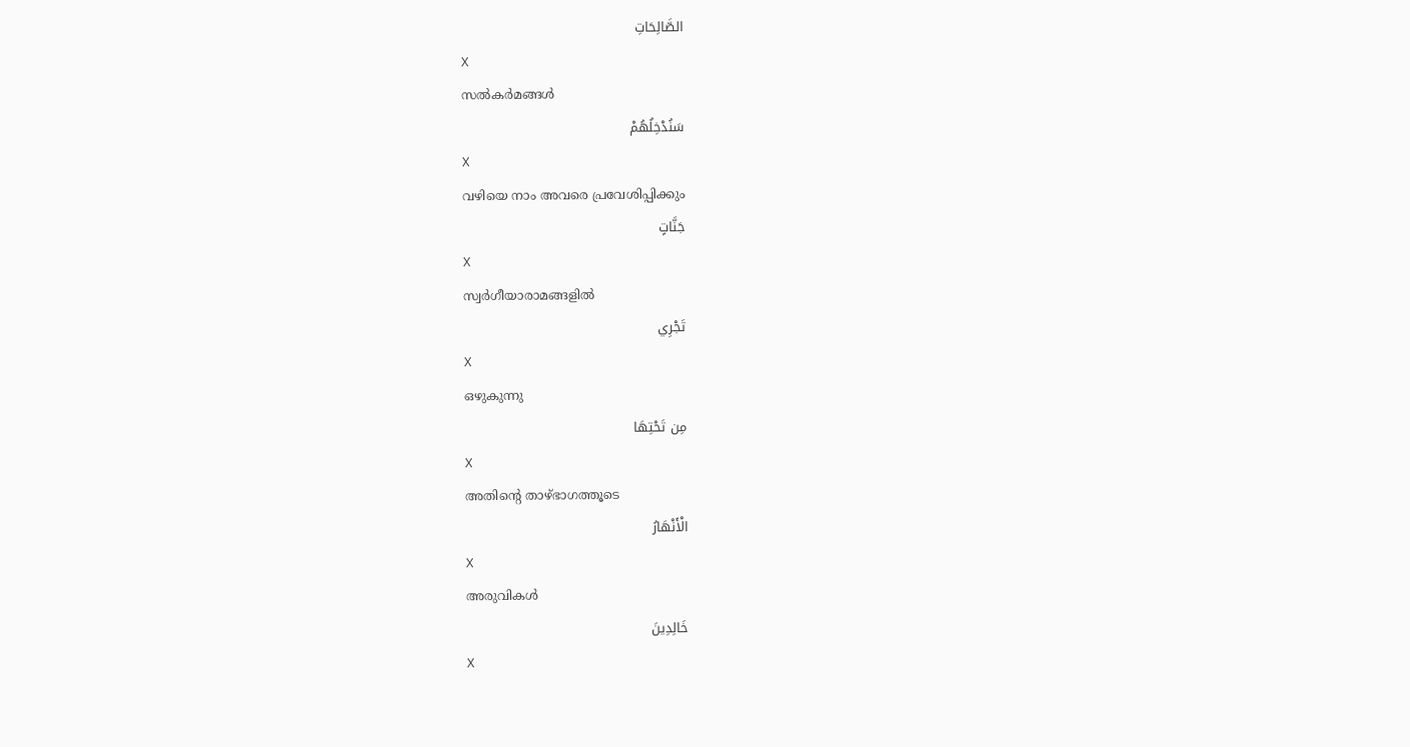الصَّالِحَاتِ
X
സല്‍കര്‍മങ്ങള്‍
سَنُدْخِلُهُمْ
X
വഴിയെ നാം അവരെ പ്രവേശിപ്പിക്കും
جَنَّاتٍ
X
സ്വര്‍ഗീയാരാമങ്ങളില്‍
تَجْرِي
X
ഒഴുകുന്നു
مِن تَحْتِهَا
X
അതിന്റെ താഴ്ഭാഗത്തൂടെ
الْأَنْهَارُ
X
അരുവികള്‍
خَالِدِينَ
X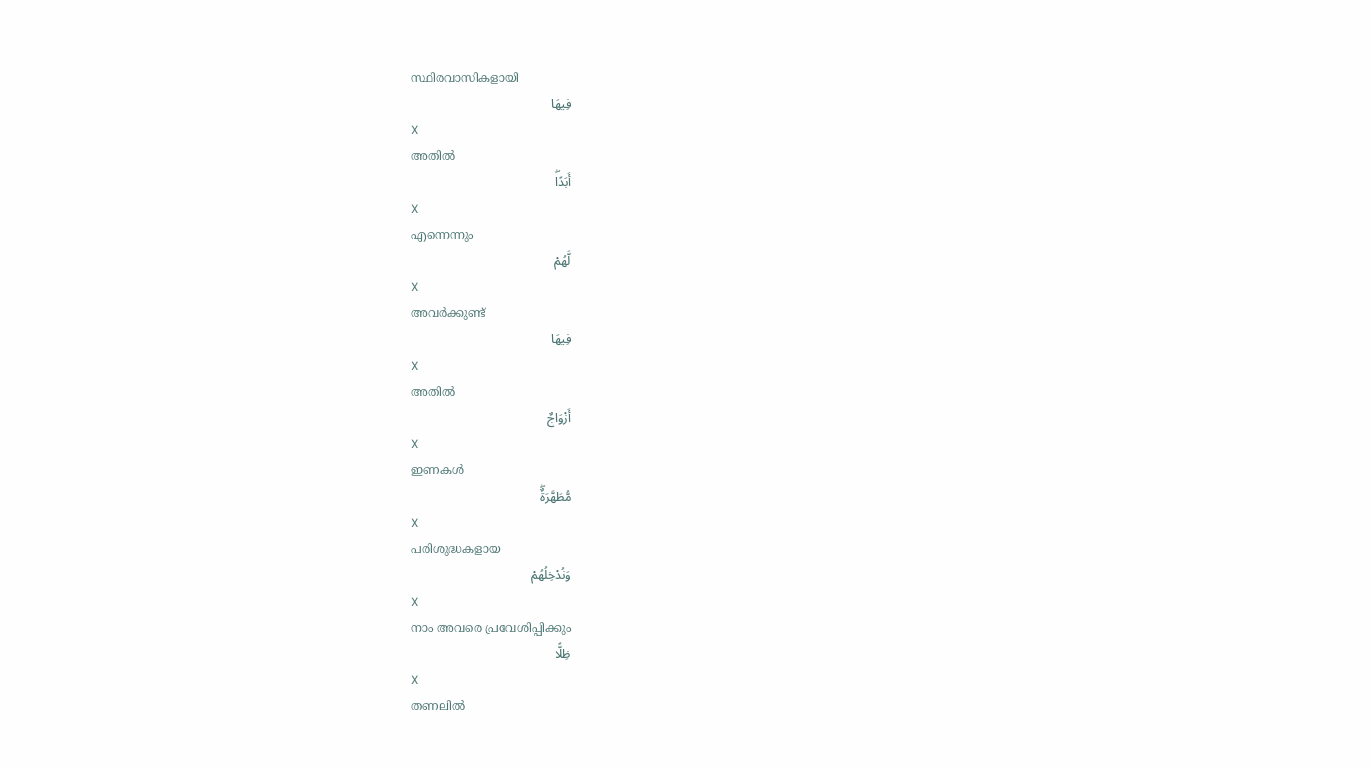സ്ഥിരവാസികളായി
فِيهَا
X
അതില്‍
أَبَدًاۖ
X
എന്നെന്നും
لَّهُمْ
X
അവര്‍ക്കുണ്ട്
فِيهَا
X
അതില്‍
أَزْوَاجٌ
X
ഇണകള്‍
مُّطَهَّرَةٌۖ
X
പരിശുദ്ധകളായ
وَنُدْخِلُهُمْ
X
നാം അവരെ പ്രവേശിപ്പിക്കും
ظِلًّا
X
തണലില്‍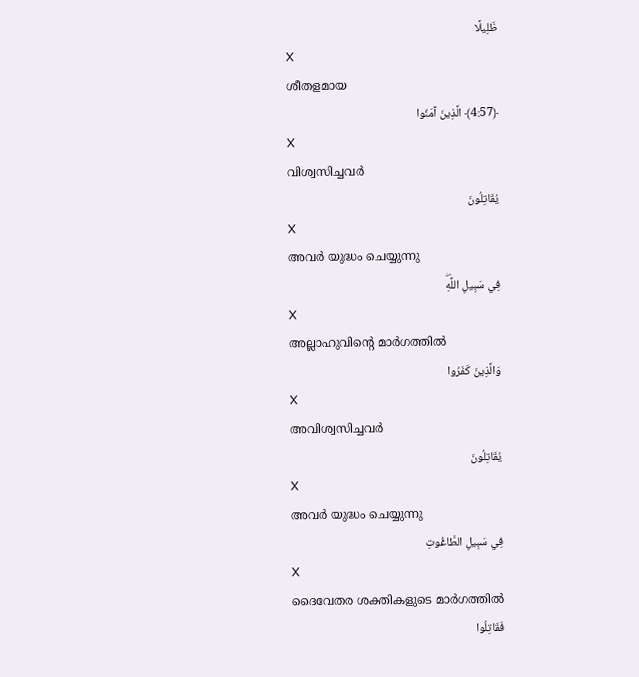ظَلِيلًا
X
ശീതളമായ
﴿4:57﴾ الَّذِينَ آمَنُوا
X
വിശ്വസിച്ചവര്‍
يُقَاتِلُونَ
X
അവര്‍ യുദ്ധം ചെയ്യുന്നു
فِي سَبِيلِ اللَّهِۖ
X
അല്ലാഹുവിന്റെ മാര്‍ഗത്തില്‍
وَالَّذِينَ كَفَرُوا
X
അവിശ്വസിച്ചവര്‍
يُقَاتِلُونَ
X
അവര്‍ യുദ്ധം ചെയ്യുന്നു
فِي سَبِيلِ الطَّاغُوتِ
X
ദൈവേതര ശക്തികളുടെ മാര്‍ഗത്തില്‍
فَقَاتِلُوا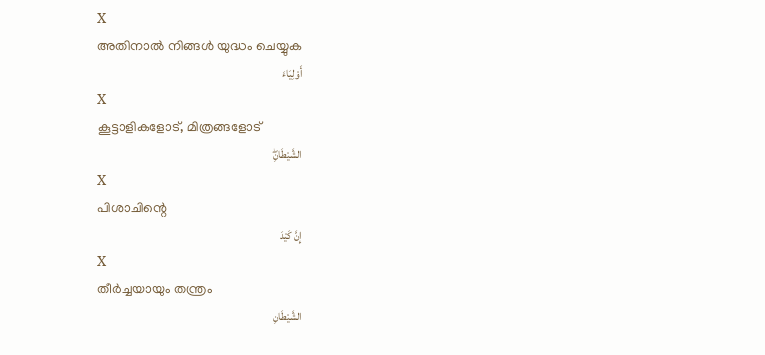X
അതിനാല്‍ നിങ്ങള്‍ യുദ്ധം ചെയ്യുക
أَوْلِيَاءَ
X
കൂട്ടാളികളോട്, മിത്രങ്ങളോട്
الشَّيْطَانِۖ
X
പിശാചിന്റെ
إِنَّ كَيْدَ
X
തീര്‍ച്ചയായും തന്ത്രം
الشَّيْطَانِ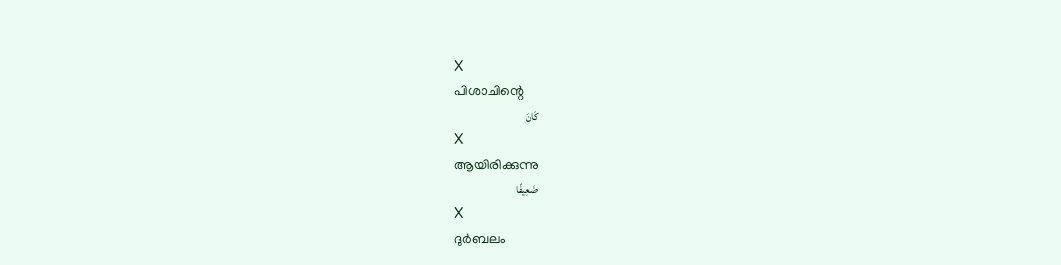X
പിശാചിന്റെ
كَانَ
X
ആയിരിക്കുന്നു
ضَعِيفًا
X
ദുര്‍ബലം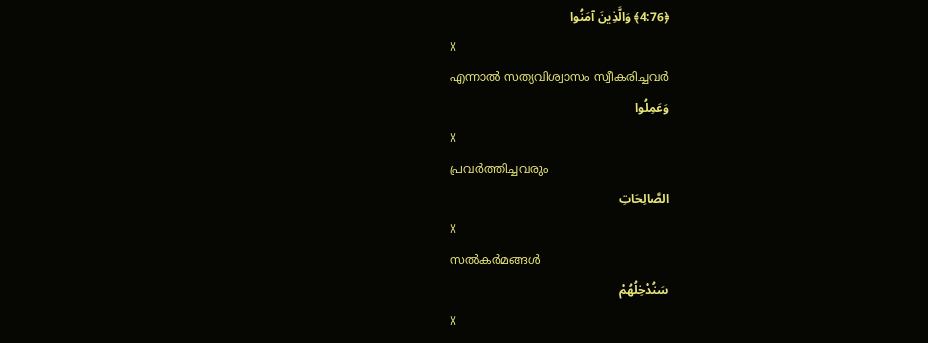﴿4:76﴾ وَالَّذِينَ آمَنُوا
X
എന്നാല്‍ സത്യവിശ്വാസം സ്വീകരിച്ചവര്‍
وَعَمِلُوا
X
പ്രവര്‍ത്തിച്ചവരും
الصَّالِحَاتِ
X
സല്‍കര്‍മങ്ങള്‍
سَنُدْخِلُهُمْ
X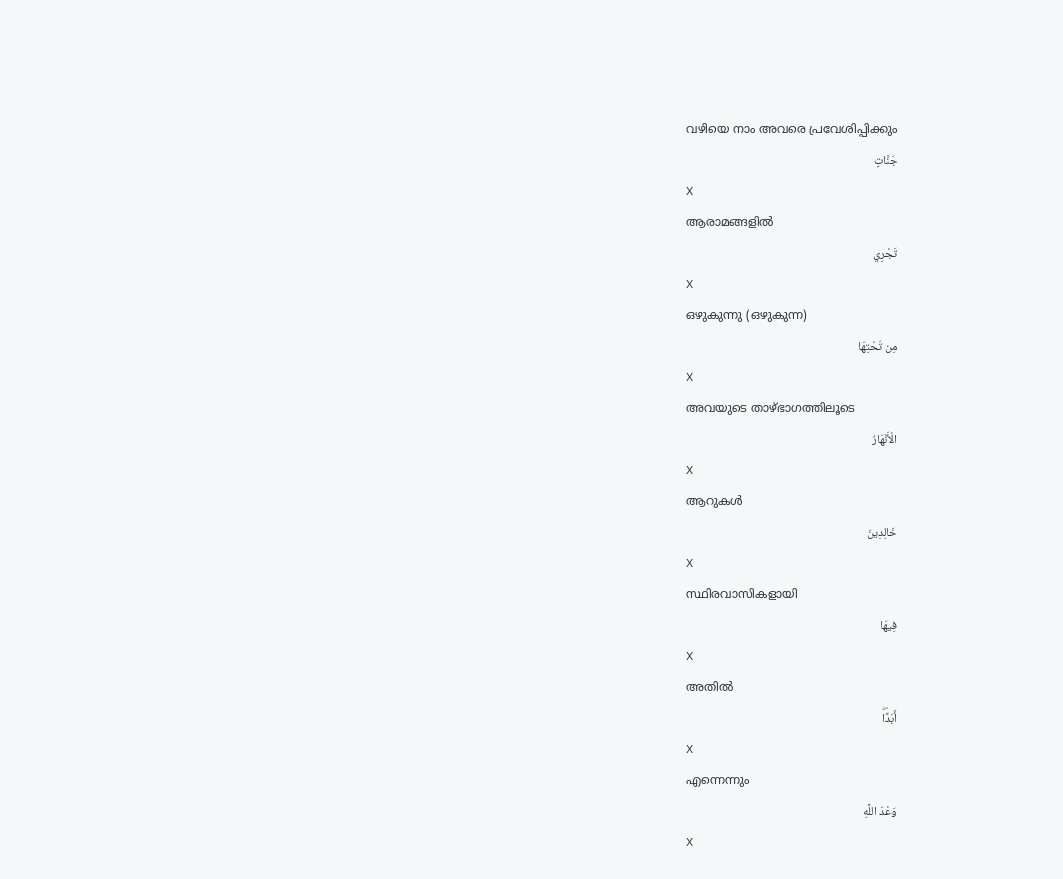വഴിയെ നാം അവരെ പ്രവേശിപ്പിക്കും
جَنَّاتٍ
X
ആരാമങ്ങളില്‍
تَجْرِي
X
ഒഴുകുന്നു (ഒഴുകുന്ന)
مِن تَحْتِهَا
X
അവയുടെ താഴ്ഭാഗത്തിലൂടെ
الْأَنْهَارُ
X
ആറുകള്‍
خَالِدِينَ
X
സ്ഥിരവാസികളായി
فِيهَا
X
അതില്‍
أَبَدًاۖ
X
എന്നെന്നും
وَعْدَ اللَّهِ
X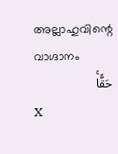അല്ലാഹുവിന്റെ വാഗ്ദാനം
حَقًّاۚ
X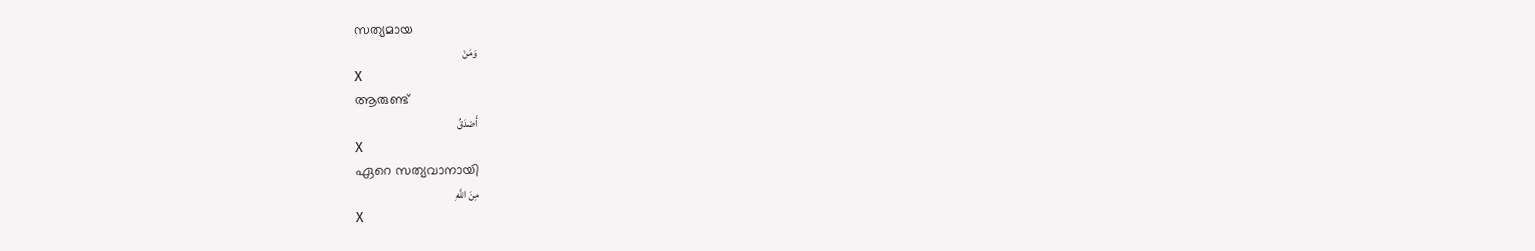സത്യമായ
وَمَنْ
X
ആരുണ്ട്
أَصْدَقُ
X
ഏറെ സത്യവാനായി
مِنَ اللَّهِ
X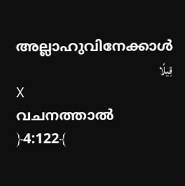അല്ലാഹുവിനേക്കാള്‍
قِيلًا
X
വചനത്താല്‍
﴿4:122﴾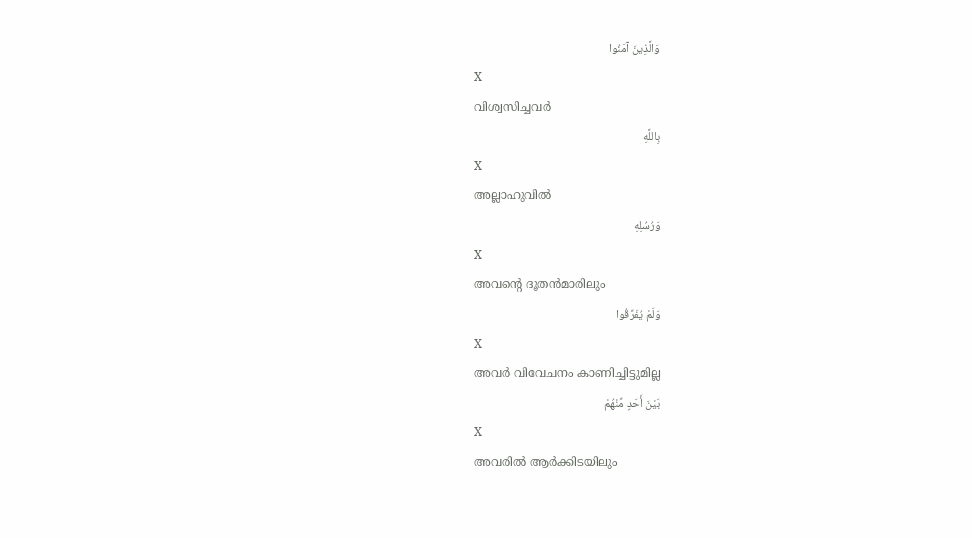وَالَّذِينَ آمَنُوا
X
വിശ്വസിച്ചവര്‍
بِاللَّهِ
X
അല്ലാഹുവില്‍
وَرُسُلِهِ
X
അവന്റെ ദൂതന്‍മാരിലും
وَلَمْ يُفَرِّقُوا
X
അവര്‍ വിവേചനം കാണിച്ചിട്ടുമില്ല
بَيْنَ أَحَدٍ مِّنْهُمْ
X
അവരില്‍ ആര്‍ക്കിടയിലും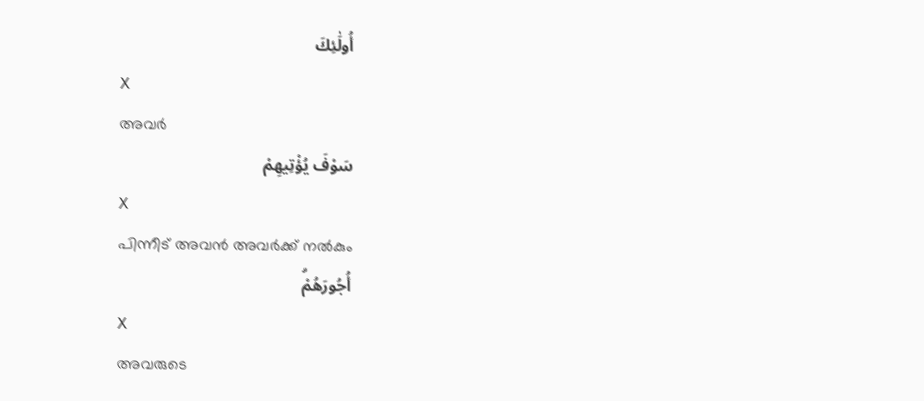أُولَٰئِكَ
X
അവര്‍
سَوْفَ يُؤْتِيهِمْ
X
പിന്നീട് അവന്‍ അവര്‍ക്ക് നല്‍കും
أُجُورَهُمْۗ
X
അവരുടെ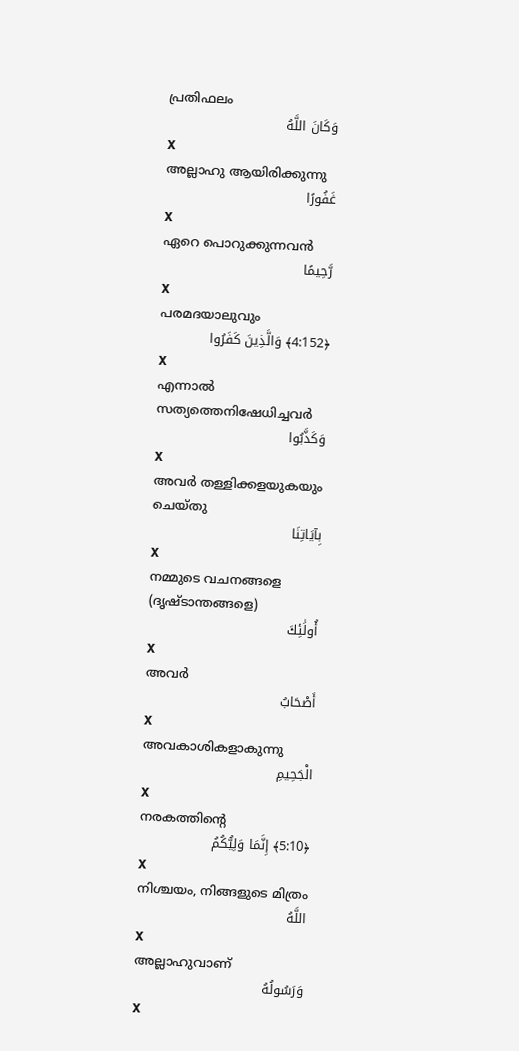പ്രതിഫലം
وَكَانَ اللَّهُ
X
അല്ലാഹു ആയിരിക്കുന്നു
غَفُورًا
X
ഏറെ പൊറുക്കുന്നവന്‍
رَّحِيمًا
X
പരമദയാലുവും
﴿4:152﴾ وَالَّذِينَ كَفَرُوا
X
എന്നാല്‍ സത്യത്തെനിഷേധിച്ചവര്‍
وَكَذَّبُوا
X
അവര്‍ തള്ളിക്കളയുകയും ചെയ്തു
بِآيَاتِنَا
X
നമ്മുടെ വചനങ്ങളെ (ദൃഷ്ടാന്തങ്ങളെ)
أُولَٰئِكَ
X
അവര്‍
أَصْحَابُ
X
അവകാശികളാകുന്നു
الْجَحِيمِ
X
നരകത്തിന്റെ
﴿5:10﴾ إِنَّمَا وَلِيُّكُمُ
X
നിശ്ചയം, നിങ്ങളുടെ മിത്രം
اللَّهُ
X
അല്ലാഹുവാണ്
وَرَسُولُهُ
X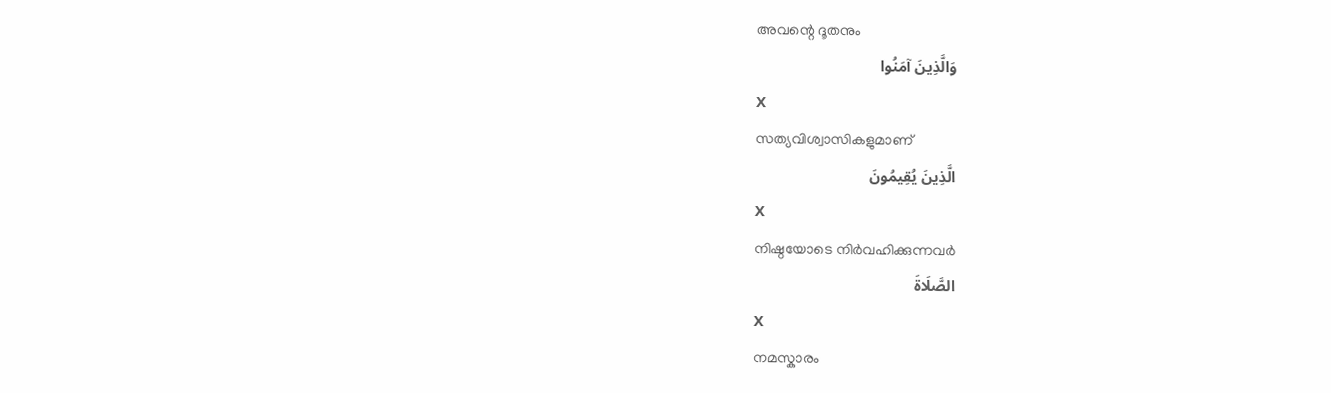അവന്റെ ദൂതനും
وَالَّذِينَ آمَنُوا
X
സത്യവിശ്വാസികളുമാണ്
الَّذِينَ يُقِيمُونَ
X
നിഷ്ഠയോടെ നിര്‍വഹിക്കുന്നവര്‍
الصَّلَاةَ
X
നമസ്കാരം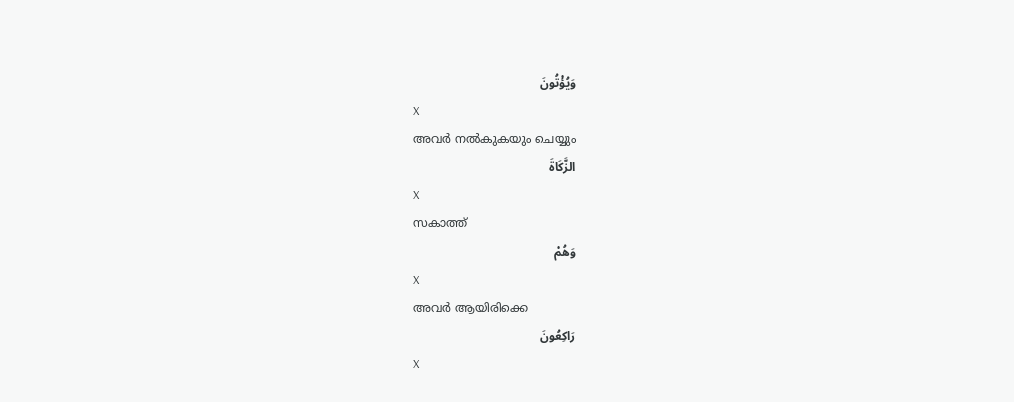وَيُؤْتُونَ
X
അവര്‍ നല്‍കുകയും ചെയ്യും
الزَّكَاةَ
X
സകാത്ത്
وَهُمْ
X
അവര്‍ ആയിരിക്കെ
رَاكِعُونَ
X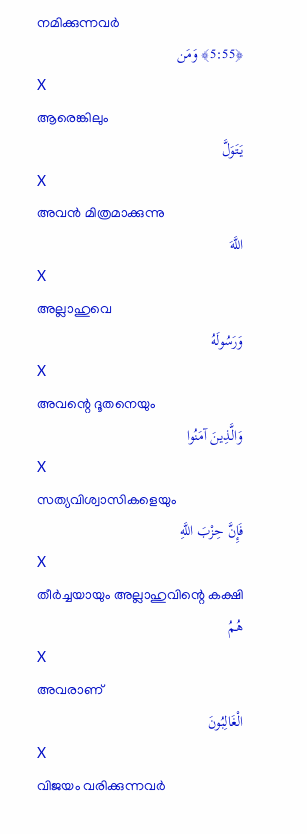നമിക്കുന്നവര്‍
﴿5:55﴾ وَمَن
X
ആരെങ്കിലും
يَتَوَلَّ
X
അവന്‍ മിത്രമാക്കുന്നു
اللَّهَ
X
അല്ലാഹുവെ
وَرَسُولَهُ
X
അവന്റെ ദൂതനെയും
وَالَّذِينَ آمَنُوا
X
സത്യവിശ്വാസികളെയും
فَإِنَّ حِزْبَ اللَّهِ
X
തീര്‍ച്ചയായും അല്ലാഹുവിന്റെ കക്ഷി
هُمُ
X
അവരാണ്
الْغَالِبُونَ
X
വിജയം വരിക്കുന്നവര്‍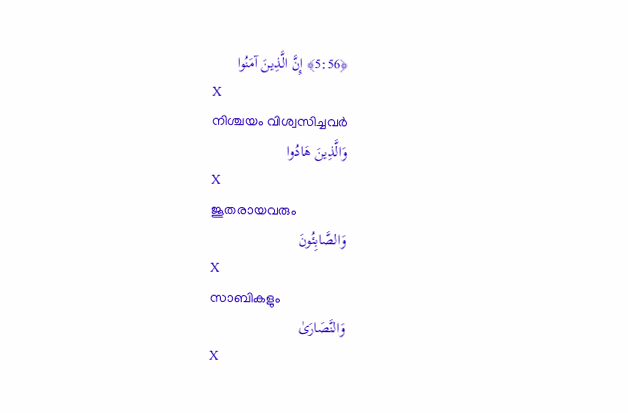﴿5:56﴾ إِنَّ الَّذِينَ آمَنُوا
X
നിശ്ചയം വിശ്വസിച്ചവര്‍
وَالَّذِينَ هَادُوا
X
ജൂതരായവരും
وَالصَّابِئُونَ
X
സാബികളും
وَالنَّصَارَىٰ
X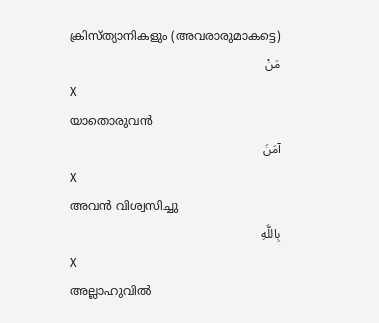ക്രിസ്ത്യാനികളും (അവരാരുമാകട്ടെ)
مَنْ
X
യാതൊരുവന്‍
آمَنَ
X
അവന്‍ വിശ്വസിച്ചു
بِاللَّهِ
X
അല്ലാഹുവില്‍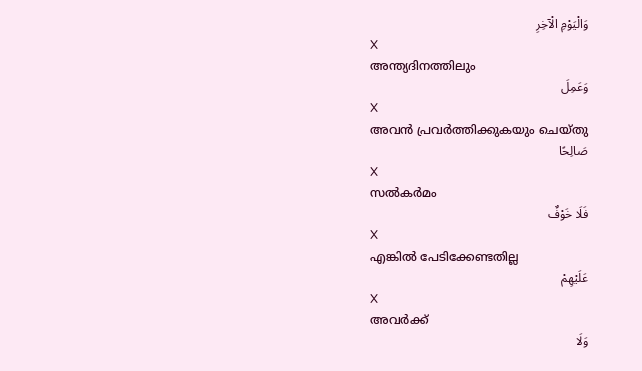وَالْيَوْمِ الْآخِرِ
X
അന്ത്യദിനത്തിലും
وَعَمِلَ
X
അവന്‍ പ്രവര്‍ത്തിക്കുകയും ചെയ്തു
صَالِحًا
X
സല്‍കര്‍മം
فَلَا خَوْفٌ
X
എങ്കില്‍ പേടിക്കേണ്ടതില്ല
عَلَيْهِمْ
X
അവര്‍ക്ക്
وَلَا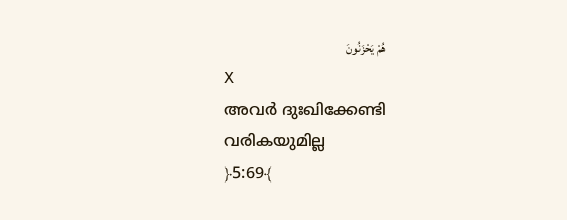هُمْ يَحْزَنُونَ
X
അവര്‍ ദുഃഖിക്കേണ്ടി വരികയുമില്ല
﴿5:69﴾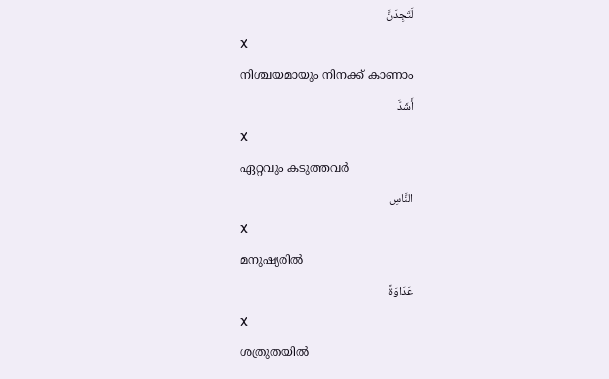لَتَجِدَنَّ
X
നിശ്ചയമായും നിനക്ക് കാണാം
أَشَدَّ
X
ഏറ്റവും കടുത്തവര്‍
النَّاسِ
X
മനുഷ്യരില്‍
عَدَاوَةً
X
ശത്രുതയില്‍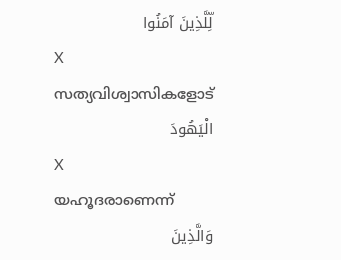لِّلَّذِينَ آمَنُوا
X
സത്യവിശ്വാസികളോട്
الْيَهُودَ
X
യഹൂദരാണെന്ന്
وَالَّذِينَ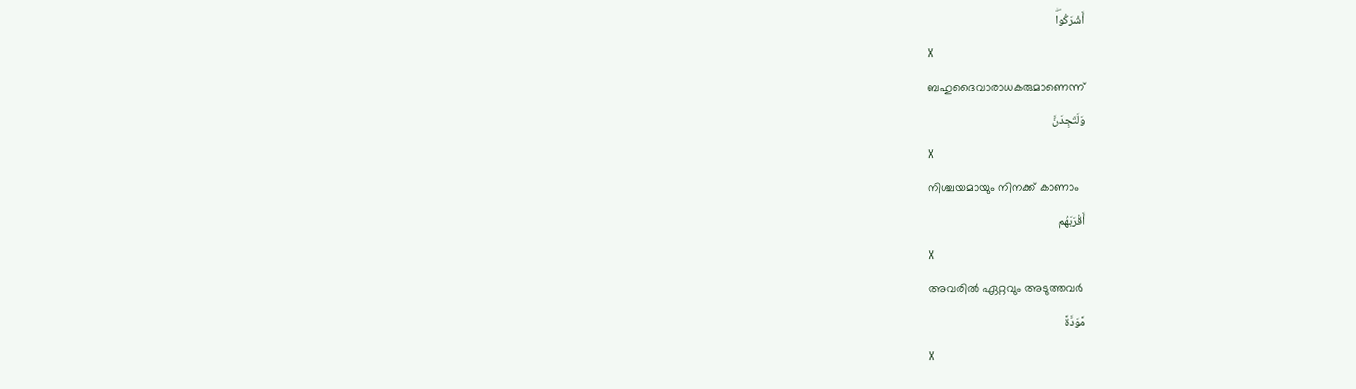أَشْرَكُواۖ
X
ബഹുദൈവാരാധകരുമാണെന്ന്
وَلَتَجِدَنَّ
X
നിശ്ചയമായും നിനക്ക് കാണാം
أَقْرَبَهُم
X
അവരില്‍ ഏറ്റവും അടുത്തവര്‍
مَّوَدَّةً
X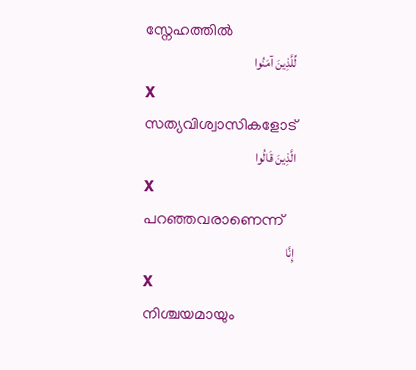സ്നേഹത്തില്‍
لِّلَّذِينَ آمَنُوا
X
സത്യവിശ്വാസികളോട്
الَّذِينَ قَالُوا
X
പറഞ്ഞവരാണെന്ന്
إِنَّا
X
നിശ്ചയമായും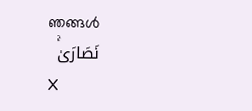ഞങ്ങള്‍
نَصَارَىٰۚ
X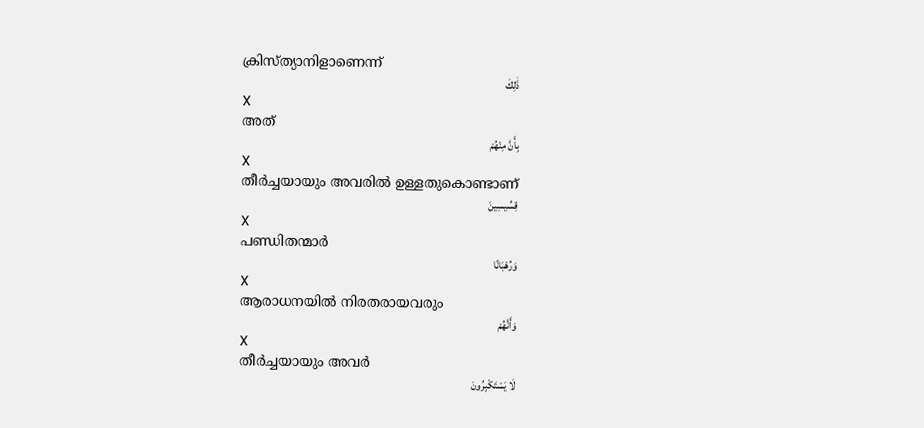ക്രിസ്ത്യാനിളാണെന്ന്
ذَٰلِكَ
X
അത്
بِأَنَّ مِنْهُمْ
X
തീര്‍ച്ചയായും അവരില്‍ ഉള്ളതുകൊണ്ടാണ്
قِسِّيسِينَ
X
പണ്ഡിതന്മാര്‍
وَرُهْبَانًا
X
ആരാധനയില്‍ നിരതരായവരും
وَأَنَّهُمْ
X
തീര്‍ച്ചയായും അവര്‍
لَا يَسْتَكْبِرُونَ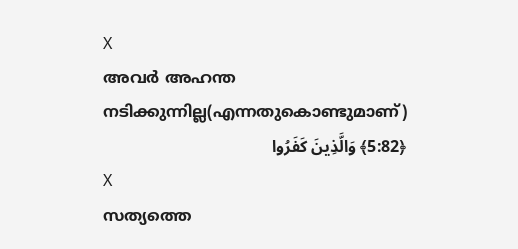X
അവര്‍ അഹന്ത നടിക്കുന്നില്ല(എന്നതുകൊണ്ടുമാണ്)
﴿5:82﴾ وَالَّذِينَ كَفَرُوا
X
സത്യത്തെ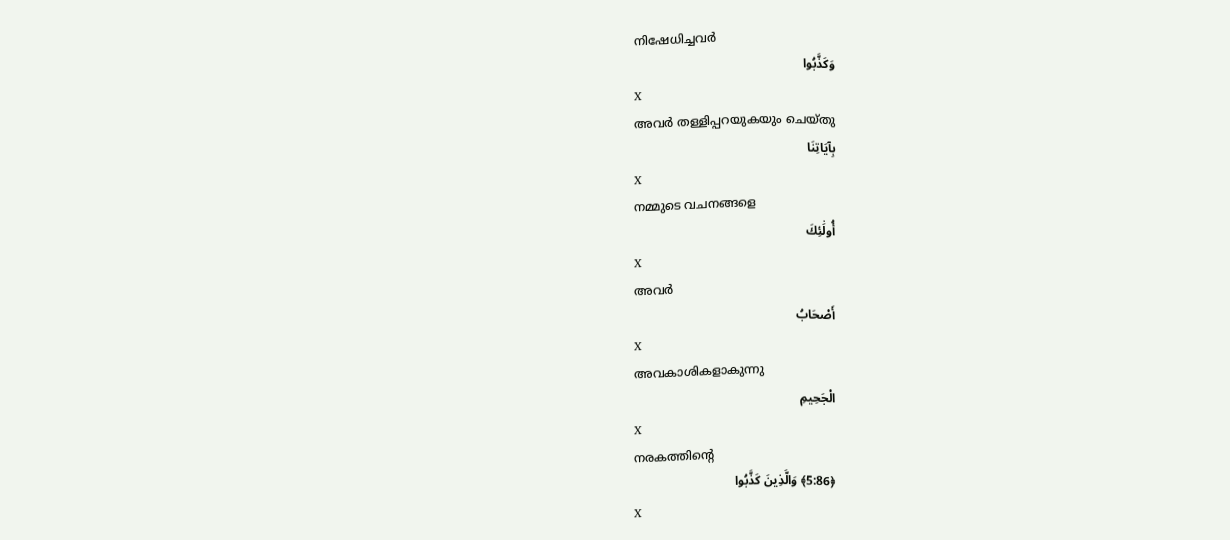നിഷേധിച്ചവര്‍
وَكَذَّبُوا
X
അവര്‍ തള്ളിപ്പറയുകയും ചെയ്തു
بِآيَاتِنَا
X
നമ്മുടെ വചനങ്ങളെ
أُولَٰئِكَ
X
അവര്‍
أَصْحَابُ
X
അവകാശികളാകുന്നു
الْجَحِيمِ
X
നരകത്തിന്റെ
﴿5:86﴾ وَالَّذِينَ كَذَّبُوا
X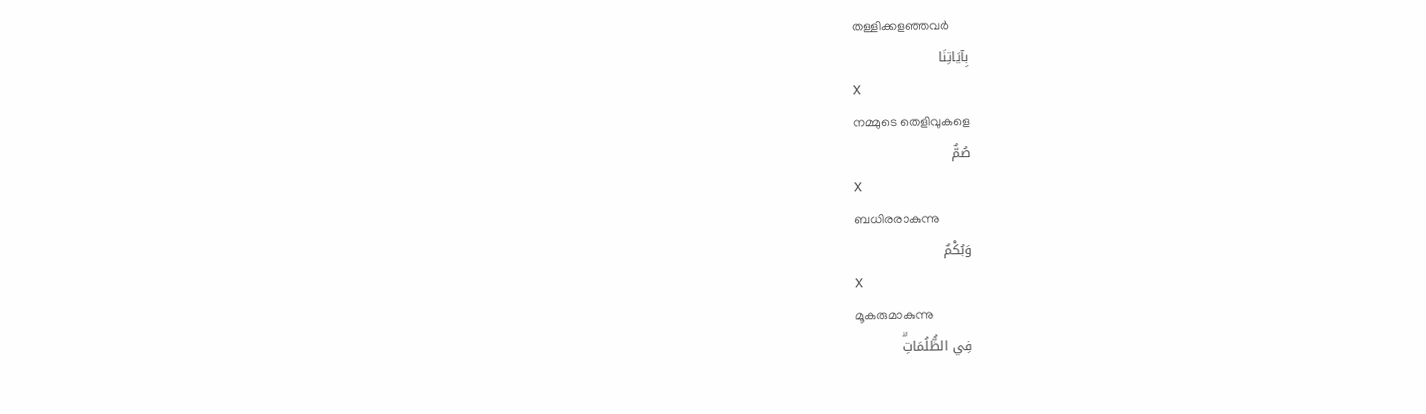തള്ളിക്കളഞ്ഞവര്‍
بِآيَاتِنَا
X
നമ്മുടെ തെളിവുകളെ
صُمٌّ
X
ബധിരരാകുന്നു
وَبُكْمٌ
X
മൂകരുമാകുന്നു
فِي الظُّلُمَاتِۗ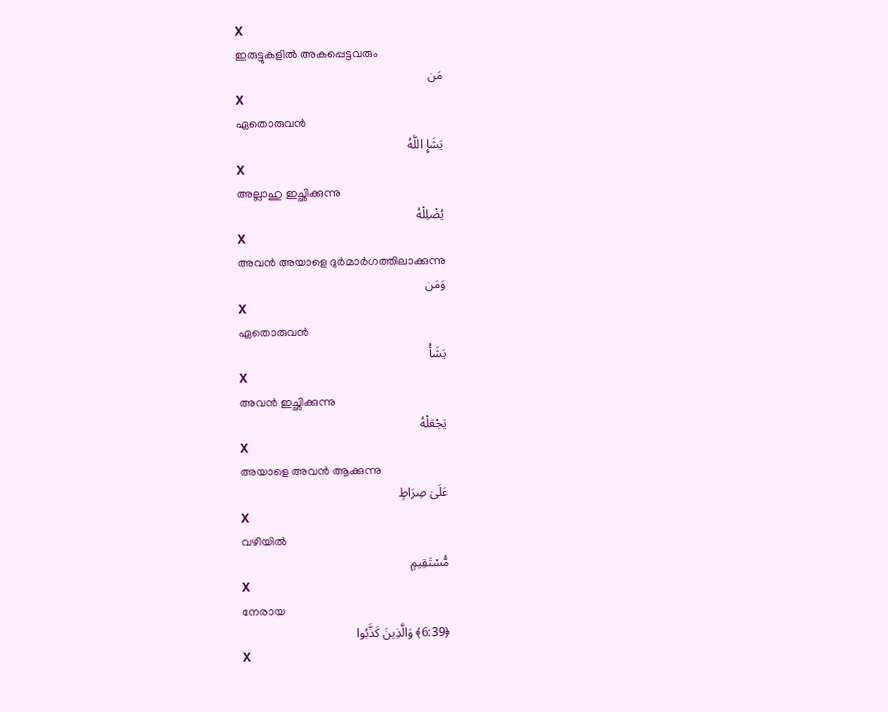X
ഇരുട്ടുകളില്‍ അകപ്പെട്ടവരും
مَن
X
ഏതൊരുവന്‍
يَشَإِ اللَّهُ
X
അല്ലാഹു ഇച്ഛിക്കുന്നു
يُضْلِلْهُ
X
അവന്‍ അയാളെ ദുര്‍മാര്‍ഗത്തിലാക്കുന്നു
وَمَن
X
ഏതൊരുവന്‍
يَشَأْ
X
അവന്‍ ഇച്ഛിക്കുന്നു
يَجْعَلْهُ
X
അയാളെ അവന്‍ ആക്കുന്നു
عَلَىٰ صِرَاطٍ
X
വഴിയില്‍
مُّسْتَقِيمٍ
X
നേരായ
﴿6:39﴾ وَالَّذِينَ كَذَّبُوا
X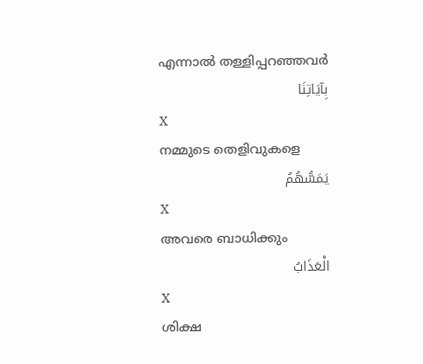എന്നാല്‍ തള്ളിപ്പറഞ്ഞവര്‍
بِآيَاتِنَا
X
നമ്മുടെ തെളിവുകളെ
يَمَسُّهُمُ
X
അവരെ ബാധിക്കും
الْعَذَابُ
X
ശിക്ഷ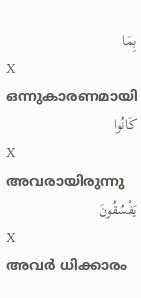بِمَا
X
ഒന്നുകാരണമായി
كَانُوا
X
അവരായിരുന്നു
يَفْسُقُونَ
X
അവര്‍ ധിക്കാരം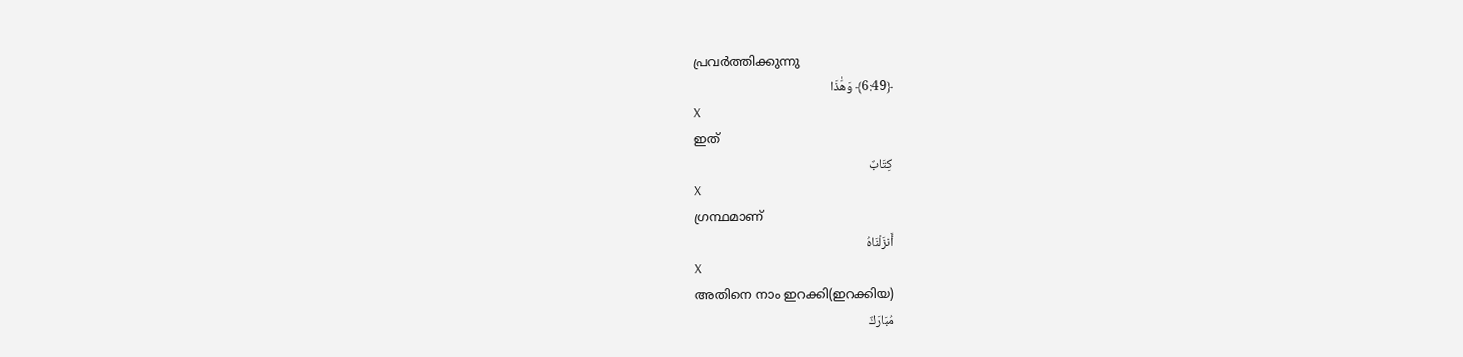പ്രവര്‍ത്തിക്കുന്നു
﴿6:49﴾ وَهَٰذَا
X
ഇത്
كِتَابٌ
X
ഗ്രന്ഥമാണ്
أَنزَلْنَاهُ
X
അതിനെ നാം ഇറക്കി(ഇറക്കിയ)
مُبَارَكٌ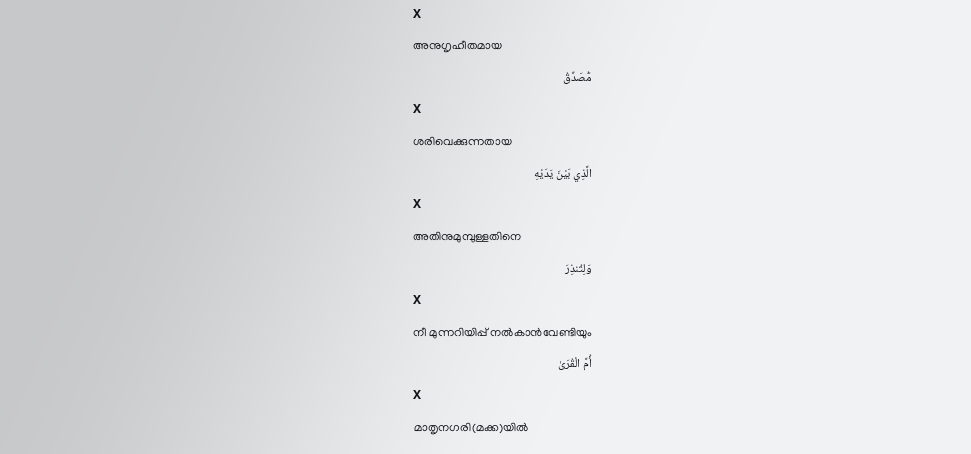X
അനുഗൃഹീതമായ
مُّصَدِّقُ
X
ശരിവെക്കുന്നതായ
الَّذِي بَيْنَ يَدَيْهِ
X
അതിനുമുമ്പുള്ളതിനെ
وَلِتُنذِرَ
X
നീ മുന്നറിയിപ്പ് നല്‍കാന്‍വേണ്ടിയും
أُمَّ الْقُرَىٰ
X
മാതൃനഗരി(മക്ക)യില്‍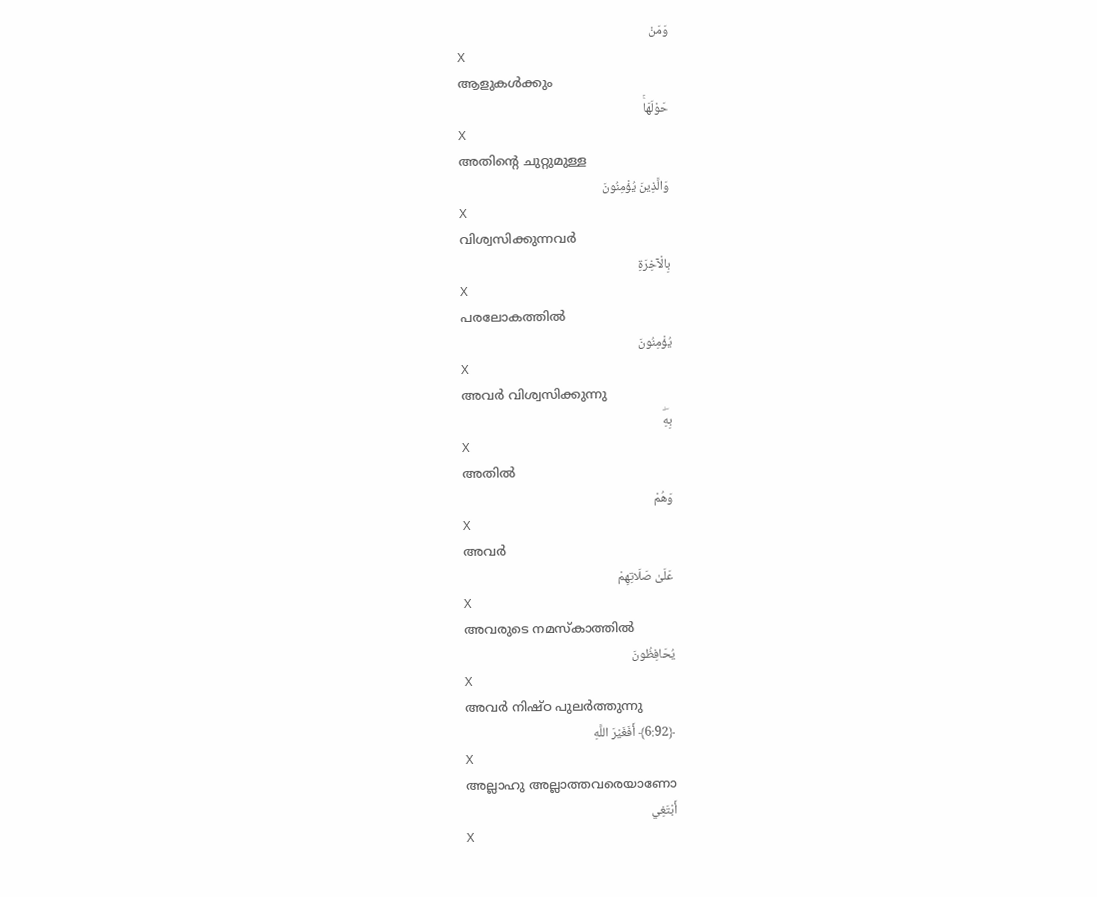وَمَنْ
X
ആളുകള്‍ക്കും
حَوْلَهَاۚ
X
അതിന്റെ ചുറ്റുമുള്ള
وَالَّذِينَ يُؤْمِنُونَ
X
വിശ്വസിക്കുന്നവര്‍
بِالْآخِرَةِ
X
പരലോകത്തില്‍
يُؤْمِنُونَ
X
അവര്‍ വിശ്വസിക്കുന്നു
بِهِۖ
X
അതില്‍
وَهُمْ
X
അവര്‍
عَلَىٰ صَلَاتِهِمْ
X
അവരുടെ നമസ്കാത്തില്‍
يُحَافِظُونَ
X
അവര്‍ നിഷ്ഠ പുലര്‍ത്തുന്നു
﴿6:92﴾ أَفَغَيْرَ اللَّهِ
X
അല്ലാഹു അല്ലാത്തവരെയാണോ
أَبْتَغِي
X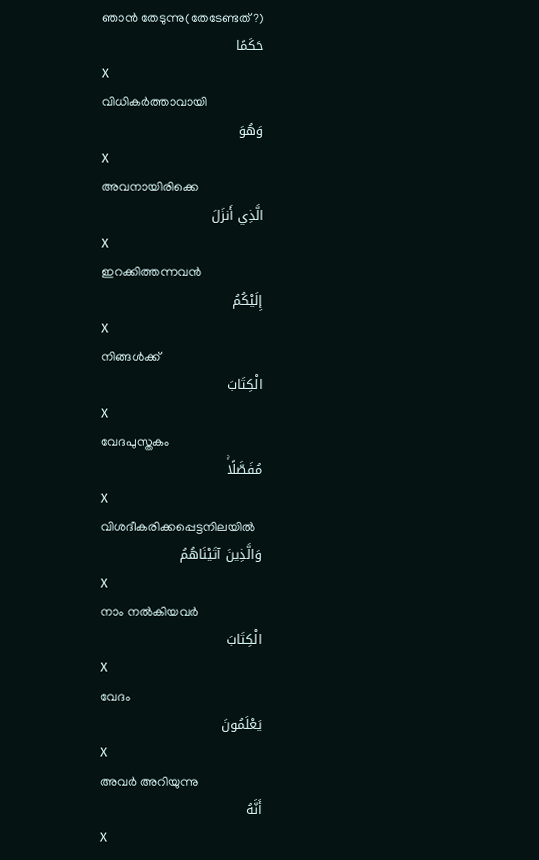ഞാന്‍ തേടുന്നു(തേടേണ്ടത്?)
حَكَمًا
X
വിധികര്‍ത്താവായി
وَهُوَ
X
അവനായിരിക്കെ
الَّذِي أَنزَلَ
X
ഇറക്കിത്തന്നവന്‍
إِلَيْكُمُ
X
നിങ്ങള്‍ക്ക്
الْكِتَابَ
X
വേദപുസ്തകം
مُفَصَّلًاۚ
X
വിശദീകരിക്കപ്പെട്ടനിലയില്‍
وَالَّذِينَ آتَيْنَاهُمُ
X
നാം നല്‍കിയവര്‍
الْكِتَابَ
X
വേദം
يَعْلَمُونَ
X
അവര്‍ അറിയുന്നു
أَنَّهُ
X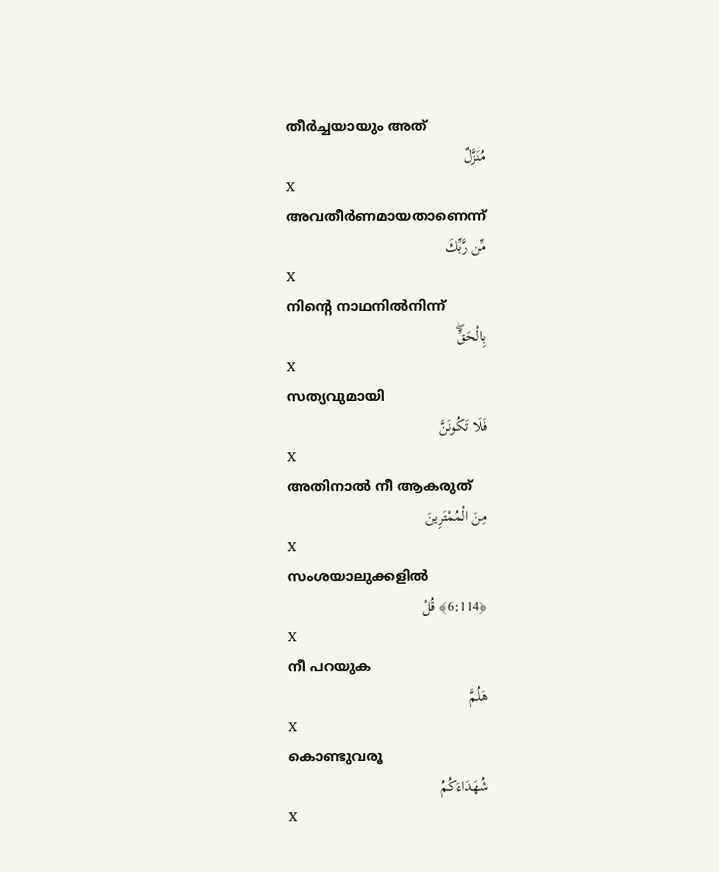തീര്‍ച്ചയായും അത്
مُنَزَّلٌ
X
അവതീര്‍ണമായതാണെന്ന്
مِّن رَّبِّكَ
X
നിന്റെ നാഥനില്‍നിന്ന്
بِالْحَقِّۖ
X
സത്യവുമായി
فَلَا تَكُونَنَّ
X
അതിനാല്‍ നീ ആകരുത്
مِنَ الْمُمْتَرِينَ
X
സംശയാലുക്കളില്‍
﴿6:114﴾ قُلْ
X
നീ പറയുക
هَلُمَّ
X
കൊണ്ടുവരൂ
شُهَدَاءَكُمُ
X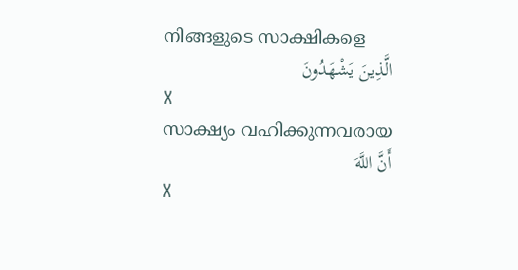നിങ്ങളുടെ സാക്ഷികളെ
الَّذِينَ يَشْهَدُونَ
X
സാക്ഷ്യം വഹിക്കുന്നവരായ
أَنَّ اللَّهَ
X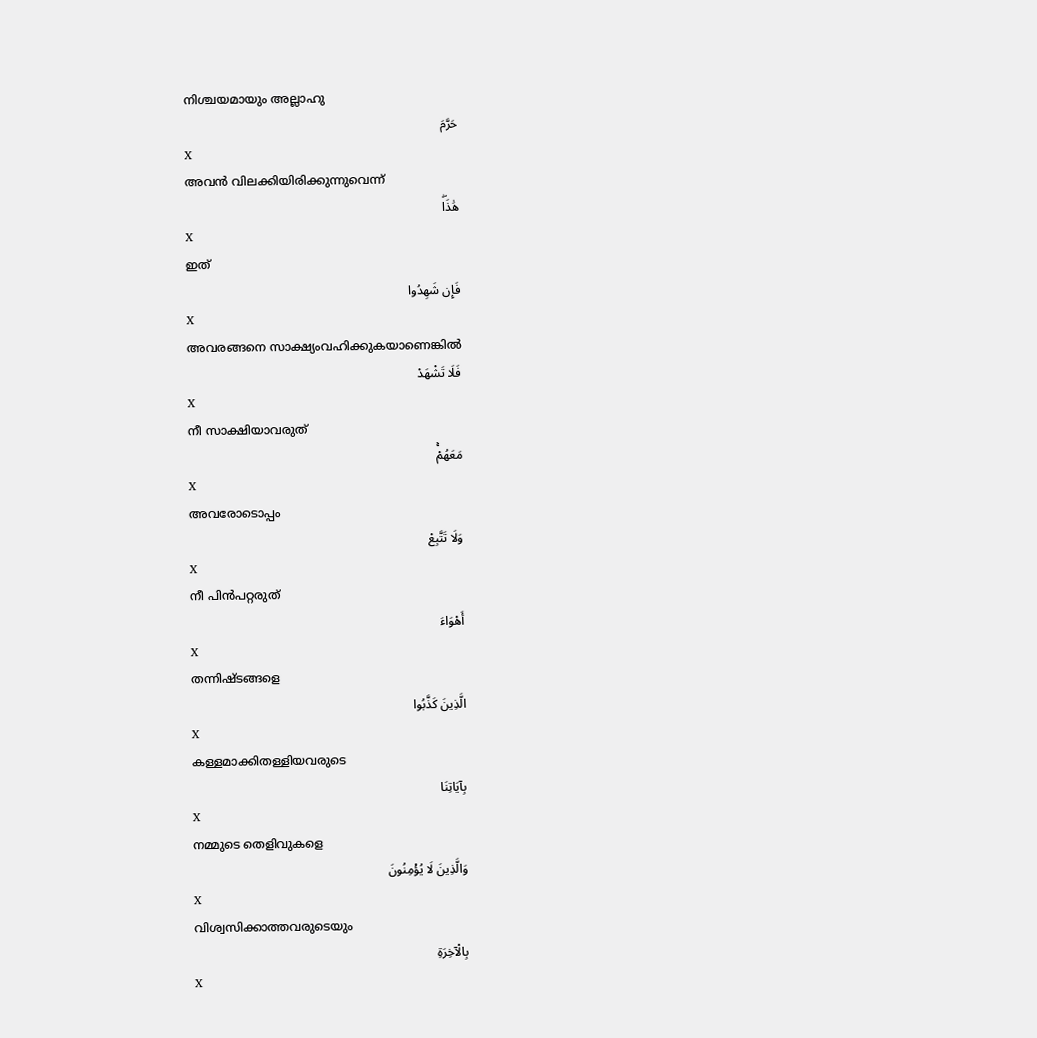നിശ്ചയമായും അല്ലാഹു
حَرَّمَ
X
അവന്‍ വിലക്കിയിരിക്കുന്നുവെന്ന്
هَٰذَاۖ
X
ഇത്
فَإِن شَهِدُوا
X
അവരങ്ങനെ സാക്ഷ്യംവഹിക്കുകയാണെങ്കില്‍
فَلَا تَشْهَدْ
X
നീ സാക്ഷിയാവരുത്
مَعَهُمْۚ
X
അവരോടൊപ്പം
وَلَا تَتَّبِعْ
X
നീ പിന്‍പറ്റരുത്
أَهْوَاءَ
X
തന്നിഷ്ടങ്ങളെ
الَّذِينَ كَذَّبُوا
X
കള്ളമാക്കിതള്ളിയവരുടെ
بِآيَاتِنَا
X
നമ്മുടെ തെളിവുകളെ
وَالَّذِينَ لَا يُؤْمِنُونَ
X
വിശ്വസിക്കാത്തവരുടെയും
بِالْآخِرَةِ
X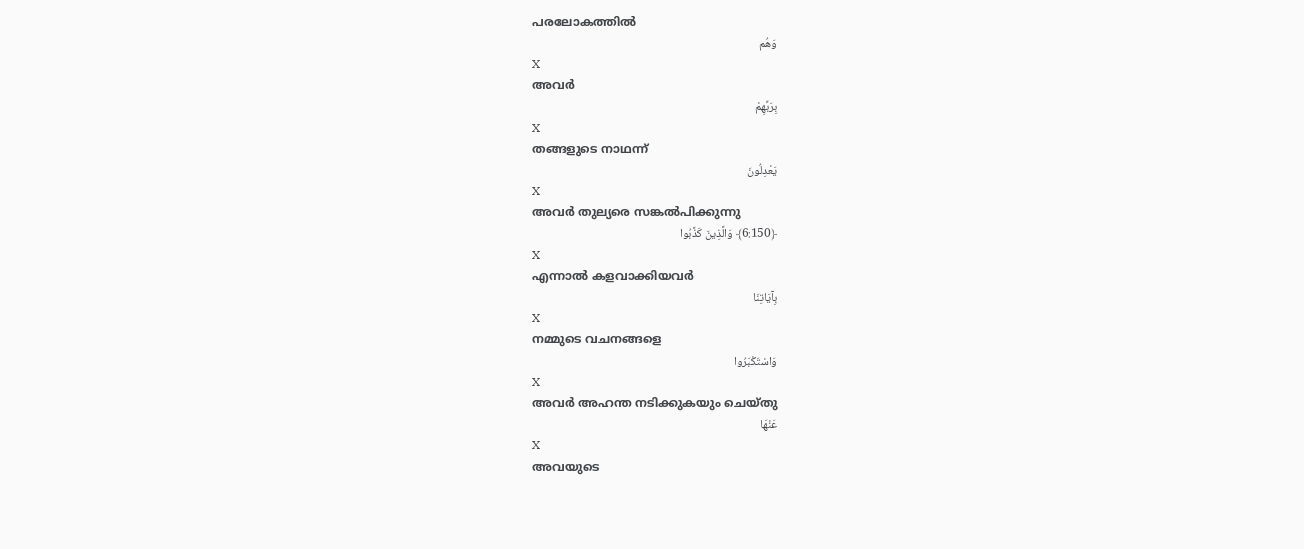പരലോകത്തില്‍
وَهُم
X
അവര്‍
بِرَبِّهِمْ
X
തങ്ങളുടെ നാഥന്ന്
يَعْدِلُونَ
X
അവര്‍ തുല്യരെ സങ്കല്‍പിക്കുന്നു
﴿6:150﴾ وَالَّذِينَ كَذَّبُوا
X
എന്നാല്‍ കളവാക്കിയവര്‍
بِآيَاتِنَا
X
നമ്മുടെ വചനങ്ങളെ
وَاسْتَكْبَرُوا
X
അവര്‍ അഹന്ത നടിക്കുകയും ചെയ്തു
عَنْهَا
X
അവയുടെ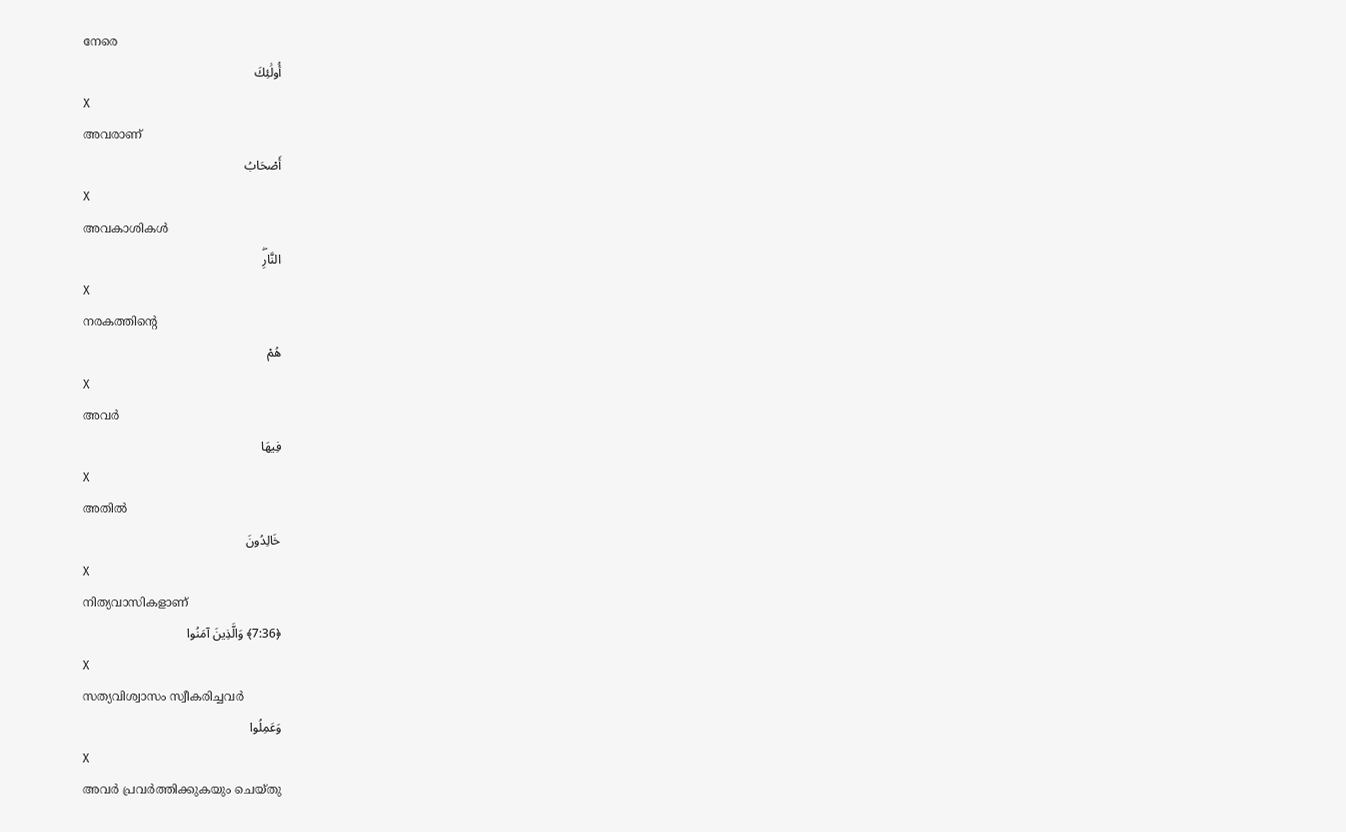നേരെ
أُولَٰئِكَ
X
അവരാണ്
أَصْحَابُ
X
അവകാശികള്‍
النَّارِۖ
X
നരകത്തിന്റെ
هُمْ
X
അവര്‍
فِيهَا
X
അതില്‍
خَالِدُونَ
X
നിത്യവാസികളാണ്
﴿7:36﴾ وَالَّذِينَ آمَنُوا
X
സത്യവിശ്വാസം സ്വീകരിച്ചവര്‍
وَعَمِلُوا
X
അവര്‍ പ്രവര്‍ത്തിക്കുകയും ചെയ്തു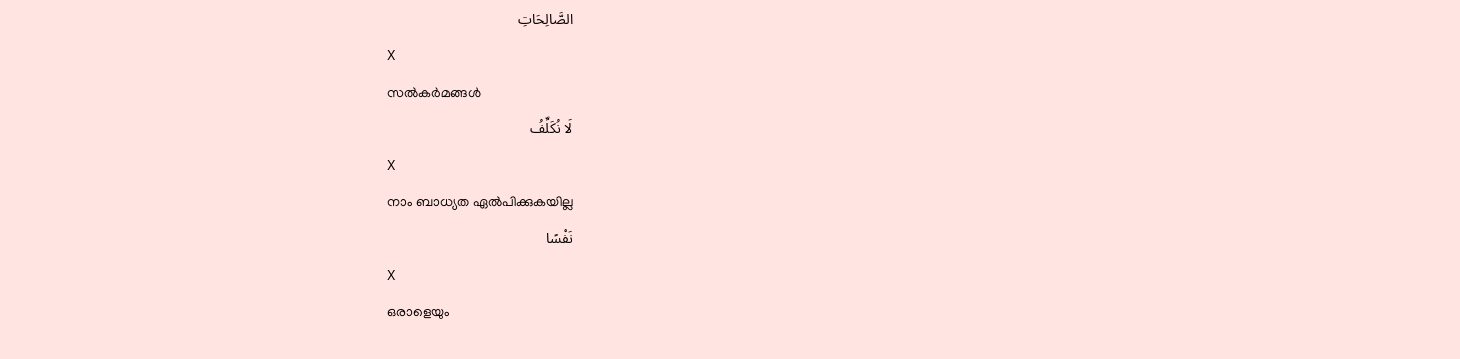الصَّالِحَاتِ
X
സല്‍കര്‍മങ്ങള്‍
لَا نُكَلِّفُ
X
നാം ബാധ്യത ഏല്‍പിക്കുകയില്ല
نَفْسًا
X
ഒരാളെയും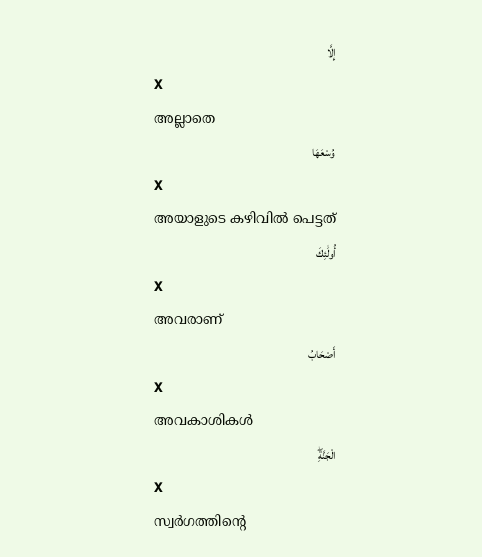إِلَّا
X
അല്ലാതെ
وُسْعَهَا
X
അയാളുടെ കഴിവില്‍ പെട്ടത്
أُولَٰئِكَ
X
അവരാണ്
أَصْحَابُ
X
അവകാശികള്‍
الْجَنَّةِۖ
X
സ്വര്‍ഗത്തിന്റെ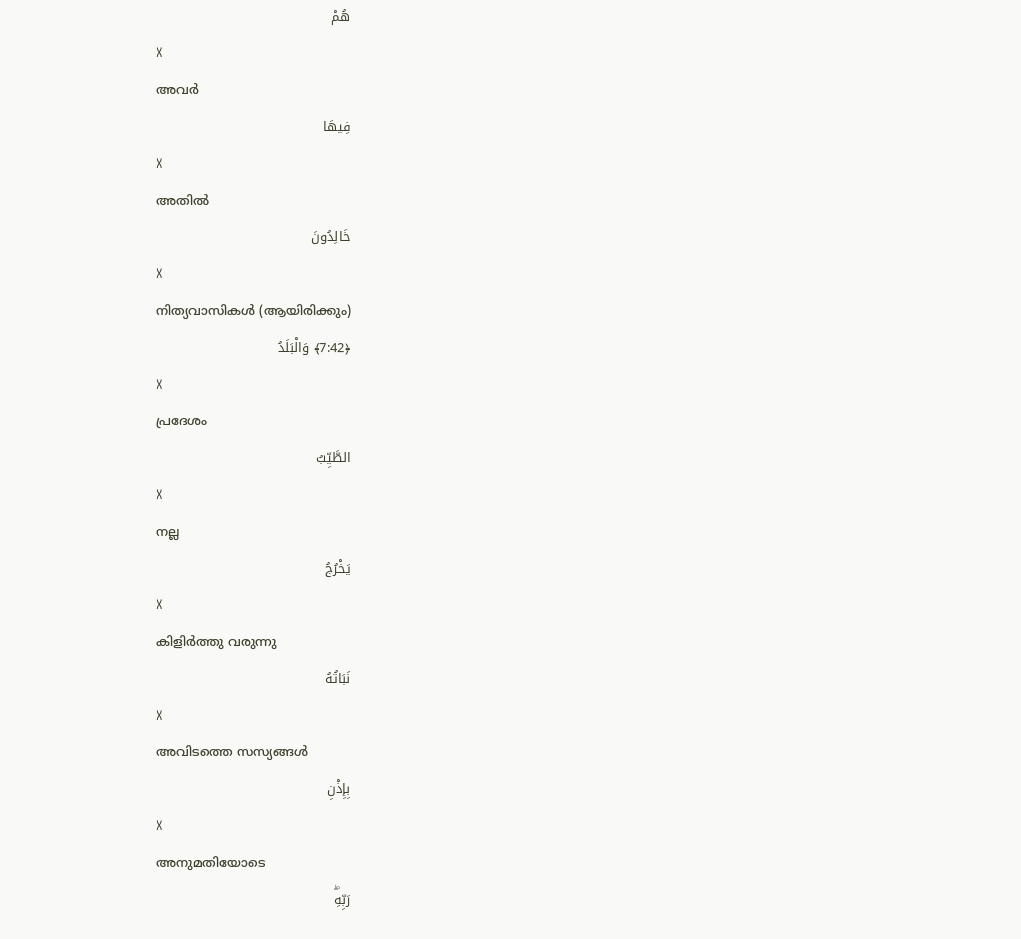هُمْ
X
അവര്‍
فِيهَا
X
അതില്‍
خَالِدُونَ
X
നിത്യവാസികള്‍ (ആയിരിക്കും)
﴿7:42﴾ وَالْبَلَدُ
X
പ്രദേശം
الطَّيِّبُ
X
നല്ല
يَخْرُجُ
X
കിളിര്‍ത്തു വരുന്നു
نَبَاتُهُ
X
അവിടത്തെ സസ്യങ്ങള്‍
بِإِذْنِ
X
അനുമതിയോടെ
رَبِّهِۖ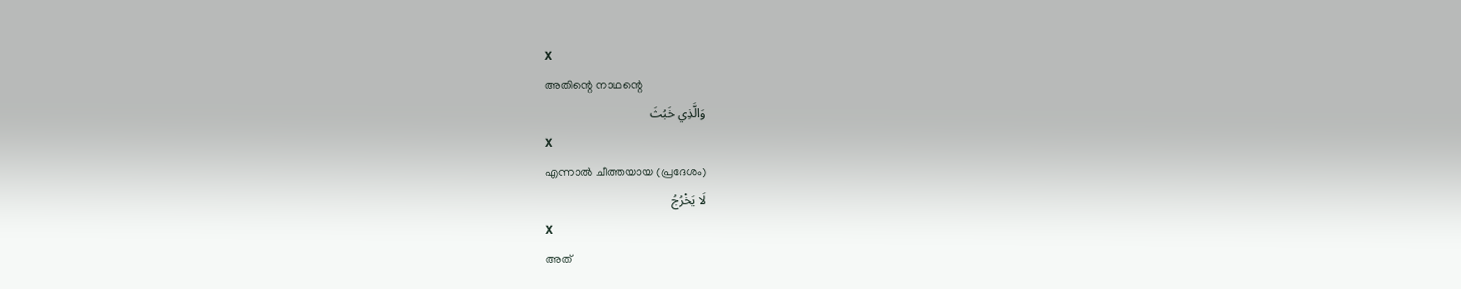X
അതിന്റെ നാഥന്റെ
وَالَّذِي خَبُثَ
X
എന്നാല്‍ ചീത്തയായ (പ്രദേശം)
لَا يَخْرُجُ
X
അത്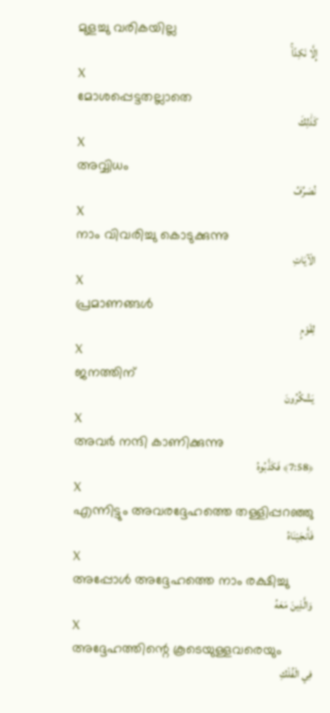മുളച്ചു വരികയില്ല
إِلَّا نَكِدًاۚ
X
മോശപ്പെട്ടതല്ലാതെ
كَذَٰلِكَ
X
അവ്വിധം
نُصَرِّفُ
X
നാം വിവരിച്ചു കൊടുക്കുന്നു
الْآيَاتِ
X
പ്രമാണങ്ങള്‍
لِقَوْمٍ
X
ജനത്തിന്
يَشْكُرُونَ
X
അവര്‍ നന്ദി കാണിക്കുന്നു
﴿7:58﴾ فَكَذَّبُوهُ
X
എന്നിട്ടും അവരദ്ദേഹത്തെ തള്ളിപ്പറഞ്ഞു
فَأَنجَيْنَاهُ
X
അപ്പോള്‍ അദ്ദേഹത്തെ നാം രക്ഷിച്ചു
وَالَّذِينَ مَعَهُ
X
അദ്ദേഹത്തിന്റെ കൂടെയുള്ളവരെയും
فِي الْفُلْكِ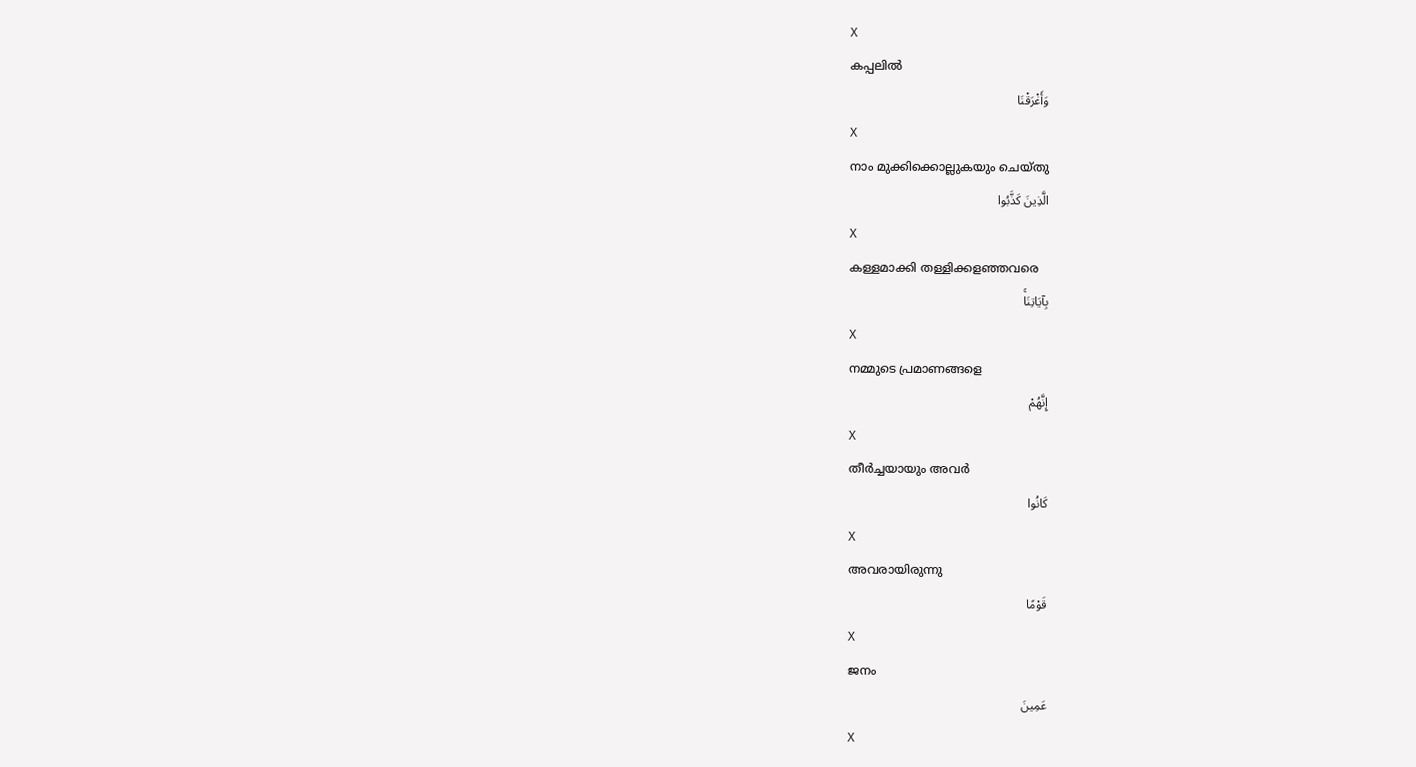X
കപ്പലില്‍
وَأَغْرَقْنَا
X
നാം മുക്കിക്കൊല്ലുകയും ചെയ്തു
الَّذِينَ كَذَّبُوا
X
കള്ളമാക്കി തള്ളിക്കളഞ്ഞവരെ
بِآيَاتِنَاۚ
X
നമ്മുടെ പ്രമാണങ്ങളെ
إِنَّهُمْ
X
തീര്‍ച്ചയായും അവര്‍
كَانُوا
X
അവരായിരുന്നു
قَوْمًا
X
ജനം
عَمِينَ
X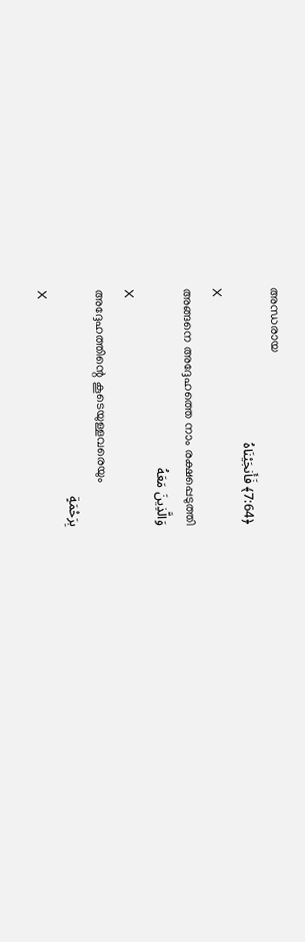അന്ധരായ
﴿7:64﴾ فَأَنجَيْنَاهُ
X
അങ്ങനെ അദ്ദേഹത്തെ നാം രക്ഷപ്പെടുത്തി
وَالَّذِينَ مَعَهُ
X
അദ്ദേഹത്തിന്റെ കൂടെയുള്ളവരെയും
بِرَحْمَةٍ
X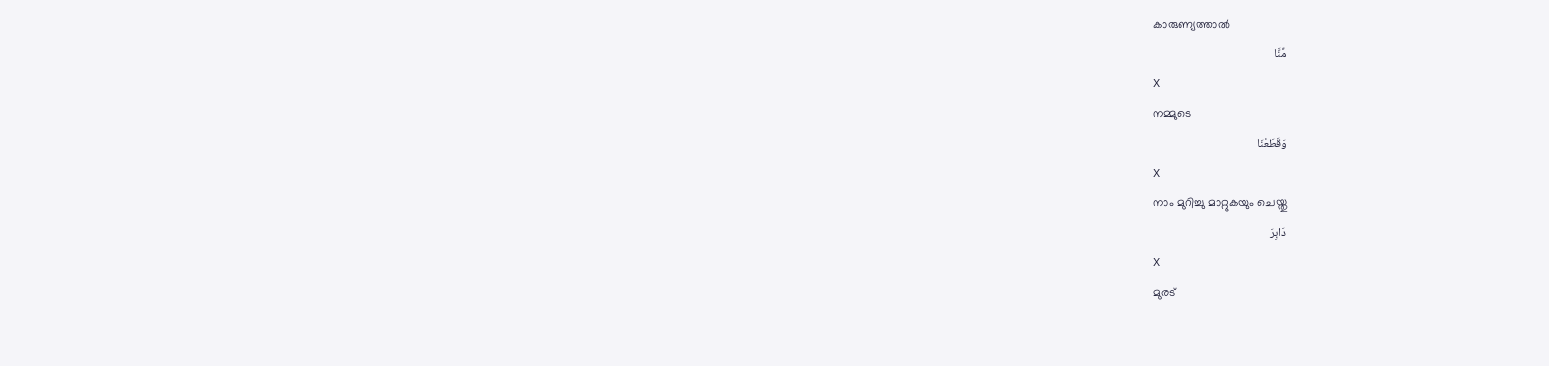കാരുണ്യത്താല്‍
مِّنَّا
X
നമ്മുടെ
وَقَطَعْنَا
X
നാം മുറിച്ചു മാറ്റുകയും ചെയ്തു
دَابِرَ
X
മുരട്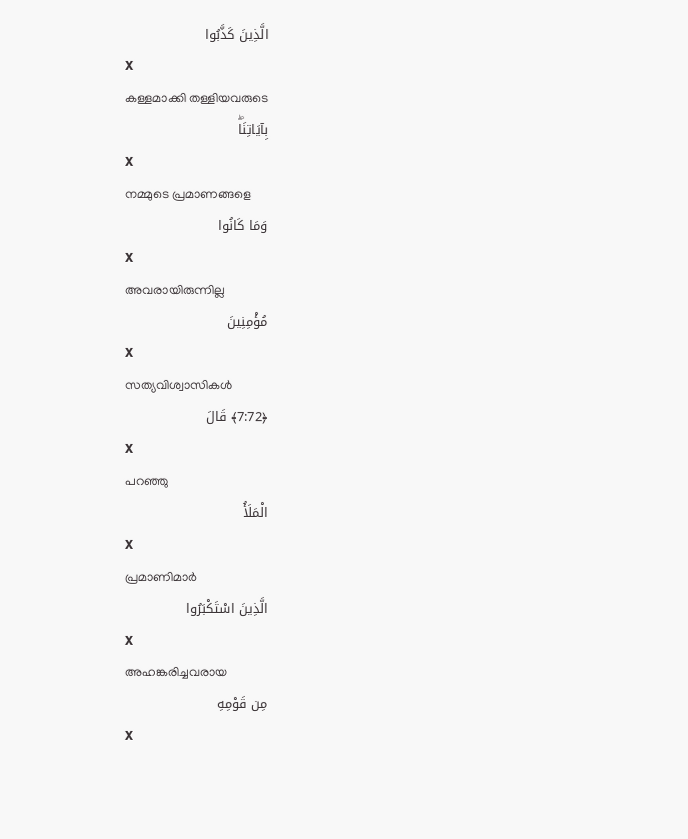الَّذِينَ كَذَّبُوا
X
കള്ളമാക്കി തള്ളിയവരുടെ
بِآيَاتِنَاۖ
X
നമ്മുടെ പ്രമാണങ്ങളെ
وَمَا كَانُوا
X
അവരായിരുന്നില്ല
مُؤْمِنِينَ
X
സത്യവിശ്വാസികള്‍
﴿7:72﴾ قَالَ
X
പറഞ്ഞു
الْمَلَأُ
X
പ്രമാണിമാര്‍
الَّذِينَ اسْتَكْبَرُوا
X
അഹങ്കരിച്ചവരായ
مِن قَوْمِهِ
X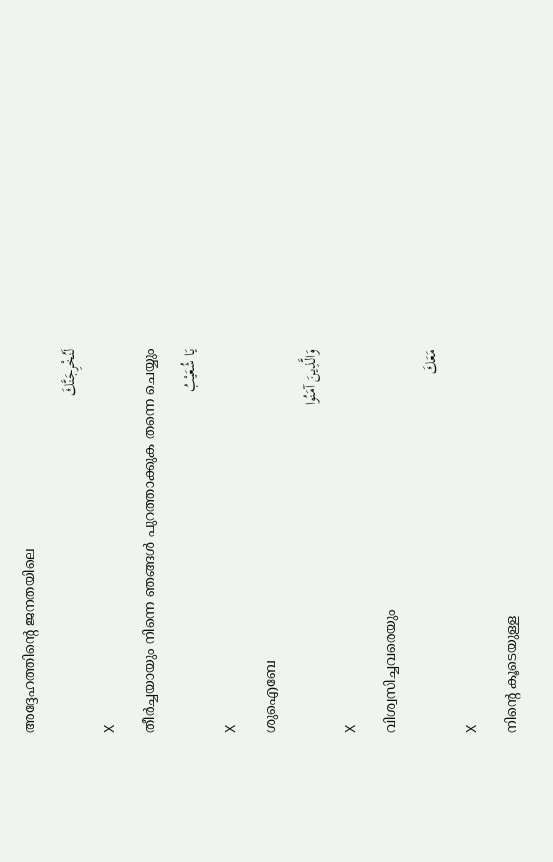അദ്ദേഹത്തിന്റെ ജനതയിലെ
لَنُخْرِجَنَّكَ
X
തീര്‍ച്ചയായും നിന്നെ ഞങ്ങള്‍ പുറത്താക്കുക തന്നെ ചെയ്യും
يَا شُعَيْبُ
X
ശുഐബേ
وَالَّذِينَ آمَنُوا
X
വിശ്വസിച്ചവരെയും
مَعَكَ
X
നിന്റെ കൂടെയുള്ള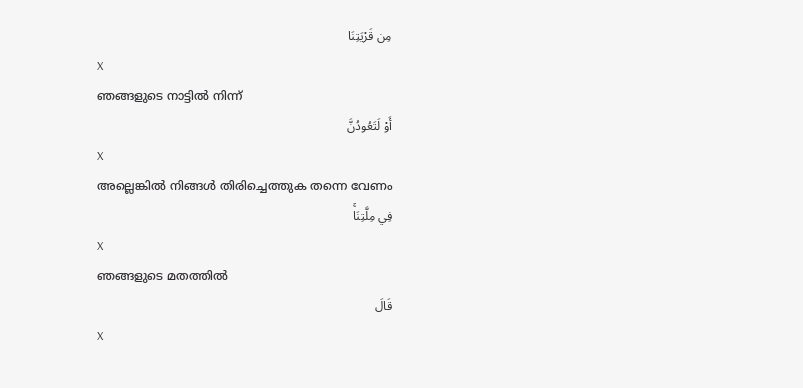مِن قَرْيَتِنَا
X
ഞങ്ങളുടെ നാട്ടില്‍ നിന്ന്
أَوْ لَتَعُودُنَّ
X
അല്ലെങ്കില്‍ നിങ്ങള്‍ തിരിച്ചെത്തുക തന്നെ വേണം
فِي مِلَّتِنَاۚ
X
ഞങ്ങളുടെ മതത്തില്‍
قَالَ
X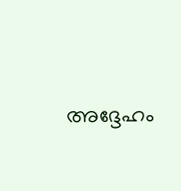അദ്ദേഹം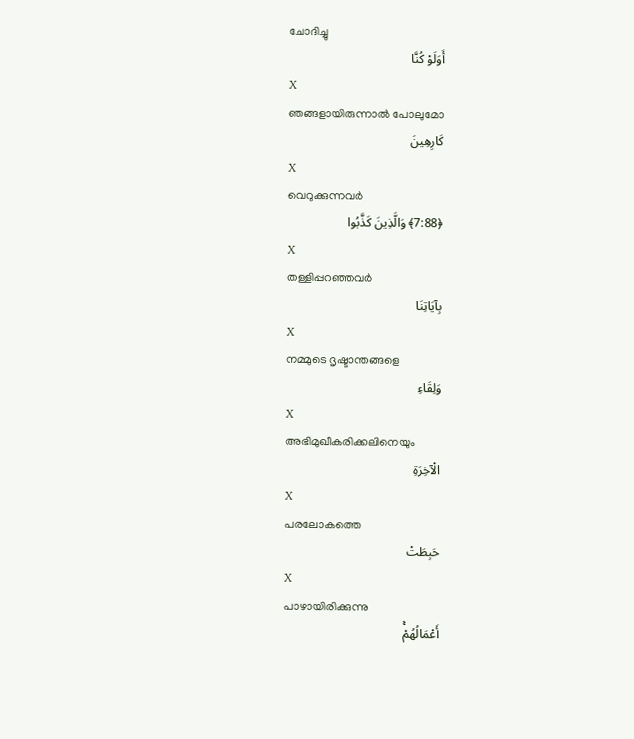ചോദിച്ചു
أَوَلَوْ كُنَّا
X
ഞങ്ങളായിരുന്നാല്‍ പോലുമോ
كَارِهِينَ
X
വെറുക്കുന്നവര്‍
﴿7:88﴾ وَالَّذِينَ كَذَّبُوا
X
തള്ളിപ്പറഞ്ഞവര്‍
بِآيَاتِنَا
X
നമ്മുടെ ദൃഷ്ടാന്തങ്ങളെ
وَلِقَاءِ
X
അഭിമുഖീകരിക്കലിനെയും
الْآخِرَةِ
X
പരലോകത്തെ
حَبِطَتْ
X
പാഴായിരിക്കുന്നു
أَعْمَالُهُمْۚ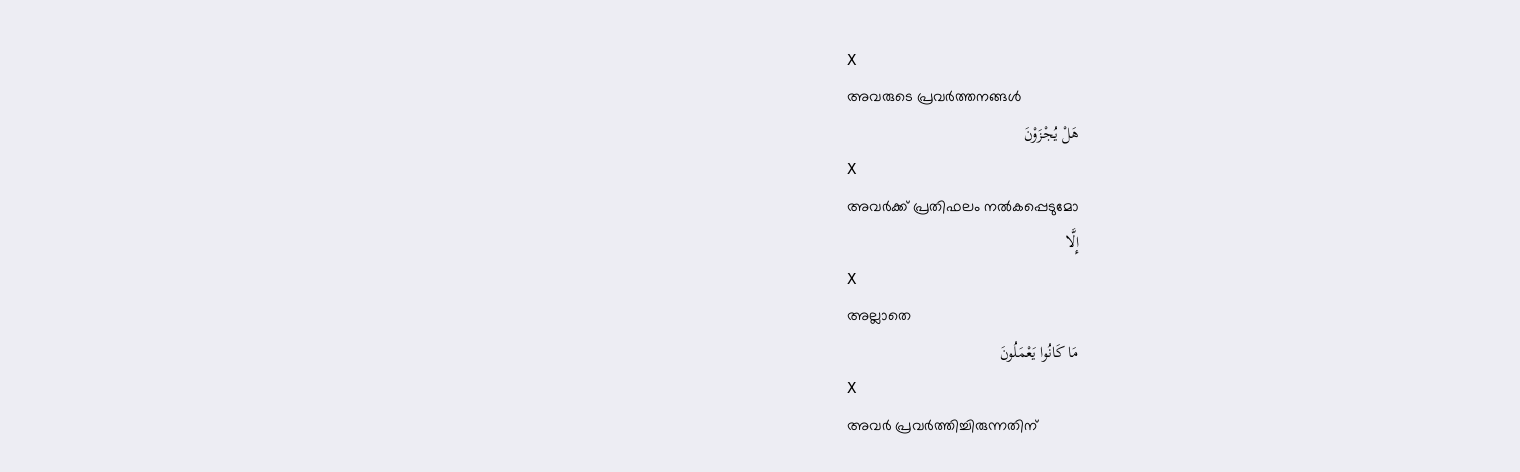X
അവരുടെ പ്രവര്‍ത്തനങ്ങള്‍
هَلْ يُجْزَوْنَ
X
അവര്‍ക്ക് പ്രതിഫലം നല്‍കപ്പെടുമോ
إِلَّا
X
അല്ലാതെ
مَا كَانُوا يَعْمَلُونَ
X
അവര്‍ പ്രവര്‍ത്തിച്ചിരുന്നതിന്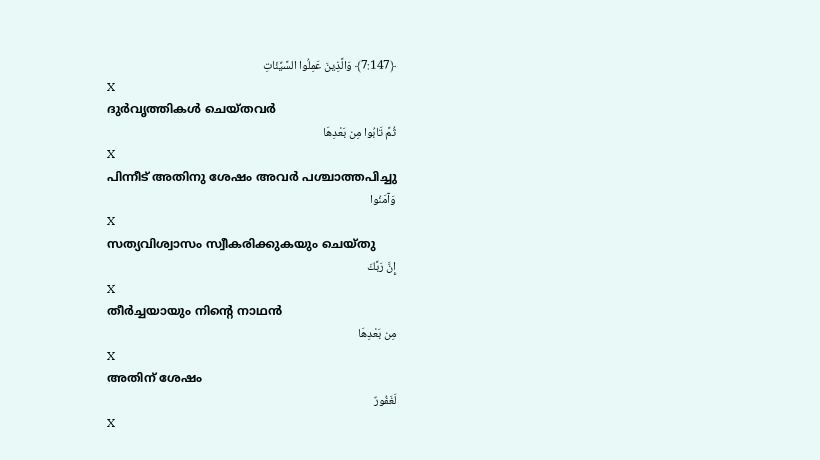﴿7:147﴾ وَالَّذِينَ عَمِلُوا السَّيِّئَاتِ
X
ദുര്‍വൃത്തികള്‍ ചെയ്തവര്‍
ثُمَّ تَابُوا مِن بَعْدِهَا
X
പിന്നീട് അതിനു ശേഷം അവര്‍ പശ്ചാത്തപിച്ചു
وَآمَنُوا
X
സത്യവിശ്വാസം സ്വീകരിക്കുകയും ചെയ്തു
إِنَّ رَبَّكَ
X
തീര്‍ച്ചയായും നിന്റെ നാഥന്‍
مِن بَعْدِهَا
X
അതിന് ശേഷം
لَغَفُورٌ
X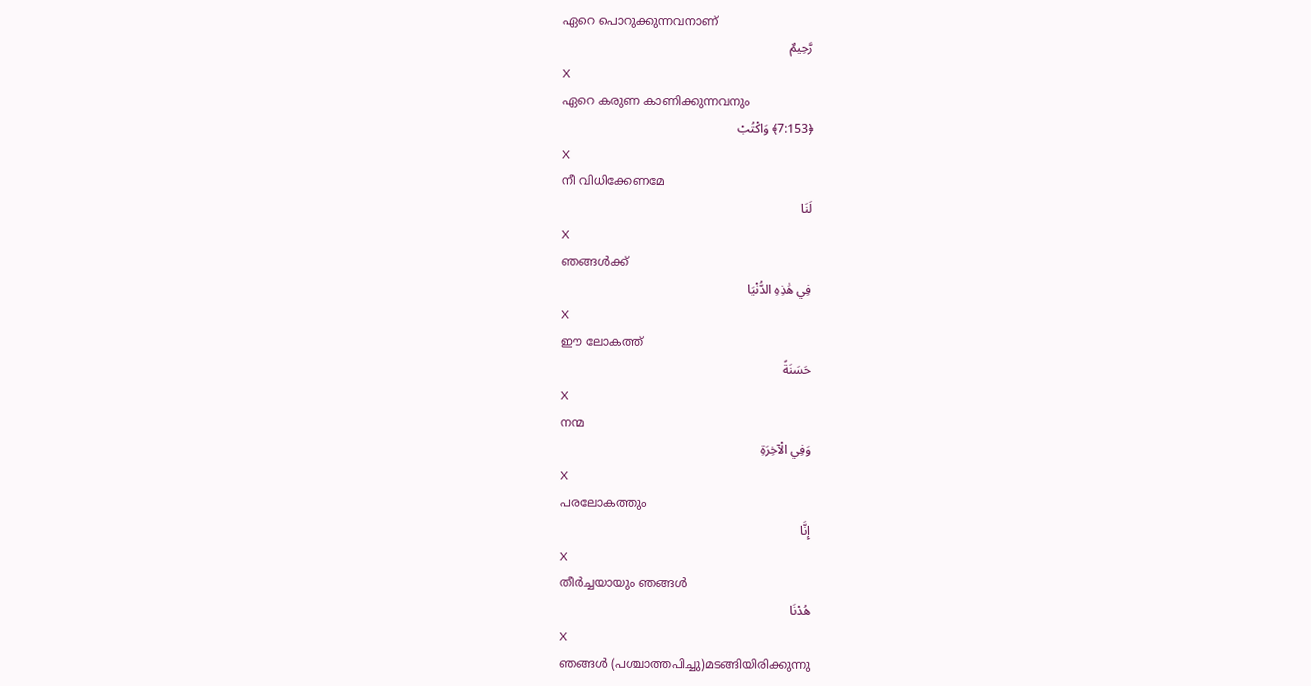ഏറെ പൊറുക്കുന്നവനാണ്
رَّحِيمٌ
X
ഏറെ കരുണ കാണിക്കുന്നവനും
﴿7:153﴾ وَاكْتُبْ
X
നീ വിധിക്കേണമേ
لَنَا
X
ഞങ്ങള്‍ക്ക്
فِي هَٰذِهِ الدُّنْيَا
X
ഈ ലോകത്ത്
حَسَنَةً
X
നന്മ
وَفِي الْآخِرَةِ
X
പരലോകത്തും
إِنَّا
X
തീര്‍ച്ചയായും ഞങ്ങള്‍
هُدْنَا
X
ഞങ്ങള്‍ (പശ്ചാത്തപിച്ചു)മടങ്ങിയിരിക്കുന്നു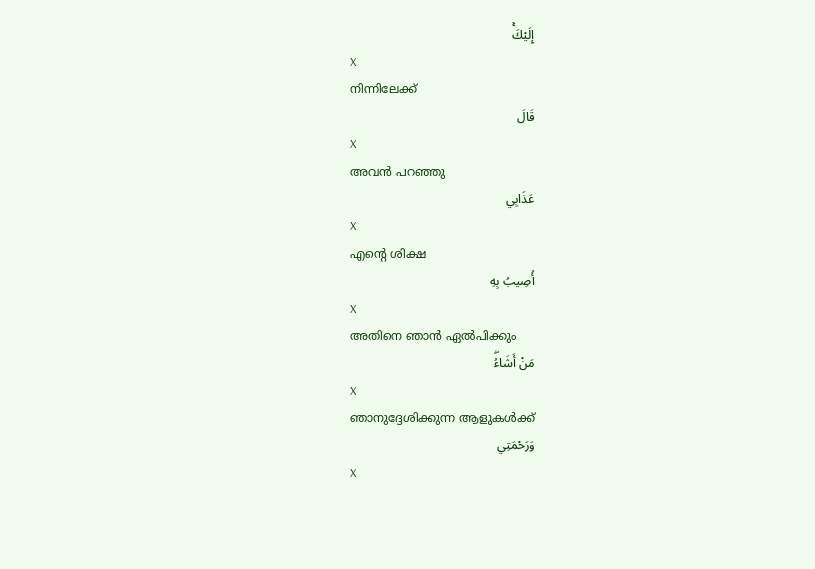إِلَيْكَۚ
X
നിന്നിലേക്ക്
قَالَ
X
അവന്‍ പറഞ്ഞു
عَذَابِي
X
എന്റെ ശിക്ഷ
أُصِيبُ بِهِ
X
അതിനെ ഞാന്‍ ഏല്‍പിക്കും
مَنْ أَشَاءُۖ
X
ഞാനുദ്ദേശിക്കുന്ന ആളുകള്‍ക്ക്
وَرَحْمَتِي
X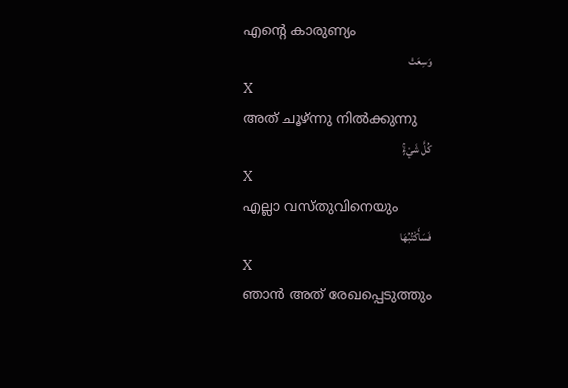എന്റെ കാരുണ്യം
وَسِعَتْ
X
അത് ചൂഴ്ന്നു നില്‍ക്കുന്നു
كُلَّ شَيْءٍۚ
X
എല്ലാ വസ്തുവിനെയും
فَسَأَكْتُبُهَا
X
ഞാന്‍ അത് രേഖപ്പെടുത്തും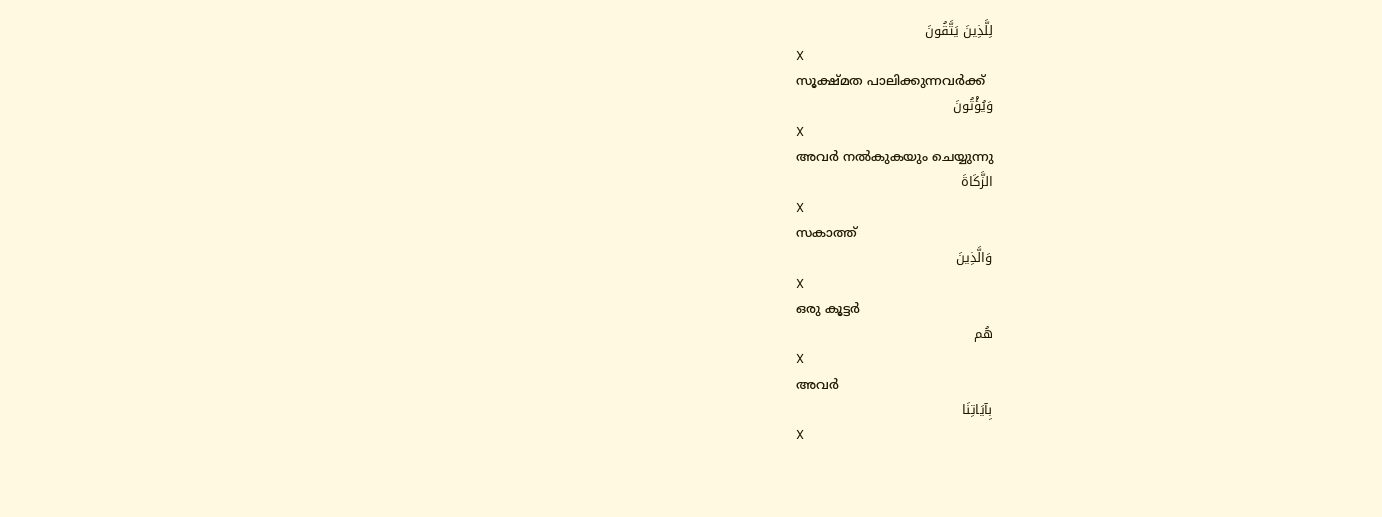لِلَّذِينَ يَتَّقُونَ
X
സൂക്ഷ്മത പാലിക്കുന്നവര്‍ക്ക്
وَيُؤْتُونَ
X
അവര്‍ നല്‍കുകയും ചെയ്യുന്നു
الزَّكَاةَ
X
സകാത്ത്
وَالَّذِينَ
X
ഒരു കൂട്ടര്‍
هُم
X
അവര്‍
بِآيَاتِنَا
X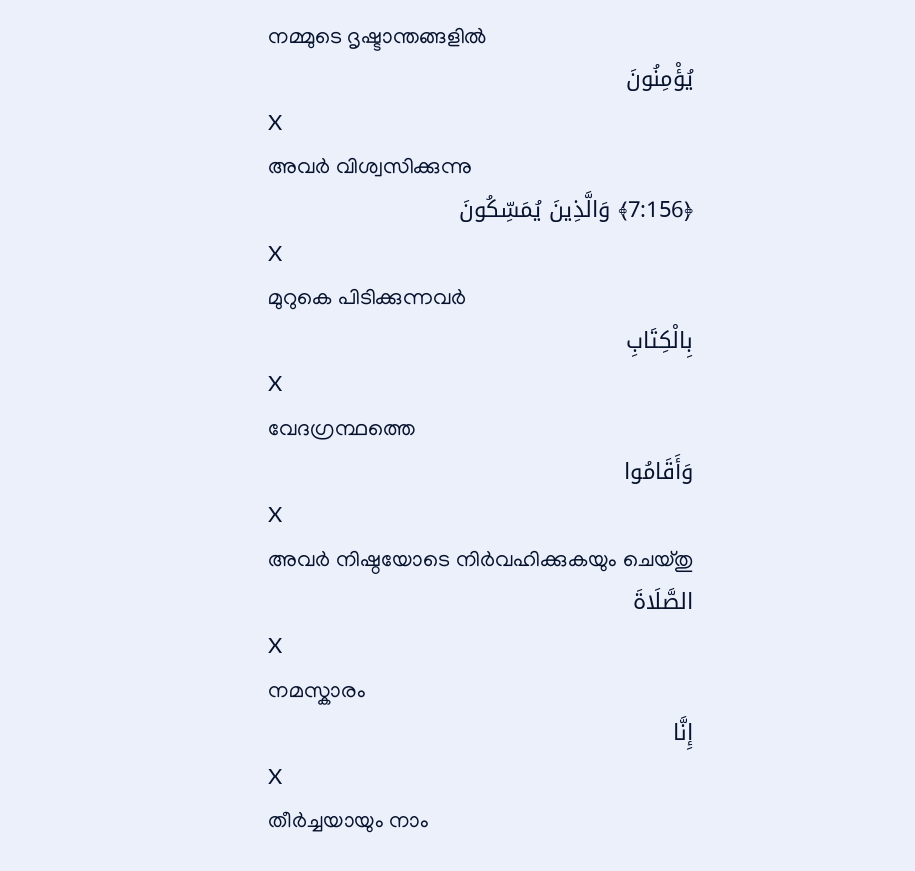നമ്മുടെ ദൃഷ്ടാന്തങ്ങളില്‍
يُؤْمِنُونَ
X
അവര്‍ വിശ്വസിക്കുന്നു
﴿7:156﴾ وَالَّذِينَ يُمَسِّكُونَ
X
മുറുകെ പിടിക്കുന്നവര്‍
بِالْكِتَابِ
X
വേദഗ്രന്ഥത്തെ
وَأَقَامُوا
X
അവര്‍ നിഷ്ഠയോടെ നിര്‍വഹിക്കുകയും ചെയ്തു
الصَّلَاةَ
X
നമസ്കാരം
إِنَّا
X
തീര്‍ച്ചയായും നാം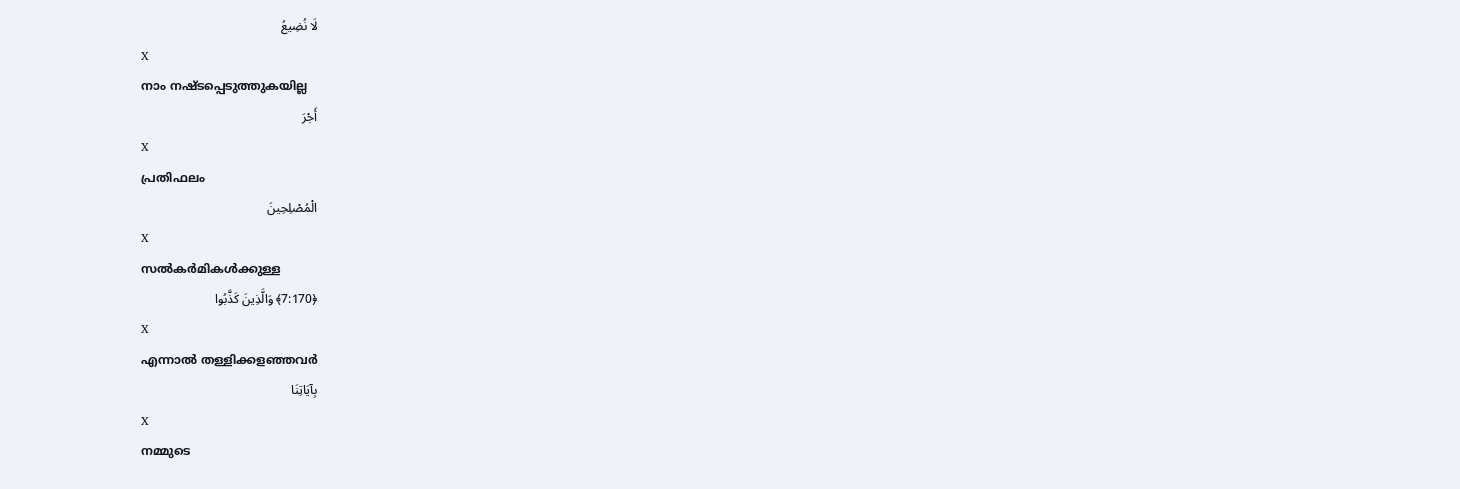لَا نُضِيعُ
X
നാം നഷ്ടപ്പെടുത്തുകയില്ല
أَجْرَ
X
പ്രതിഫലം
الْمُصْلِحِينَ
X
സല്‍കര്‍മികള്‍ക്കുള്ള
﴿7:170﴾ وَالَّذِينَ كَذَّبُوا
X
എന്നാല്‍ തള്ളിക്കളഞ്ഞവര്‍
بِآيَاتِنَا
X
നമ്മുടെ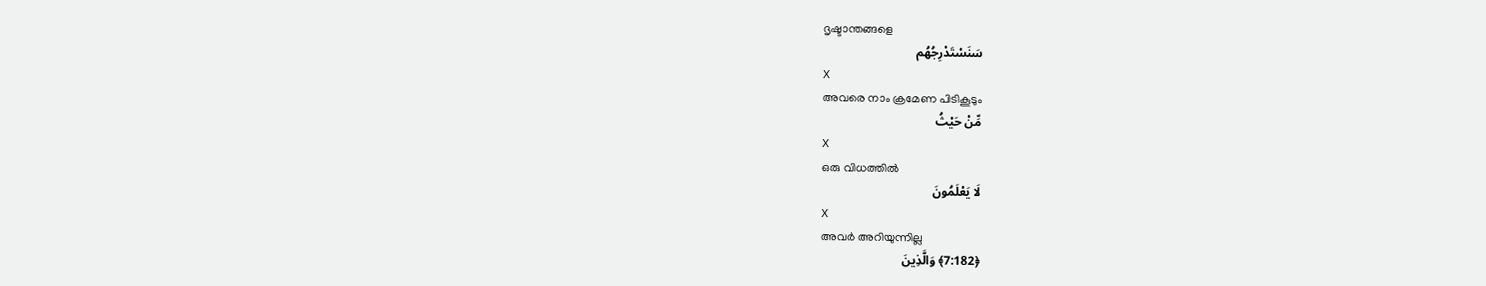ദൃഷ്ടാന്തങ്ങളെ
سَنَسْتَدْرِجُهُم
X
അവരെ നാം ക്രമേണ പിടികൂടും
مِّنْ حَيْثُ
X
ഒരു വിധത്തില്‍
لَا يَعْلَمُونَ
X
അവര്‍ അറിയുന്നില്ല
﴿7:182﴾ وَالَّذِينَ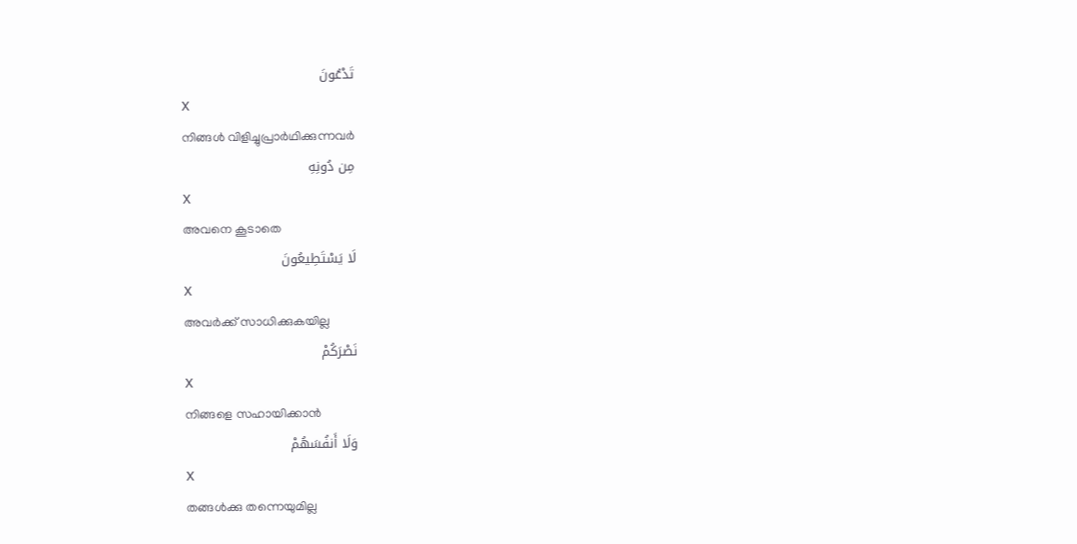تَدْعُونَ
X
നിങ്ങള്‍ വിളിച്ചുപ്രാര്‍ഥിക്കുന്നവര്‍
مِن دُونِهِ
X
അവനെ കൂടാതെ
لَا يَسْتَطِيعُونَ
X
അവര്‍ക്ക് സാധിക്കുകയില്ല
نَصْرَكُمْ
X
നിങ്ങളെ സഹായിക്കാന്‍
وَلَا أَنفُسَهُمْ
X
തങ്ങള്‍ക്കു തന്നെയുമില്ല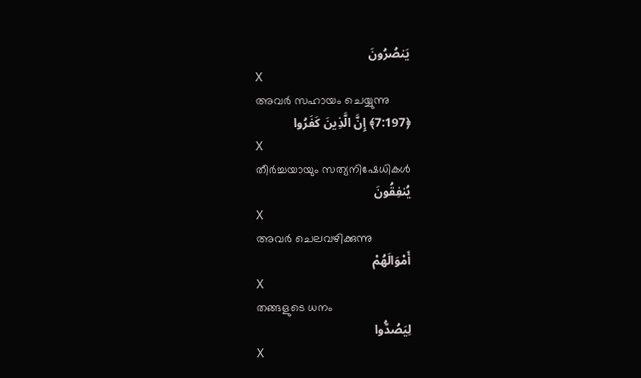يَنصُرُونَ
X
അവര്‍ സഹായം ചെയ്യുന്നു
﴿7:197﴾ إِنَّ الَّذِينَ كَفَرُوا
X
തീര്‍ച്ചയായും സത്യനിഷേധികള്‍
يُنفِقُونَ
X
അവര്‍ ചെലവഴിക്കുന്നു
أَمْوَالَهُمْ
X
തങ്ങളുടെ ധനം
لِيَصُدُّوا
X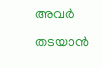അവര്‍ തടയാന്‍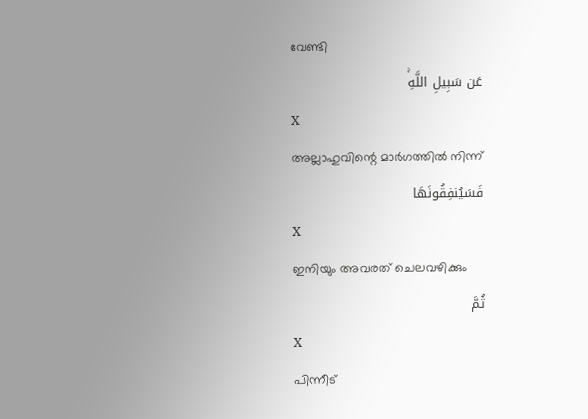വേണ്ടി
عَن سَبِيلِ اللَّهِۚ
X
അല്ലാഹുവിന്റെ മാര്‍ഗത്തില്‍ നിന്ന്
فَسَيُنفِقُونَهَا
X
ഇനിയും അവരത് ചെലവഴിക്കും
ثُمَّ
X
പിന്നീട്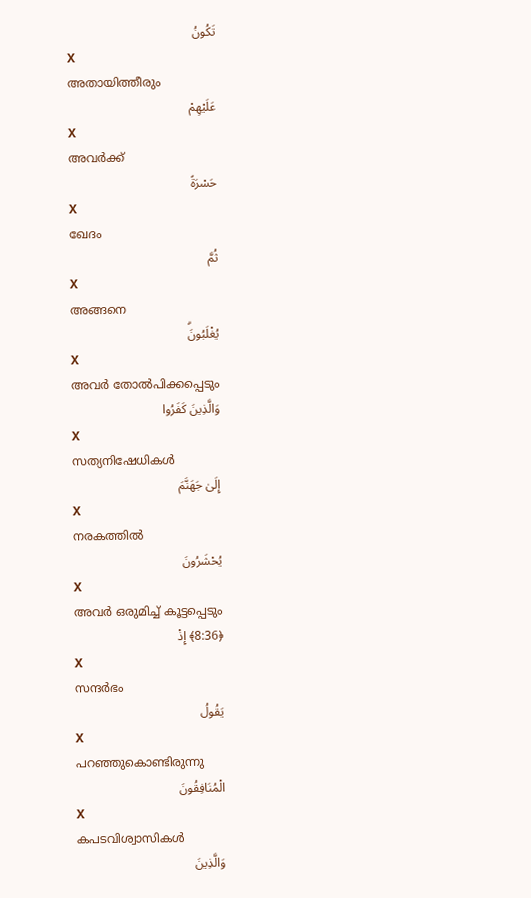تَكُونُ
X
അതായിത്തീരും
عَلَيْهِمْ
X
അവര്‍ക്ക്
حَسْرَةً
X
ഖേദം
ثُمَّ
X
അങ്ങനെ
يُغْلَبُونَۗ
X
അവര്‍ തോല്‍പിക്കപ്പെടും
وَالَّذِينَ كَفَرُوا
X
സത്യനിഷേധികള്‍
إِلَىٰ جَهَنَّمَ
X
നരകത്തില്‍
يُحْشَرُونَ
X
അവര്‍ ഒരുമിച്ച് കൂട്ടപ്പെടും
﴿8:36﴾ إِذْ
X
സന്ദര്‍ഭം
يَقُولُ
X
പറഞ്ഞുകൊണ്ടിരുന്നു
الْمُنَافِقُونَ
X
കപടവിശ്വാസികള്‍
وَالَّذِينَ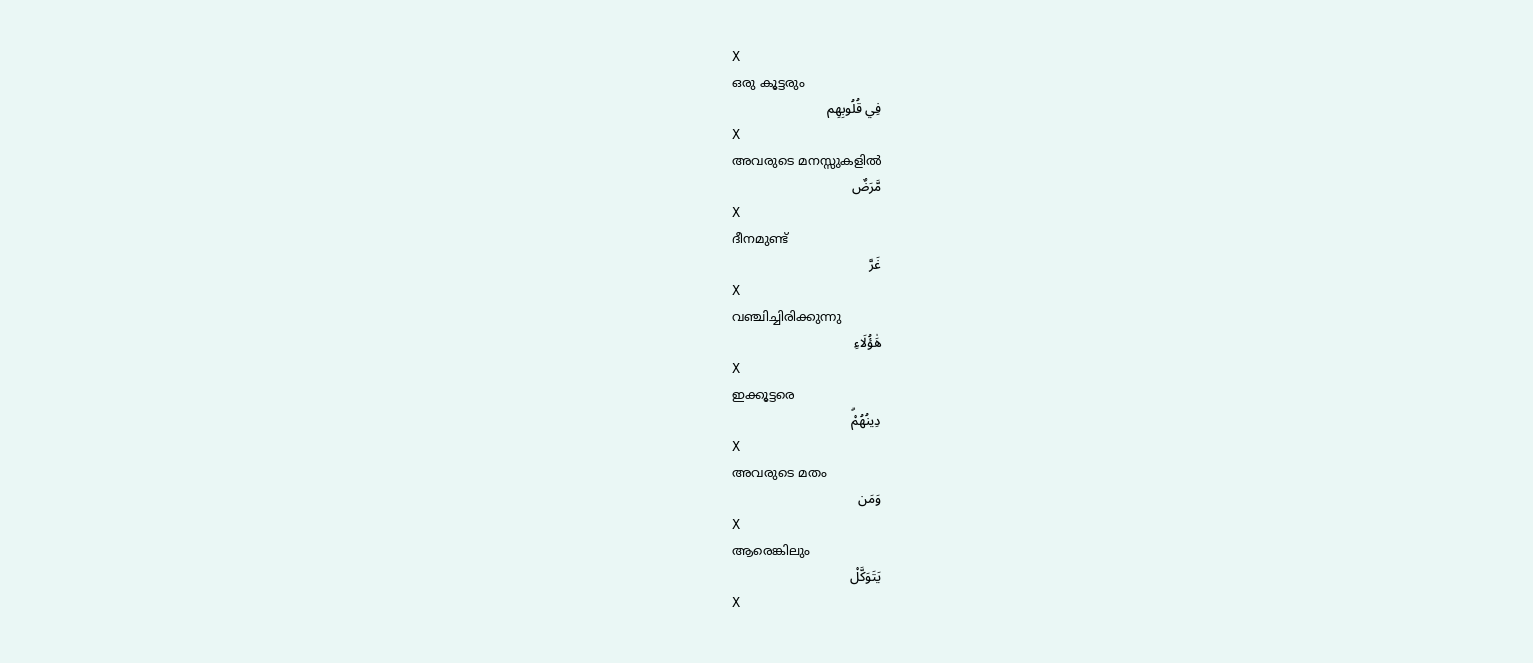X
ഒരു കൂട്ടരും
فِي قُلُوبِهِم
X
അവരുടെ മനസ്സുകളില്‍
مَّرَضٌ
X
ദീനമുണ്ട്
غَرَّ
X
വഞ്ചിച്ചിരിക്കുന്നു
هَٰؤُلَاءِ
X
ഇക്കൂട്ടരെ
دِينُهُمْۗ
X
അവരുടെ മതം
وَمَن
X
ആരെങ്കിലും
يَتَوَكَّلْ
X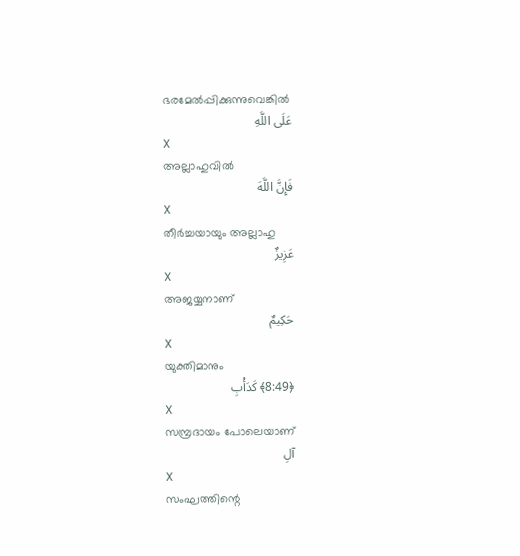ഭരമേല്‍പ്പിക്കുന്നുവെങ്കില്‍
عَلَى اللَّهِ
X
അല്ലാഹുവില്‍
فَإِنَّ اللَّهَ
X
തീര്‍ച്ചയായും അല്ലാഹു
عَزِيزٌ
X
അജയ്യനാണ്
حَكِيمٌ
X
യുക്തിമാനും
﴿8:49﴾ كَدَأْبِ
X
സമ്പ്രദായം പോലെയാണ്
آلِ
X
സംഘത്തിന്റെ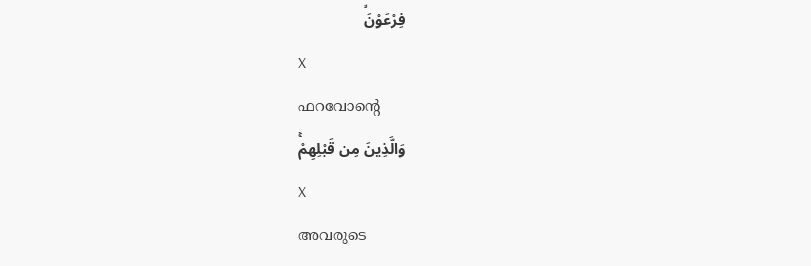فِرْعَوْنَۙ
X
ഫറവോന്റെ
وَالَّذِينَ مِن قَبْلِهِمْۚ
X
അവരുടെ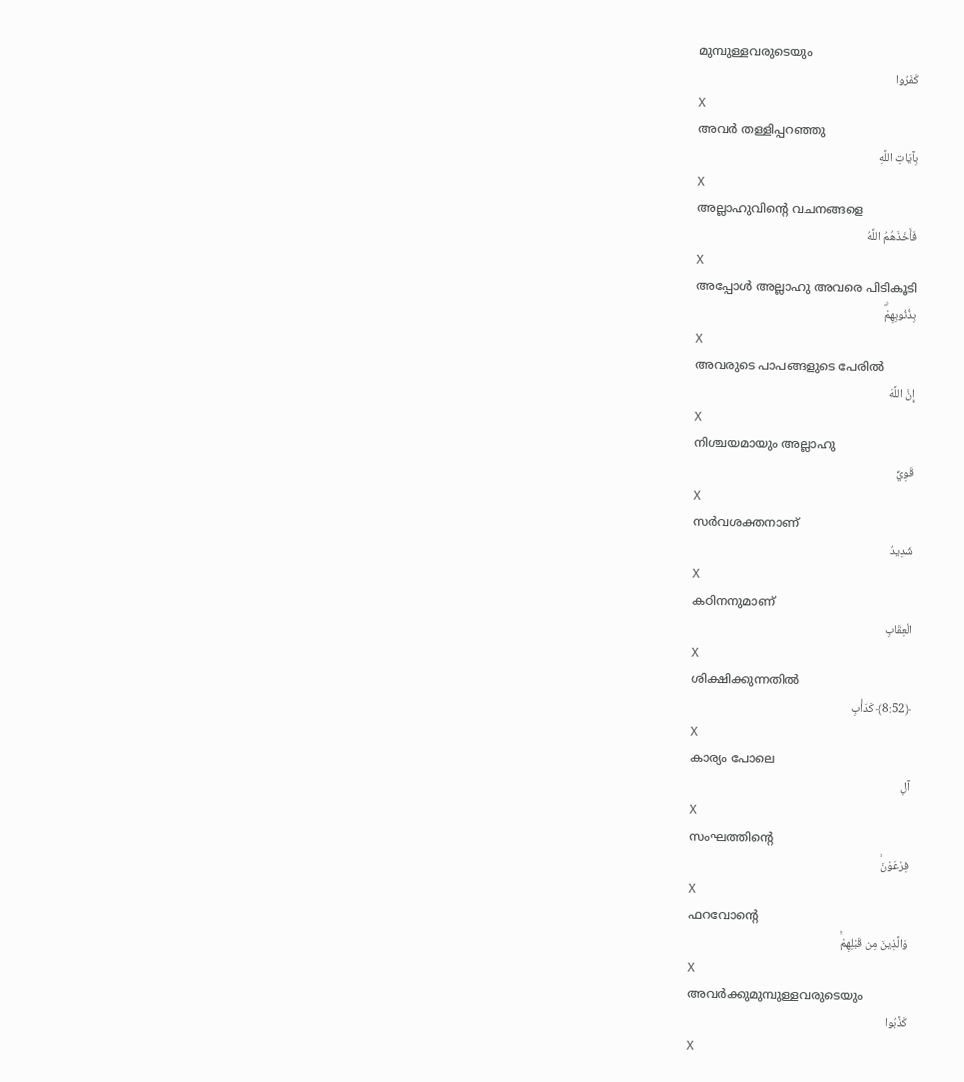മുമ്പുള്ളവരുടെയും
كَفَرُوا
X
അവര്‍ തള്ളിപ്പറഞ്ഞു
بِآيَاتِ اللَّهِ
X
അല്ലാഹുവിന്റെ വചനങ്ങളെ
فَأَخَذَهُمُ اللَّهُ
X
അപ്പോള്‍ അല്ലാഹു അവരെ പിടികൂടി
بِذُنُوبِهِمْۗ
X
അവരുടെ പാപങ്ങളുടെ പേരില്‍
إِنَّ اللَّهَ
X
നിശ്ചയമായും അല്ലാഹു
قَوِيٌّ
X
സര്‍വശക്തനാണ്
شَدِيدُ
X
കഠിനനുമാണ്
الْعِقَابِ
X
ശിക്ഷിക്കുന്നതില്‍
﴿8:52﴾ كَدَأْبِ
X
കാര്യം പോലെ
آلِ
X
സംഘത്തിന്റെ
فِرْعَوْنَۙ
X
ഫറവോന്റെ
وَالَّذِينَ مِن قَبْلِهِمْۚ
X
അവര്‍ക്കുമുമ്പുള്ളവരുടെയും
كَذَّبُوا
X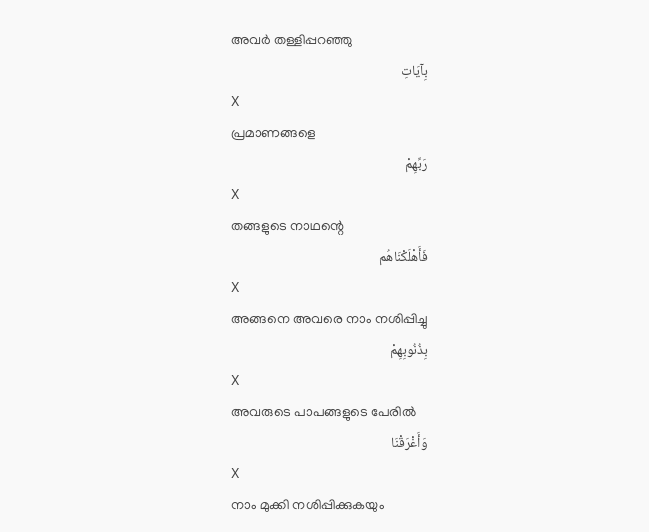അവര്‍ തള്ളിപ്പറഞ്ഞു
بِآيَاتِ
X
പ്രമാണങ്ങളെ
رَبِّهِمْ
X
തങ്ങളുടെ നാഥന്റെ
فَأَهْلَكْنَاهُم
X
അങ്ങനെ അവരെ നാം നശിപ്പിച്ചു
بِذُنُوبِهِمْ
X
അവരുടെ പാപങ്ങളുടെ പേരില്‍
وَأَغْرَقْنَا
X
നാം മുക്കി നശിപ്പിക്കുകയും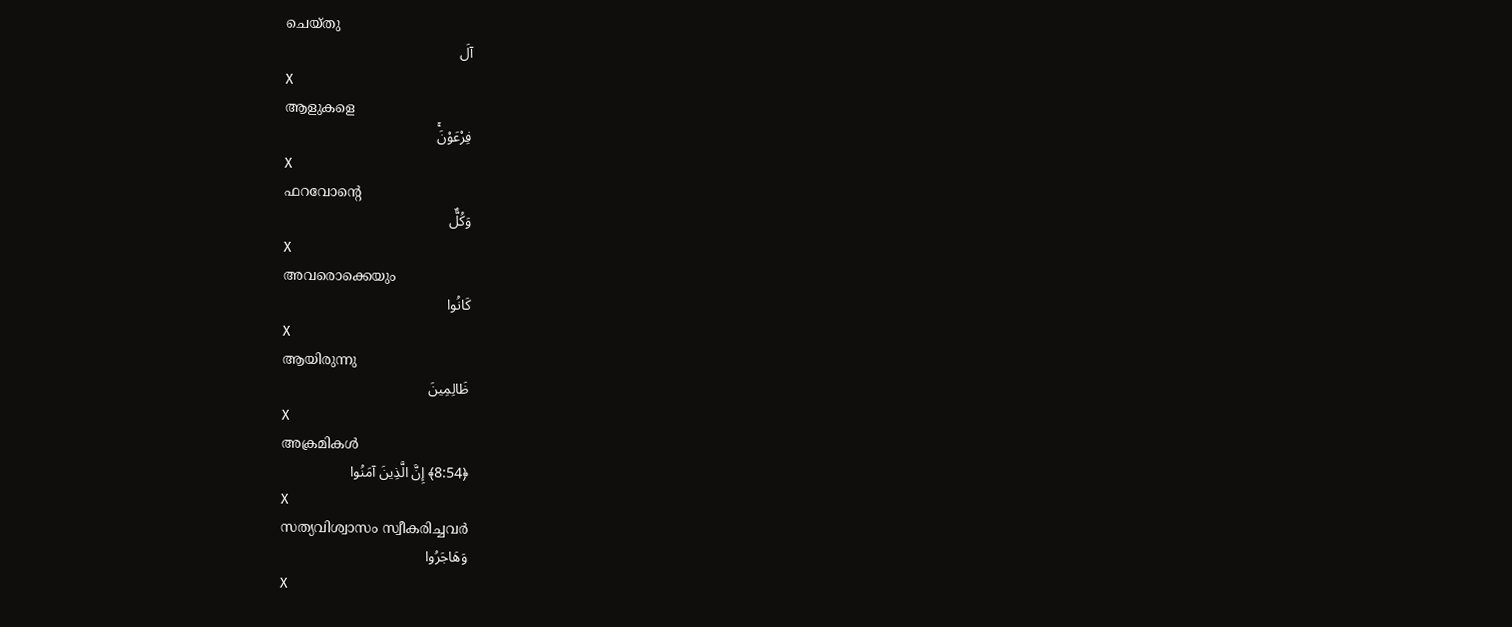ചെയ്തു
آلَ
X
ആളുകളെ
فِرْعَوْنَۚ
X
ഫറവോന്റെ
وَكُلٌّ
X
അവരൊക്കെയും
كَانُوا
X
ആയിരുന്നു
ظَالِمِينَ
X
അക്രമികള്‍
﴿8:54﴾ إِنَّ الَّذِينَ آمَنُوا
X
സത്യവിശ്വാസം സ്വീകരിച്ചവര്‍
وَهَاجَرُوا
X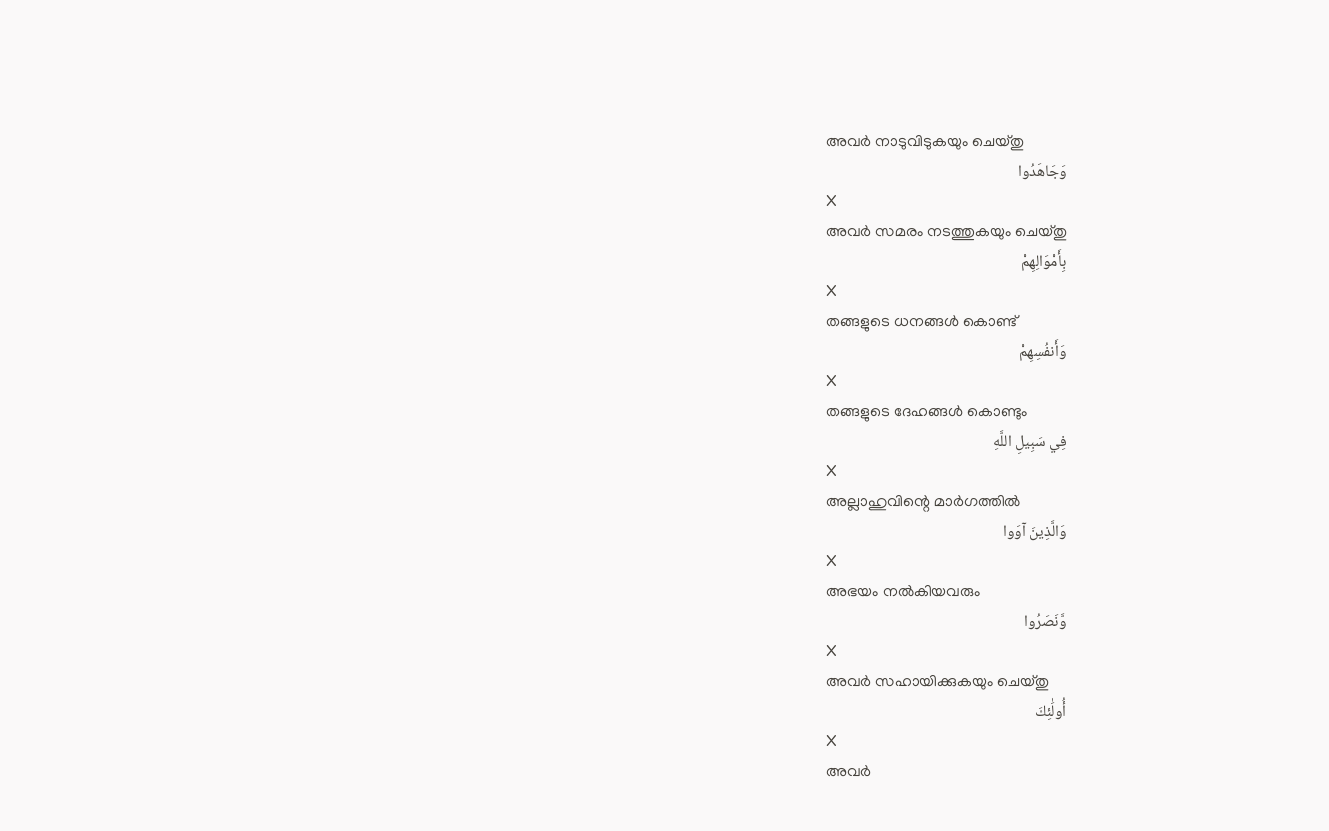അവര്‍ നാടുവിടുകയും ചെയ്തു
وَجَاهَدُوا
X
അവര്‍ സമരം നടത്തുകയും ചെയ്തു
بِأَمْوَالِهِمْ
X
തങ്ങളുടെ ധനങ്ങള്‍ കൊണ്ട്
وَأَنفُسِهِمْ
X
തങ്ങളുടെ ദേഹങ്ങള്‍ കൊണ്ടും
فِي سَبِيلِ اللَّهِ
X
അല്ലാഹുവിന്റെ മാര്‍ഗത്തില്‍
وَالَّذِينَ آوَوا
X
അഭയം നല്‍കിയവരും
وَّنَصَرُوا
X
അവര്‍ സഹായിക്കുകയും ചെയ്തു
أُولَٰئِكَ
X
അവര്‍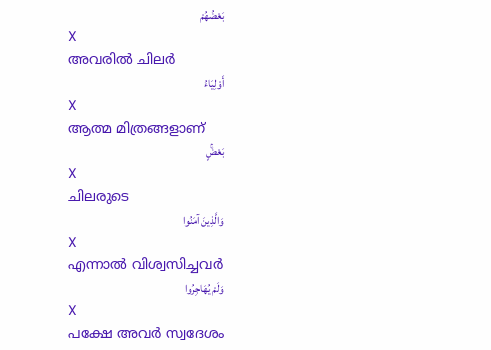بَعْضُهُمْ
X
അവരില്‍ ചിലര്‍
أَوْلِيَاءُ
X
ആത്മ മിത്രങ്ങളാണ്
بَعْضٍۚ
X
ചിലരുടെ
وَالَّذِينَ آمَنُوا
X
എന്നാല്‍ വിശ്വസിച്ചവര്‍
وَلَمْ يُهَاجِرُوا
X
പക്ഷേ അവര്‍ സ്വദേശം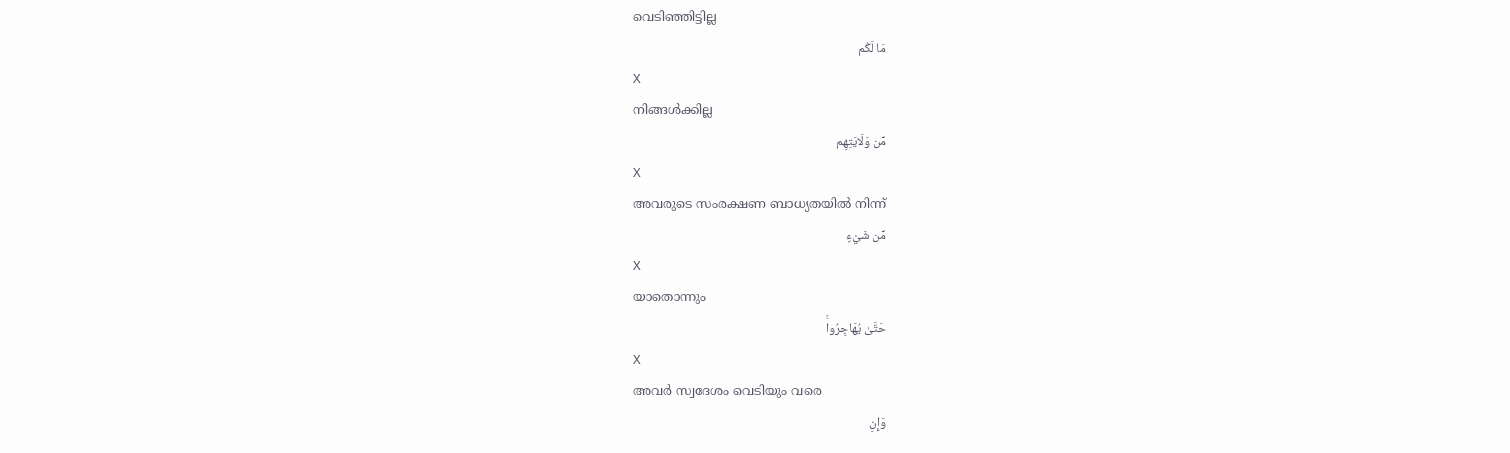വെടിഞ്ഞിട്ടില്ല
مَا لَكُم
X
നിങ്ങള്‍ക്കില്ല
مِّن وَلَايَتِهِم
X
അവരുടെ സംരക്ഷണ ബാധ്യതയില്‍ നിന്ന്
مِّن شَيْءٍ
X
യാതൊന്നും
حَتَّىٰ يُهَاجِرُواۚ
X
അവര്‍ സ്വദേശം വെടിയും വരെ
وَإِنِ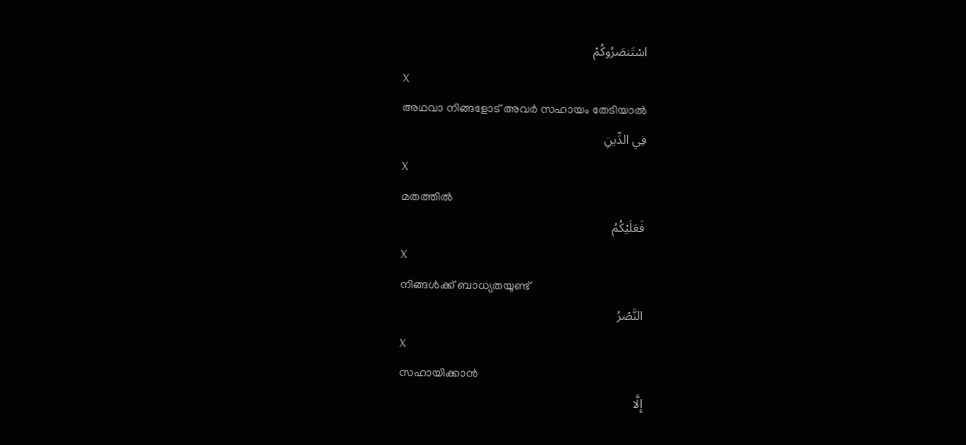اسْتَنصَرُوكُمْ
X
അഥവാ നിങ്ങളോട് അവര്‍ സഹായം തേടിയാല്‍
فِي الدِّينِ
X
മതത്തില്‍
فَعَلَيْكُمُ
X
നിങ്ങള്‍ക്ക് ബാധ്യതയുണ്ട്
النَّصْرُ
X
സഹായിക്കാന്‍
إِلَّا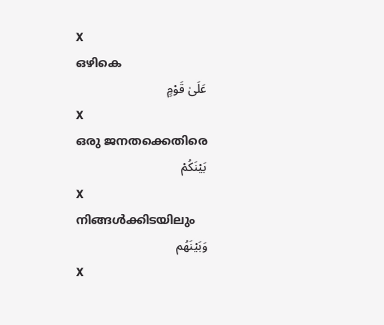X
ഒഴികെ
عَلَىٰ قَوْمٍ
X
ഒരു ജനതക്കെതിരെ
بَيْنَكُمْ
X
നിങ്ങള്‍ക്കിടയിലും
وَبَيْنَهُم
X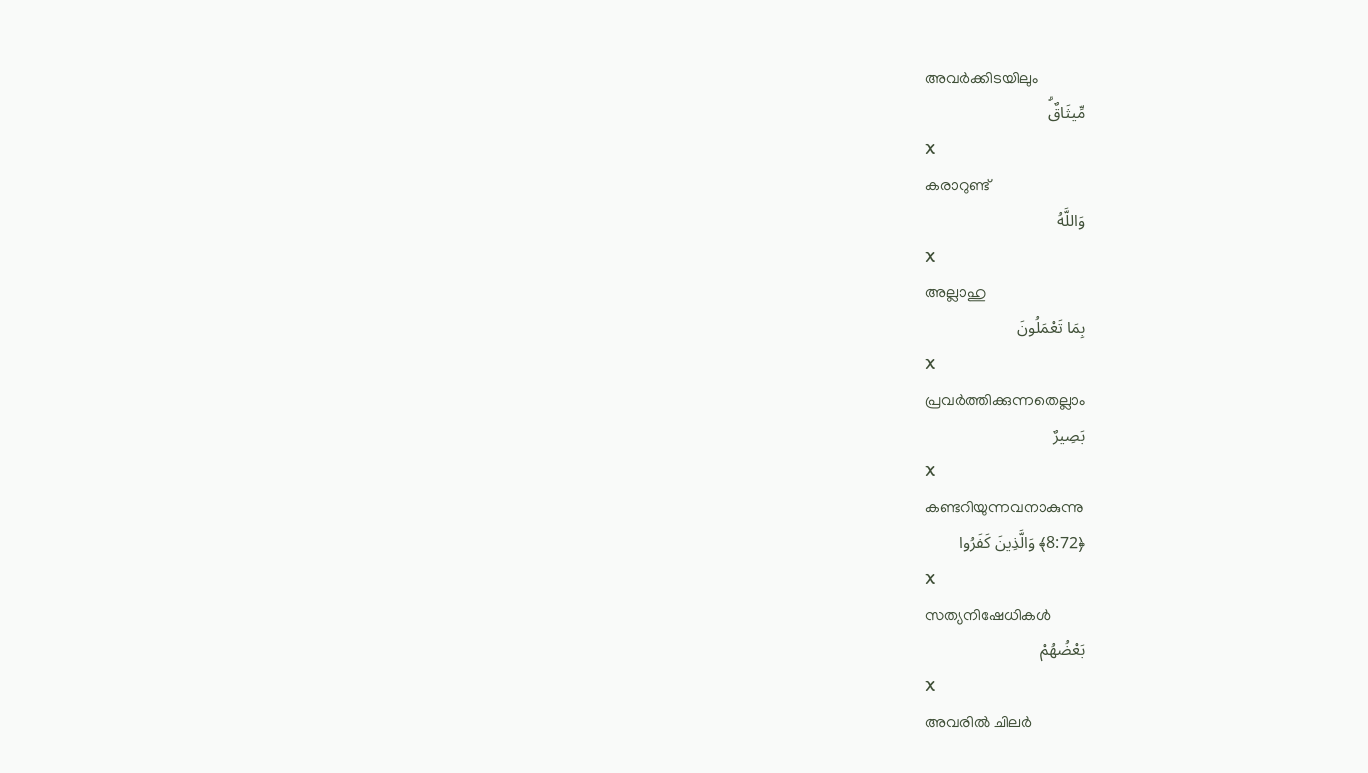അവര്‍ക്കിടയിലും
مِّيثَاقٌۗ
X
കരാറുണ്ട്
وَاللَّهُ
X
അല്ലാഹു
بِمَا تَعْمَلُونَ
X
പ്രവര്‍ത്തിക്കുന്നതെല്ലാം
بَصِيرٌ
X
കണ്ടറിയുന്നവനാകുന്നു
﴿8:72﴾ وَالَّذِينَ كَفَرُوا
X
സത്യനിഷേധികള്‍
بَعْضُهُمْ
X
അവരില്‍ ചിലര്‍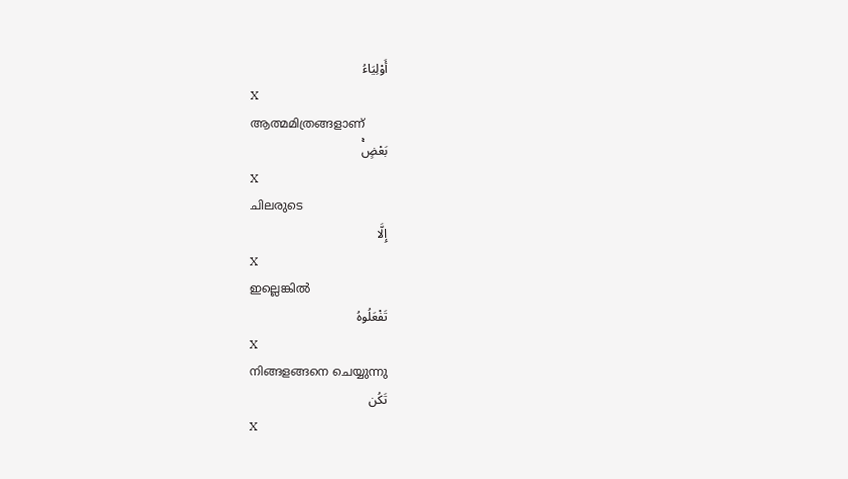أَوْلِيَاءُ
X
ആത്മമിത്രങ്ങളാണ്
بَعْضٍۚ
X
ചിലരുടെ
إِلَّا
X
ഇല്ലെങ്കില്‍
تَفْعَلُوهُ
X
നിങ്ങളങ്ങനെ ചെയ്യുന്നു
تَكُن
X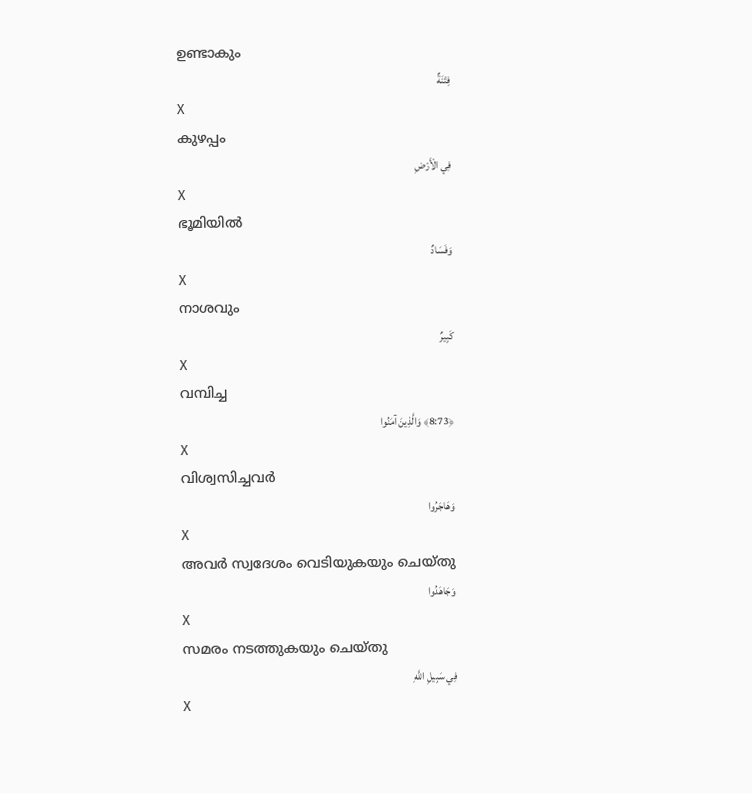ഉണ്ടാകും
فِتْنَةٌ
X
കുഴപ്പം
فِي الْأَرْضِ
X
ഭൂമിയില്‍
وَفَسَادٌ
X
നാശവും
كَبِيرٌ
X
വമ്പിച്ച
﴿8:73﴾ وَالَّذِينَ آمَنُوا
X
വിശ്വസിച്ചവര്‍
وَهَاجَرُوا
X
അവര്‍ സ്വദേശം വെടിയുകയും ചെയ്തു
وَجَاهَدُوا
X
സമരം നടത്തുകയും ചെയ്തു
فِي سَبِيلِ اللَّهِ
X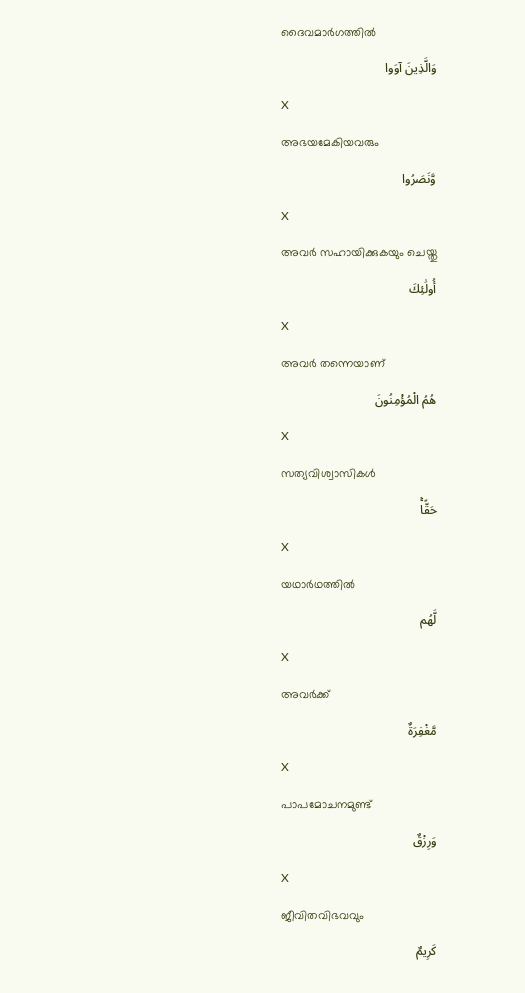ദൈവമാര്‍ഗത്തില്‍
وَالَّذِينَ آوَوا
X
അഭയമേകിയവരും
وَّنَصَرُوا
X
അവര്‍ സഹായിക്കുകയും ചെയ്തു
أُولَٰئِكَ
X
അവര്‍ തന്നെയാണ്
هُمُ الْمُؤْمِنُونَ
X
സത്യവിശ്വാസികള്‍
حَقًّاۚ
X
യഥാര്‍ഥത്തില്‍
لَّهُم
X
അവര്‍ക്ക്
مَّغْفِرَةٌ
X
പാപമോചനമുണ്ട്
وَرِزْقٌ
X
ജീവിതവിഭവവും
كَرِيمٌ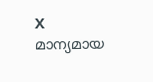X
മാന്യമായ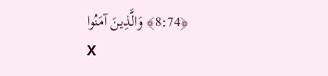﴿8:74﴾ وَالَّذِينَ آمَنُوا
X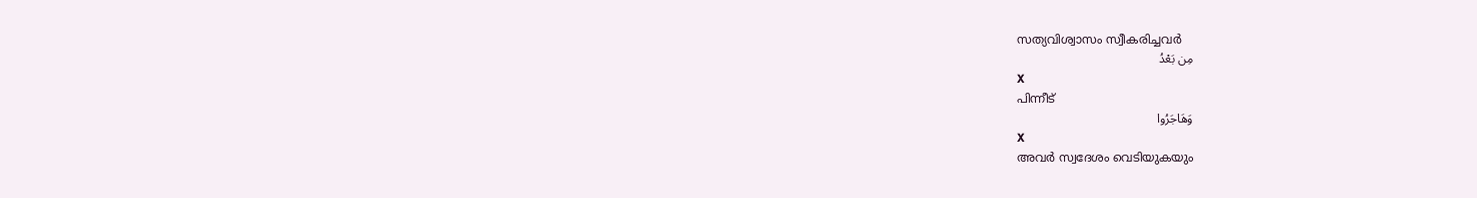സത്യവിശ്വാസം സ്വീകരിച്ചവര്‍
مِن بَعْدُ
X
പിന്നീട്
وَهَاجَرُوا
X
അവര്‍ സ്വദേശം വെടിയുകയും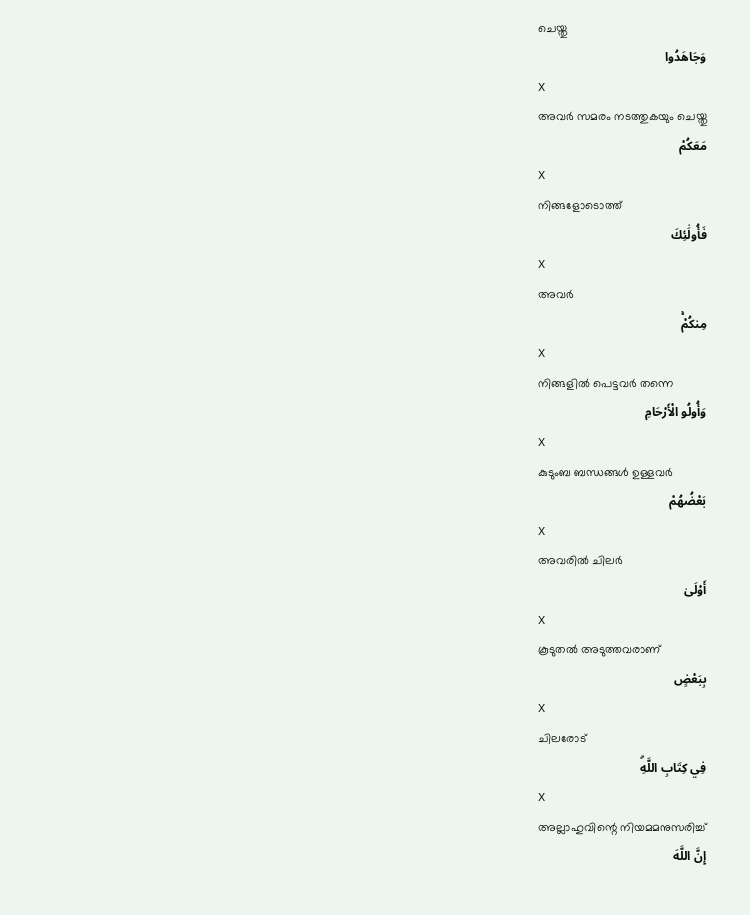ചെയ്തു
وَجَاهَدُوا
X
അവര്‍ സമരം നടത്തുകയും ചെയ്തു
مَعَكُمْ
X
നിങ്ങളോടൊത്ത്
فَأُولَٰئِكَ
X
അവര്‍
مِنكُمْۚ
X
നിങ്ങളില്‍ പെട്ടവര്‍ തന്നെ
وَأُولُو الْأَرْحَامِ
X
കുടുംബ ബന്ധങ്ങള്‍ ഉള്ളവര്‍
بَعْضُهُمْ
X
അവരില്‍ ചിലര്‍
أَوْلَىٰ
X
കൂടുതല്‍ അടുത്തവരാണ്
بِبَعْضٍ
X
ചിലരോട്
فِي كِتَابِ اللَّهِۗ
X
അല്ലാഹുവിന്റെ നിയമമനുസരിച്ച്
إِنَّ اللَّهَ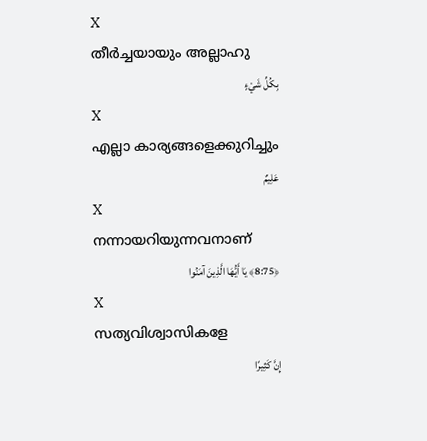X
തീര്‍ച്ചയായും അല്ലാഹു
بِكُلِّ شَيْءٍ
X
എല്ലാ കാര്യങ്ങളെക്കുറിച്ചും
عَلِيمٌ
X
നന്നായറിയുന്നവനാണ്
﴿8:75﴾ يَا أَيُّهَا الَّذِينَ آمَنُوا
X
സത്യവിശ്വാസികളേ
إِنَّ كَثِيرًا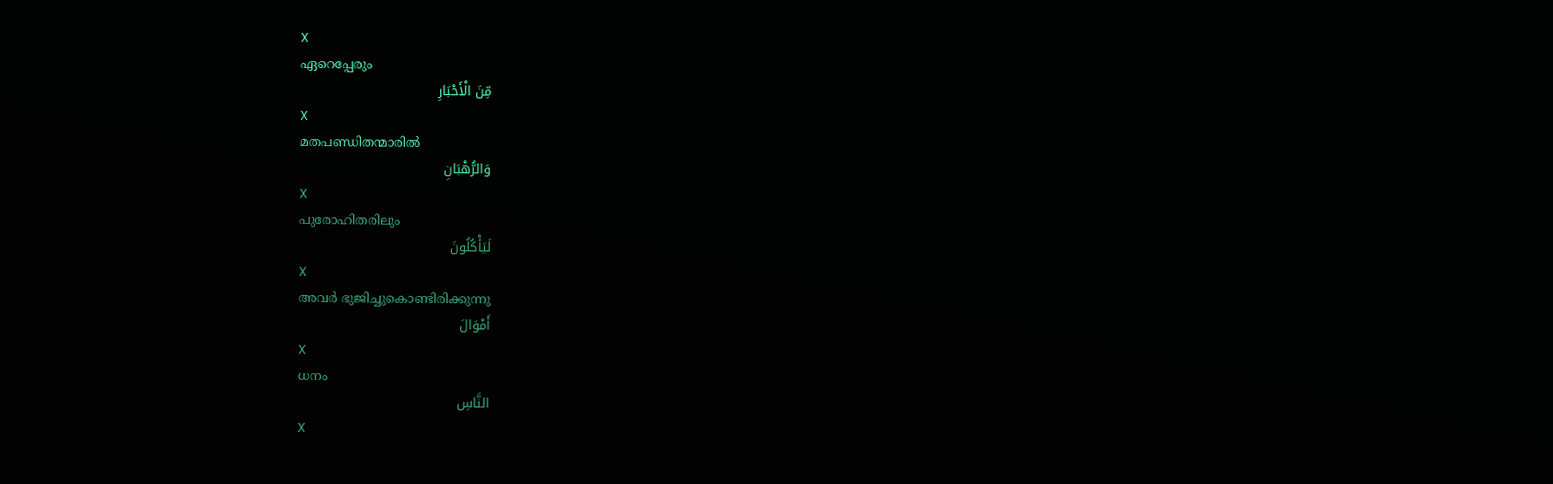X
ഏറെപ്പേരും
مِّنَ الْأَحْبَارِ
X
മതപണ്ഡിതന്മാരില്‍
وَالرُّهْبَانِ
X
പുരോഹിതരിലും
لَيَأْكُلُونَ
X
അവര്‍ ഭുജിച്ചുകൊണ്ടിരിക്കുന്നു
أَمْوَالَ
X
ധനം
النَّاسِ
X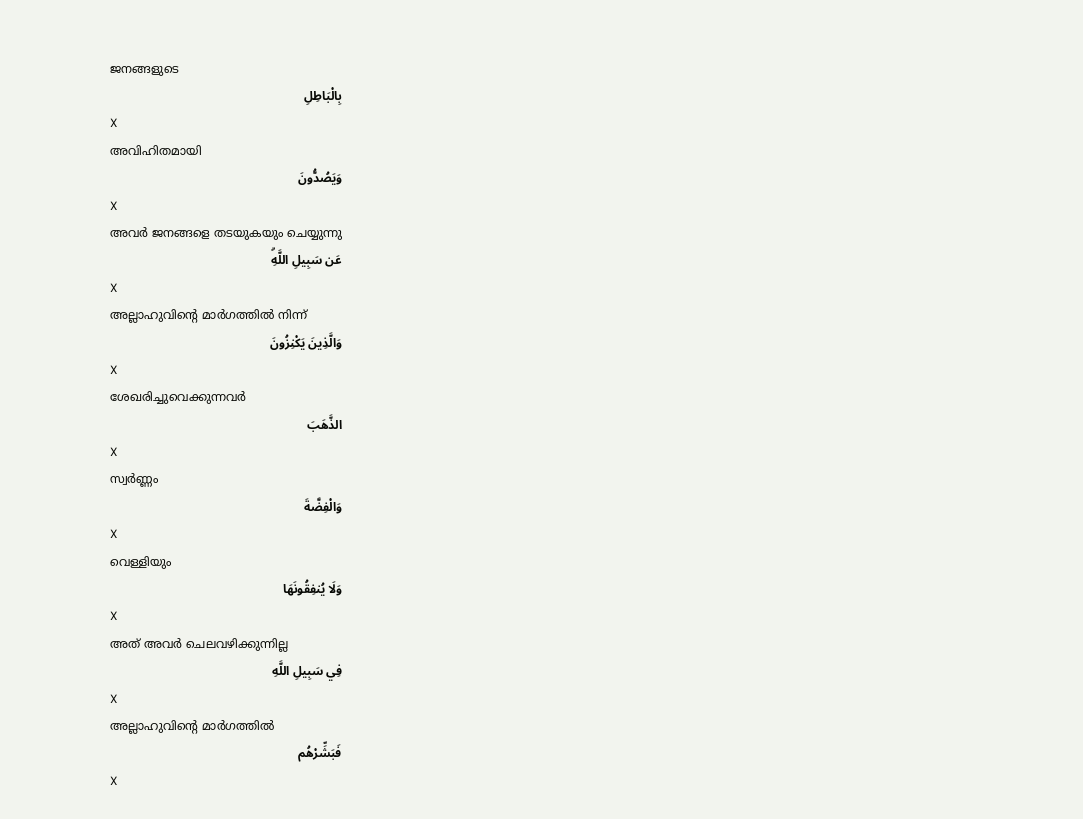ജനങ്ങളുടെ
بِالْبَاطِلِ
X
അവിഹിതമായി
وَيَصُدُّونَ
X
അവര്‍ ജനങ്ങളെ തടയുകയും ചെയ്യുന്നു
عَن سَبِيلِ اللَّهِۗ
X
അല്ലാഹുവിന്റെ മാര്‍ഗത്തില്‍ നിന്ന്
وَالَّذِينَ يَكْنِزُونَ
X
ശേഖരിച്ചുവെക്കുന്നവര്‍
الذَّهَبَ
X
സ്വര്‍ണ്ണം
وَالْفِضَّةَ
X
വെള്ളിയും
وَلَا يُنفِقُونَهَا
X
അത് അവര്‍ ചെലവഴിക്കുന്നില്ല
فِي سَبِيلِ اللَّهِ
X
അല്ലാഹുവിന്റെ മാര്‍ഗത്തില്‍
فَبَشِّرْهُم
X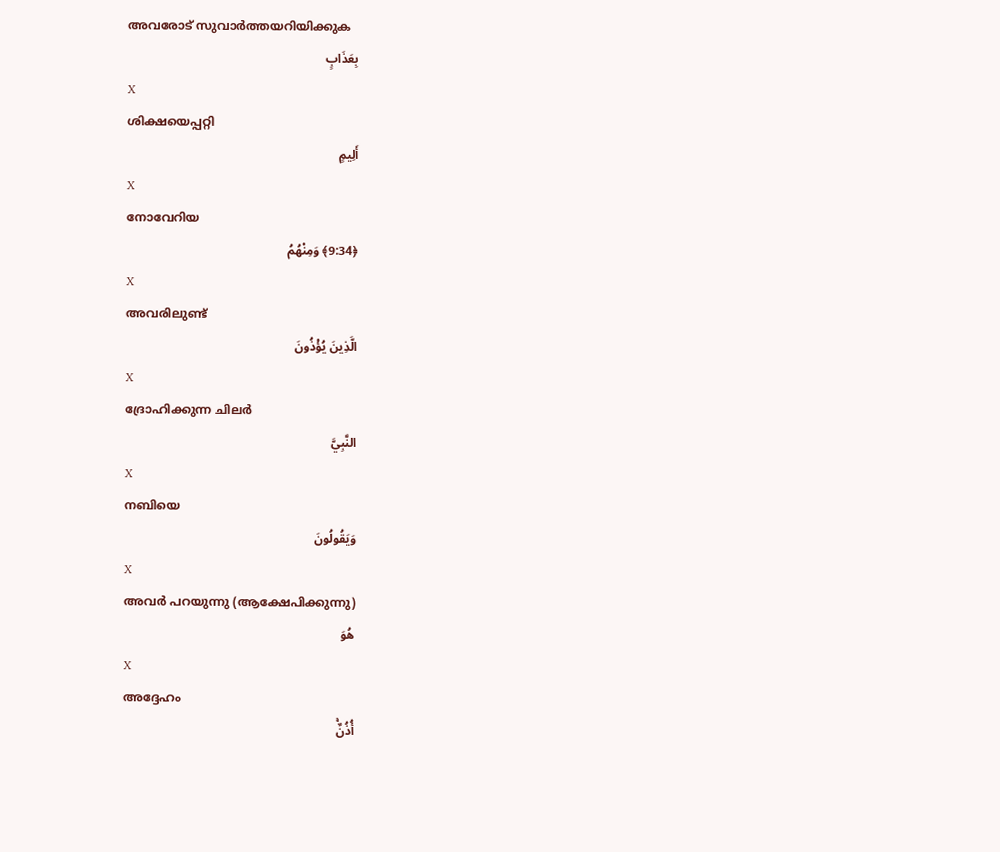അവരോട് സുവാര്‍ത്തയറിയിക്കുക
بِعَذَابٍ
X
ശിക്ഷയെപ്പറ്റി
أَلِيمٍ
X
നോവേറിയ
﴿9:34﴾ وَمِنْهُمُ
X
അവരിലുണ്ട്
الَّذِينَ يُؤْذُونَ
X
ദ്രോഹിക്കുന്ന ചിലര്‍
النَّبِيَّ
X
നബിയെ
وَيَقُولُونَ
X
അവര്‍ പറയുന്നു (ആക്ഷേപിക്കുന്നു)
هُوَ
X
അദ്ദേഹം
أُذُنٌۚ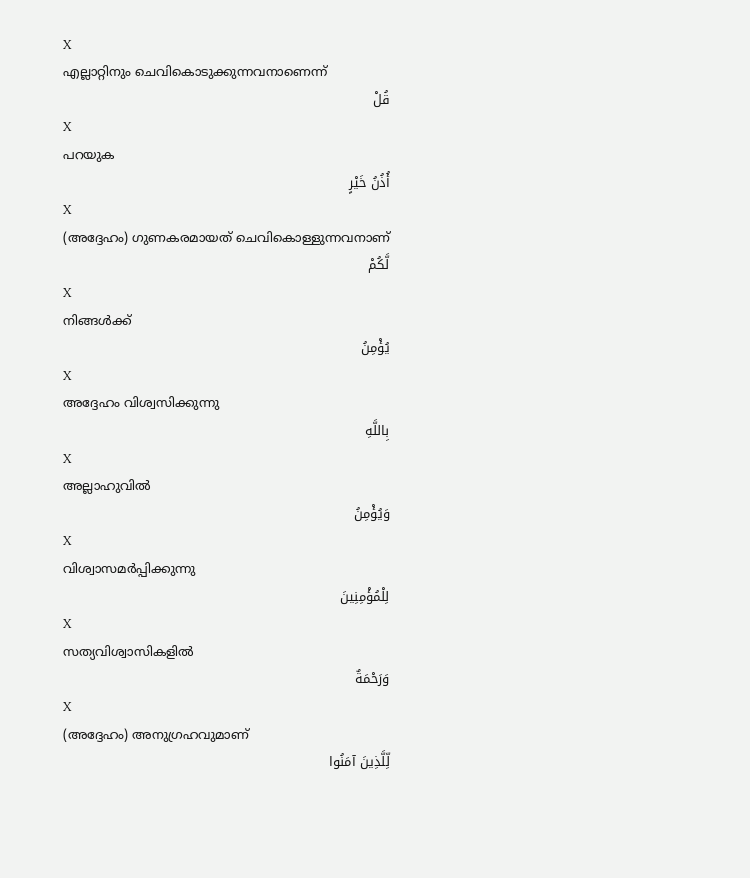X
എല്ലാറ്റിനും ചെവികൊടുക്കുന്നവനാണെന്ന്
قُلْ
X
പറയുക
أُذُنُ خَيْرٍ
X
(അദ്ദേഹം) ഗുണകരമായത് ചെവികൊള്ളുന്നവനാണ്
لَّكُمْ
X
നിങ്ങള്‍ക്ക്
يُؤْمِنُ
X
അദ്ദേഹം വിശ്വസിക്കുന്നു
بِاللَّهِ
X
അല്ലാഹുവില്‍
وَيُؤْمِنُ
X
വിശ്വാസമര്‍പ്പിക്കുന്നു
لِلْمُؤْمِنِينَ
X
സത്യവിശ്വാസികളില്‍
وَرَحْمَةٌ
X
(അദ്ദേഹം) അനുഗ്രഹവുമാണ്
لِّلَّذِينَ آمَنُوا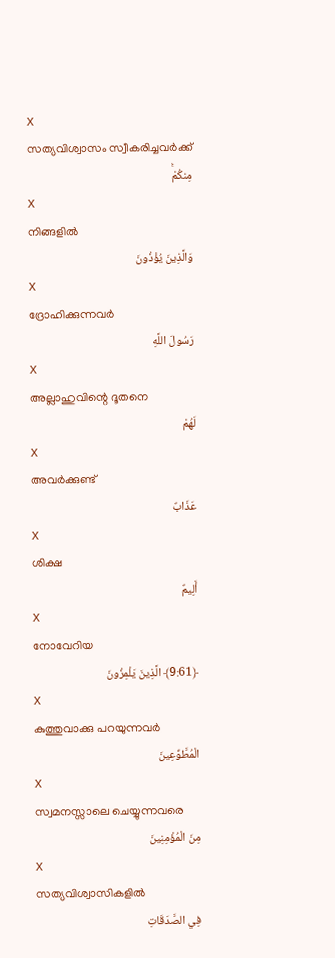X
സത്യവിശ്വാസം സ്വീകരിച്ചവര്‍ക്ക്
مِنكُمْۚ
X
നിങ്ങളില്‍
وَالَّذِينَ يُؤْذُونَ
X
ദ്രോഹിക്കുന്നവര്‍
رَسُولَ اللَّهِ
X
അല്ലാഹുവിന്റെ ദൂതനെ
لَهُمْ
X
അവര്‍ക്കുണ്ട്
عَذَابٌ
X
ശിക്ഷ
أَلِيمٌ
X
നോവേറിയ
﴿9:61﴾ الَّذِينَ يَلْمِزُونَ
X
കുത്തുവാക്കു പറയുന്നവര്‍
الْمُطَّوِّعِينَ
X
സ്വമനസ്സാലെ ചെയ്യുന്നവരെ
مِنَ الْمُؤْمِنِينَ
X
സത്യവിശ്വാസികളില്‍
فِي الصَّدَقَاتِ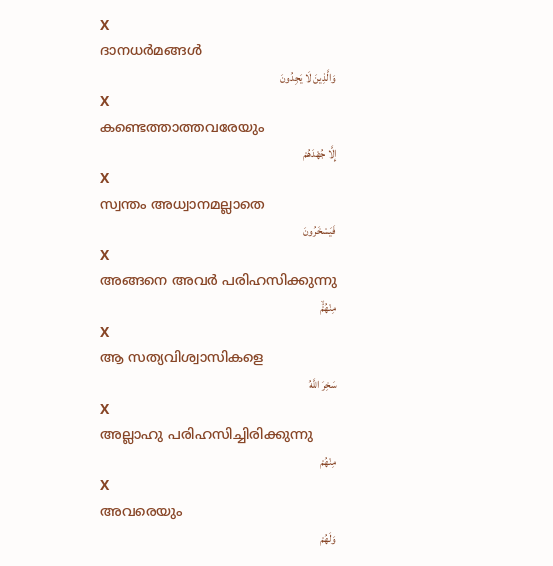X
ദാനധര്‍മങ്ങള്‍
وَالَّذِينَ لَا يَجِدُونَ
X
കണ്ടെത്താത്തവരേയും
إِلَّا جُهْدَهُمْ
X
സ്വന്തം അധ്വാനമല്ലാതെ
فَيَسْخَرُونَ
X
അങ്ങനെ അവര്‍ പരിഹസിക്കുന്നു
مِنْهُمْۙ
X
ആ സത്യവിശ്വാസികളെ
سَخِرَ اللَّهُ
X
അല്ലാഹു പരിഹസിച്ചിരിക്കുന്നു
مِنْهُمْ
X
അവരെയും
وَلَهُمْ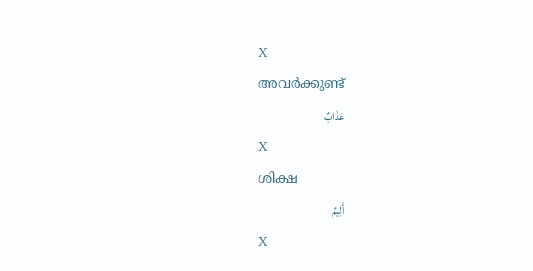X
അവര്‍ക്കുണ്ട്
عَذَابٌ
X
ശിക്ഷ
أَلِيمٌ
X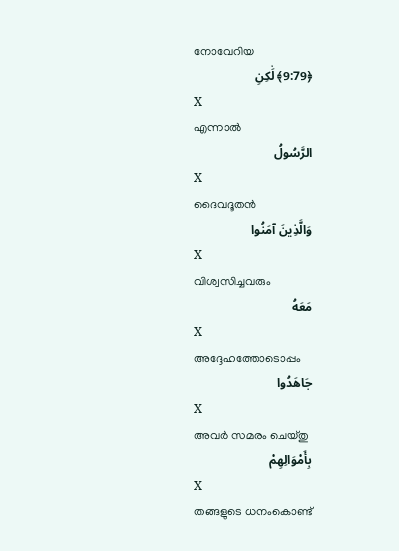നോവേറിയ
﴿9:79﴾ لَٰكِنِ
X
എന്നാല്‍
الرَّسُولُ
X
ദൈവദൂതന്‍
وَالَّذِينَ آمَنُوا
X
വിശ്വസിച്ചവരും
مَعَهُ
X
അദ്ദേഹത്തോടൊപ്പം
جَاهَدُوا
X
അവര്‍ സമരം ചെയ്തു
بِأَمْوَالِهِمْ
X
തങ്ങളുടെ ധനംകൊണ്ട്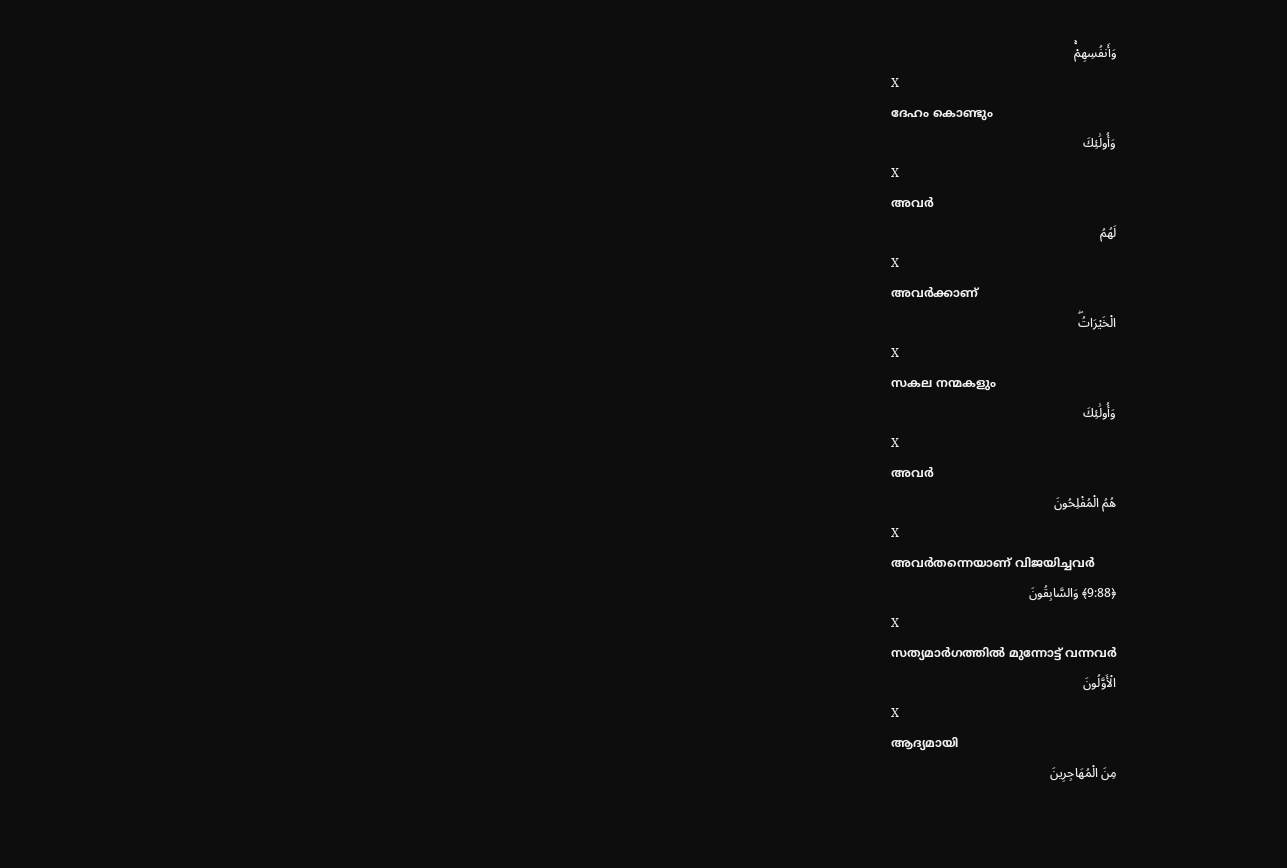وَأَنفُسِهِمْۚ
X
ദേഹം കൊണ്ടും
وَأُولَٰئِكَ
X
അവര്‍
لَهُمُ
X
അവര്‍ക്കാണ്
الْخَيْرَاتُۖ
X
സകല നന്മകളും
وَأُولَٰئِكَ
X
അവര്‍
هُمُ الْمُفْلِحُونَ
X
അവര്‍തന്നെയാണ് വിജയിച്ചവര്‍
﴿9:88﴾ وَالسَّابِقُونَ
X
സത്യമാര്‍ഗത്തില്‍ മുന്നോട്ട് വന്നവര്‍
الْأَوَّلُونَ
X
ആദ്യമായി
مِنَ الْمُهَاجِرِينَ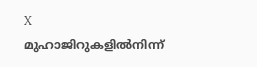X
മുഹാജിറുകളില്‍നിന്ന്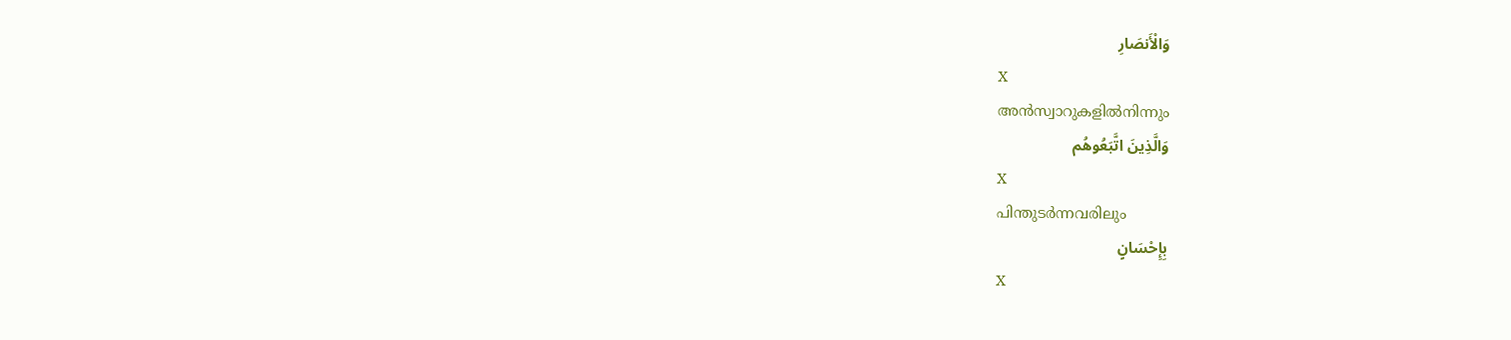وَالْأَنصَارِ
X
അന്‍സ്വാറുകളില്‍നിന്നും
وَالَّذِينَ اتَّبَعُوهُم
X
പിന്തുടര്‍ന്നവരിലും
بِإِحْسَانٍ
X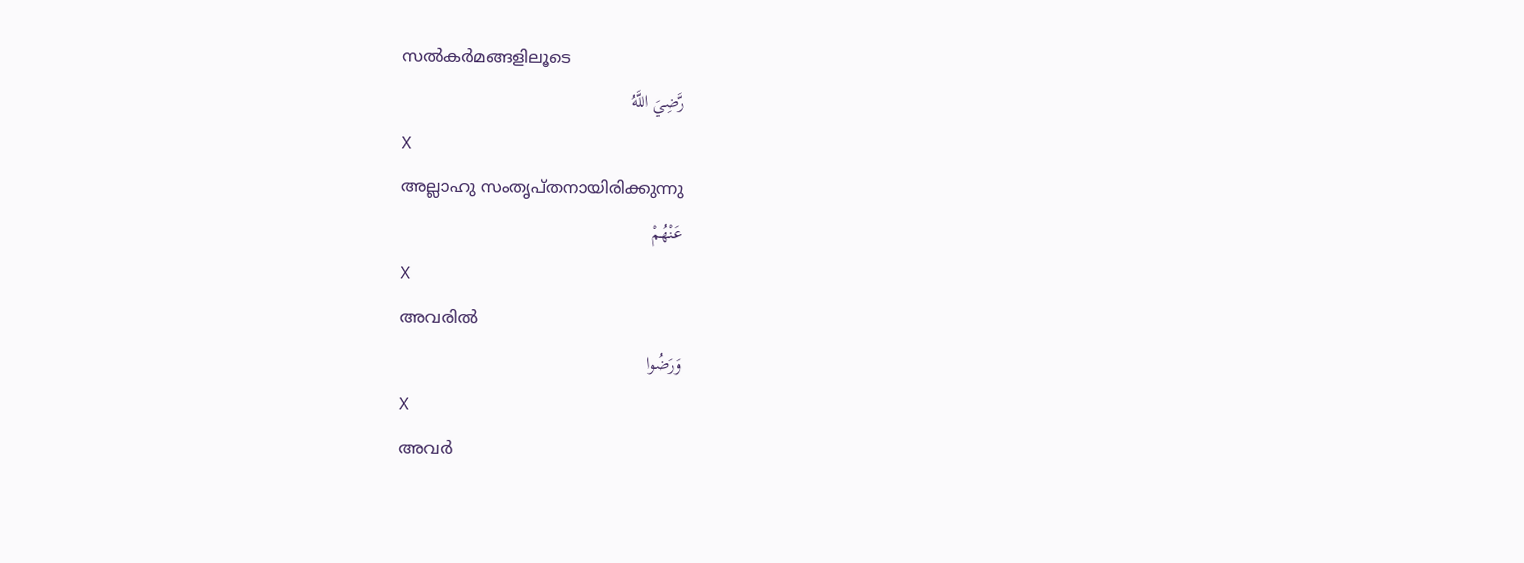സല്‍കര്‍മങ്ങളിലൂടെ
رَّضِيَ اللَّهُ
X
അല്ലാഹു സംതൃപ്തനായിരിക്കുന്നു
عَنْهُمْ
X
അവരില്‍
وَرَضُوا
X
അവര്‍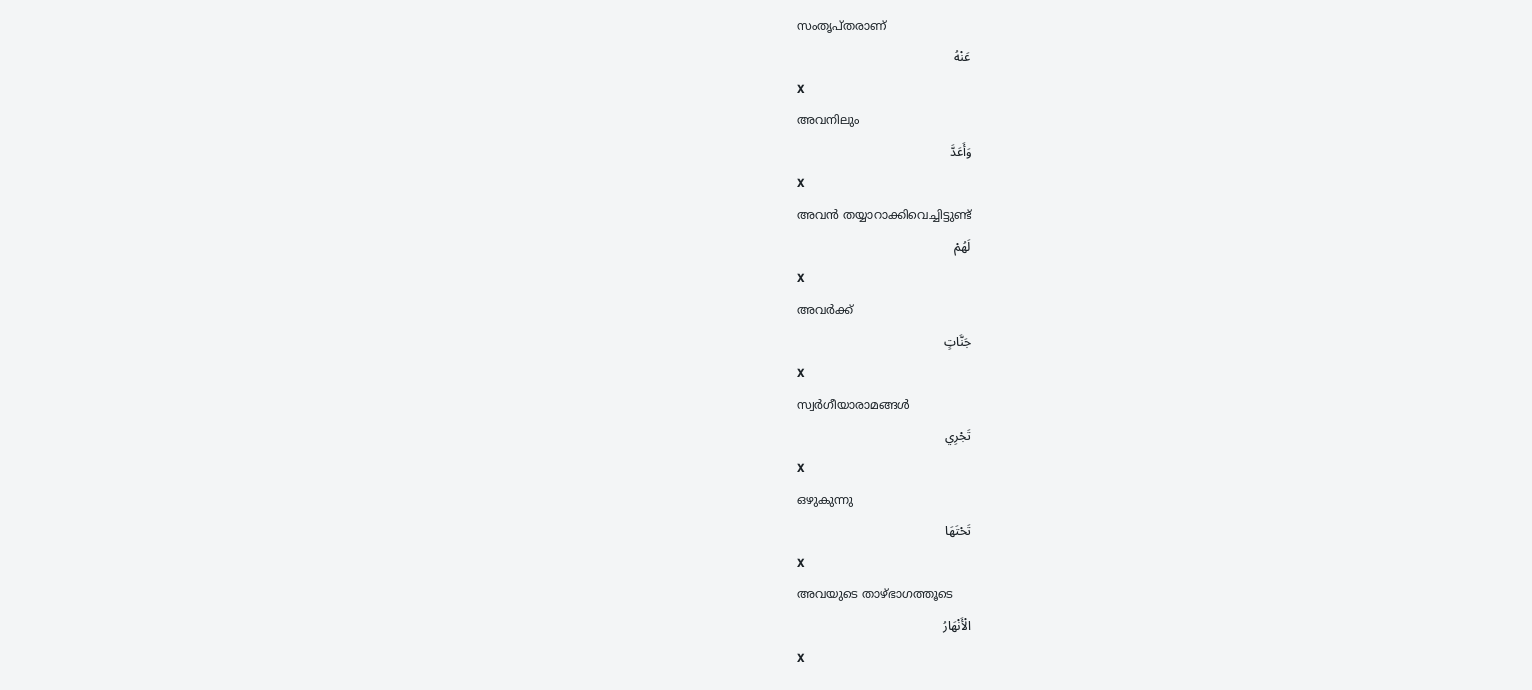സംതൃപ്തരാണ്
عَنْهُ
X
അവനിലും
وَأَعَدَّ
X
അവന്‍ തയ്യാറാക്കിവെച്ചിട്ടുണ്ട്
لَهُمْ
X
അവര്‍ക്ക്
جَنَّاتٍ
X
സ്വര്‍ഗീയാരാമങ്ങള്‍
تَجْرِي
X
ഒഴുകുന്നു
تَحْتَهَا
X
അവയുടെ താഴ്ഭാഗത്തൂടെ
الْأَنْهَارُ
X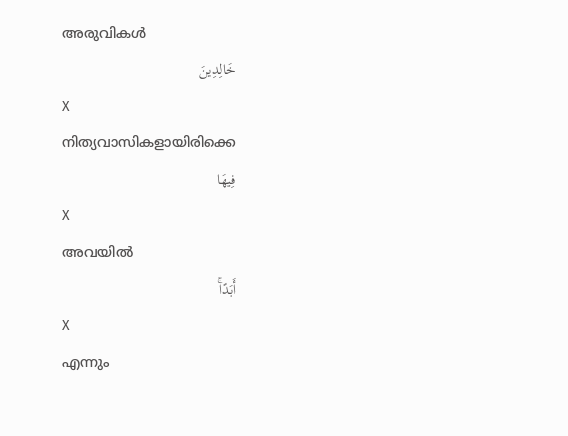അരുവികള്‍
خَالِدِينَ
X
നിത്യവാസികളായിരിക്കെ
فِيهَا
X
അവയില്‍
أَبَدًاۚ
X
എന്നും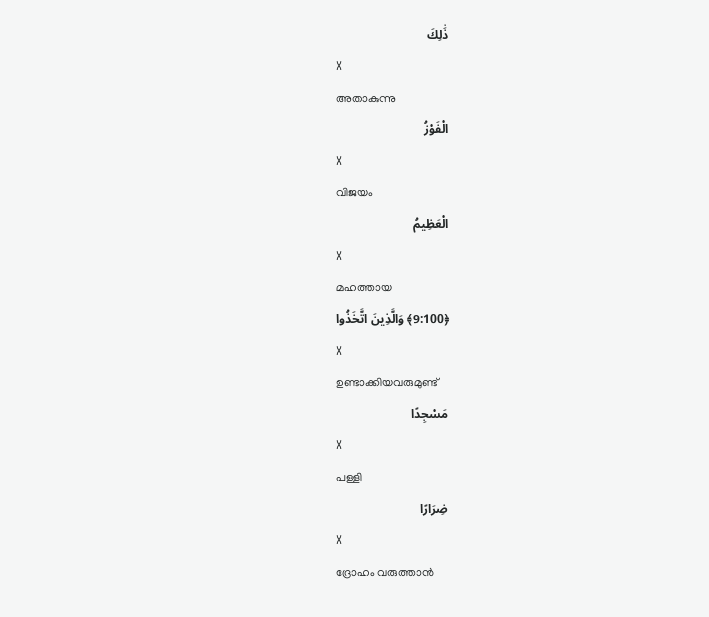ذَٰلِكَ
X
അതാകുന്നു
الْفَوْزُ
X
വിജയം
الْعَظِيمُ
X
മഹത്തായ
﴿9:100﴾ وَالَّذِينَ اتَّخَذُوا
X
ഉണ്ടാക്കിയവരുമുണ്ട്
مَسْجِدًا
X
പള്ളി
ضِرَارًا
X
ദ്രോഹം വരുത്താന്‍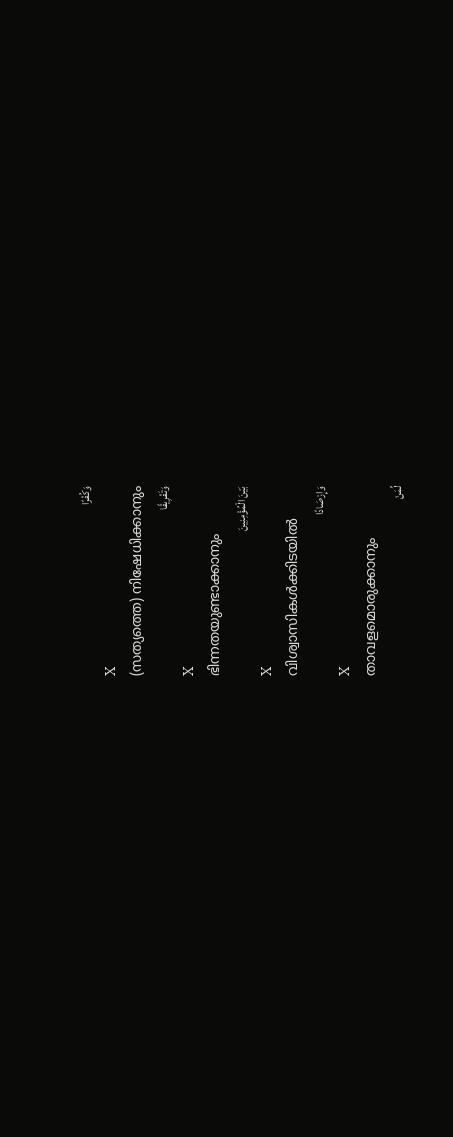وَكُفْرًا
X
(സത്യത്തെ) നിഷേധിക്കാനും
وَتَفْرِيقًا
X
ഭിന്നതയുണ്ടാക്കാനും
بَيْنَ الْمُؤْمِنِينَ
X
വിശ്വാസികള്‍ക്കിടയില്‍
وَإِرْصَادًا
X
താവളമൊരുക്കാനും
لِّمَنْ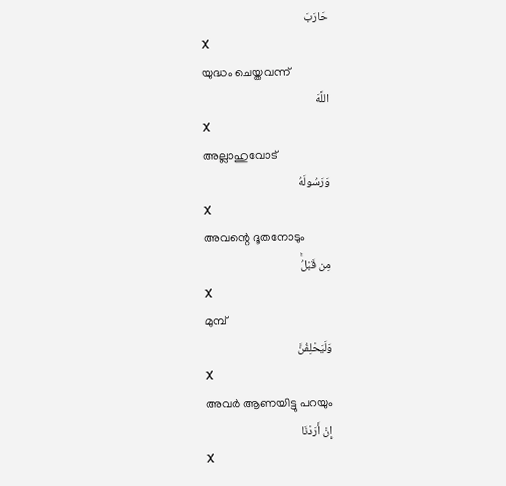حَارَبَ
X
യുദ്ധം ചെയ്തവന്ന്
اللَّهَ
X
അല്ലാഹുവോട്
وَرَسُولَهُ
X
അവന്റെ ദൂതനോടും
مِن قَبْلُۚ
X
മുമ്പ്
وَلَيَحْلِفُنَّ
X
അവര്‍ ആണയിട്ടു പറയും
إِنْ أَرَدْنَا
X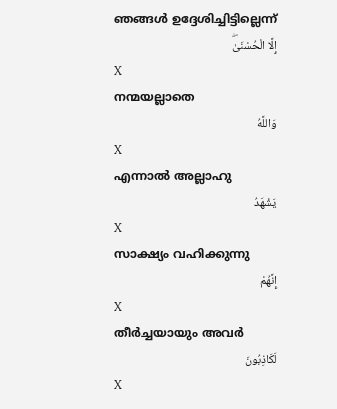ഞങ്ങള്‍ ഉദ്ദേശിച്ചിട്ടില്ലെന്ന്
إِلَّا الْحُسْنَىٰۖ
X
നന്മയല്ലാതെ
وَاللَّهُ
X
എന്നാല്‍ അല്ലാഹു
يَشْهَدُ
X
സാക്ഷ്യം വഹിക്കുന്നു
إِنَّهُمْ
X
തീര്‍ച്ചയായും അവര്‍
لَكَاذِبُونَ
X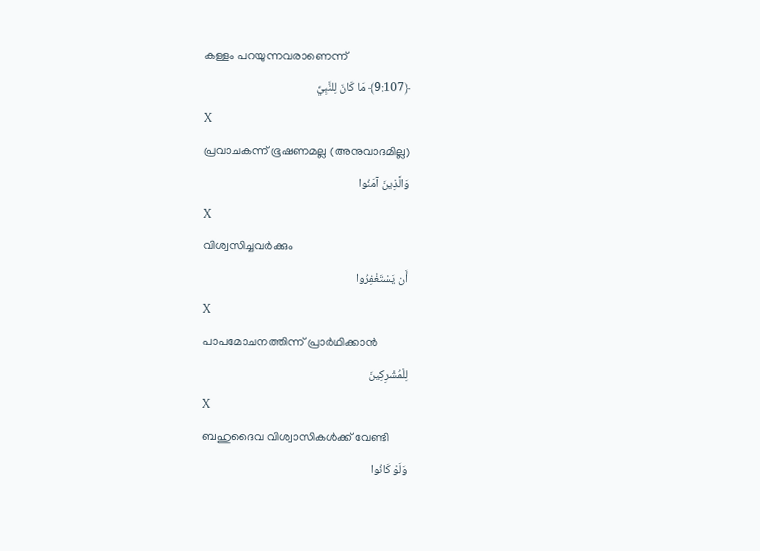കള്ളം പറയുന്നവരാണെന്ന്
﴿9:107﴾ مَا كَانَ لِلنَّبِيِّ
X
പ്രവാചകന്ന് ഭൂഷണമല്ല (അനുവാദമില്ല)
وَالَّذِينَ آمَنُوا
X
വിശ്വസിച്ചവര്‍ക്കും
أَن يَسْتَغْفِرُوا
X
പാപമോചനത്തിന്ന് പ്രാര്‍ഥിക്കാന്‍
لِلْمُشْرِكِينَ
X
ബഹുദൈവ വിശ്വാസികള്‍ക്ക് വേണ്ടി
وَلَوْ كَانُوا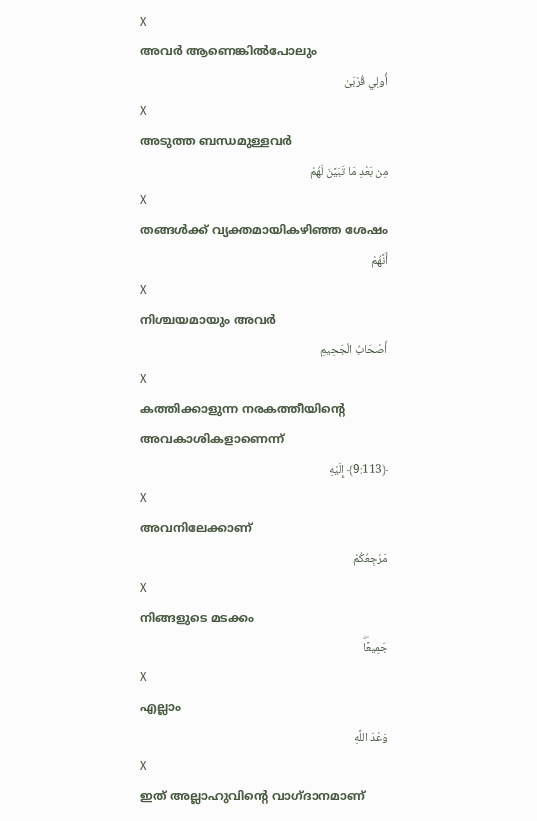X
അവര്‍ ആണെങ്കില്‍പോലും
أُولِي قُرْبَىٰ
X
അടുത്ത ബന്ധമുള്ളവര്‍
مِن بَعْدِ مَا تَبَيَّنَ لَهُمْ
X
തങ്ങള്‍ക്ക് വ്യക്തമായികഴിഞ്ഞ ശേഷം
أَنَّهُمْ
X
നിശ്ചയമായും അവര്‍
أَصْحَابُ الْجَحِيمِ
X
കത്തിക്കാളുന്ന നരകത്തീയിന്റെ അവകാശികളാണെന്ന്
﴿9:113﴾ إِلَيْهِ
X
അവനിലേക്കാണ്
مَرْجِعُكُمْ
X
നിങ്ങളുടെ മടക്കം
جَمِيعًاۖ
X
എല്ലാം
وَعْدَ اللَّهِ
X
ഇത് അല്ലാഹുവിന്റെ വാഗ്ദാനമാണ്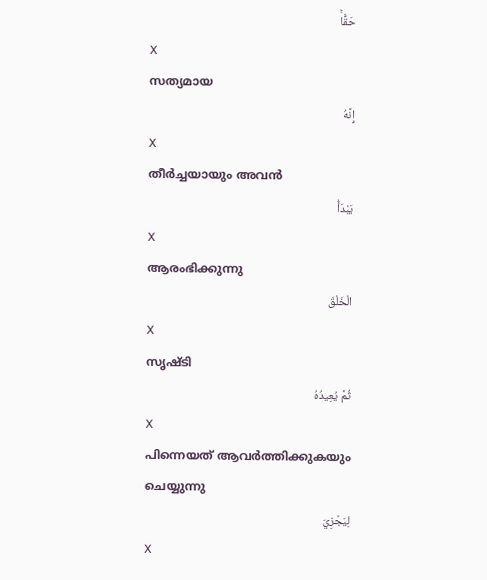حَقًّاۚ
X
സത്യമായ
إِنَّهُ
X
തീര്‍ച്ചയായും അവന്‍
يَبْدَأُ
X
ആരംഭിക്കുന്നു
الْخَلْقَ
X
സൃഷ്ടി
ثُمَّ يُعِيدُهُ
X
പിന്നെയത് ആവര്‍ത്തിക്കുകയും ചെയ്യുന്നു
لِيَجْزِيَ
X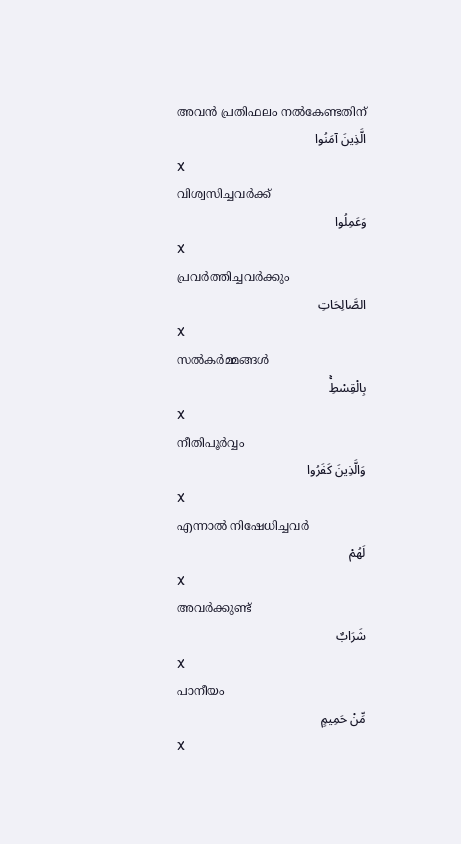അവന്‍ പ്രതിഫലം നല്‍കേണ്ടതിന്
الَّذِينَ آمَنُوا
X
വിശ്വസിച്ചവര്‍ക്ക്
وَعَمِلُوا
X
പ്രവര്‍ത്തിച്ചവര്‍ക്കും
الصَّالِحَاتِ
X
സല്‍കര്‍മ്മങ്ങള്‍
بِالْقِسْطِۚ
X
നീതിപൂര്‍വ്വം
وَالَّذِينَ كَفَرُوا
X
എന്നാല്‍ നിഷേധിച്ചവര്‍
لَهُمْ
X
അവര്‍ക്കുണ്ട്
شَرَابٌ
X
പാനീയം
مِّنْ حَمِيمٍ
X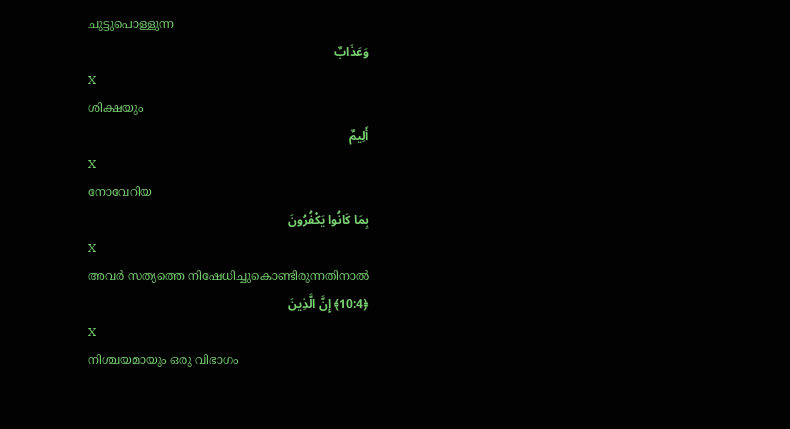ചുട്ടുപൊള്ളുന്ന
وَعَذَابٌ
X
ശിക്ഷയും
أَلِيمٌ
X
നോവേറിയ
بِمَا كَانُوا يَكْفُرُونَ
X
അവര്‍ സത്യത്തെ നിഷേധിച്ചുകൊണ്ടിരുന്നതിനാല്‍
﴿10:4﴾ إِنَّ الَّذِينَ
X
നിശ്ചയമായും ഒരു വിഭാഗം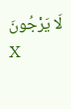لَا يَرْجُونَ
X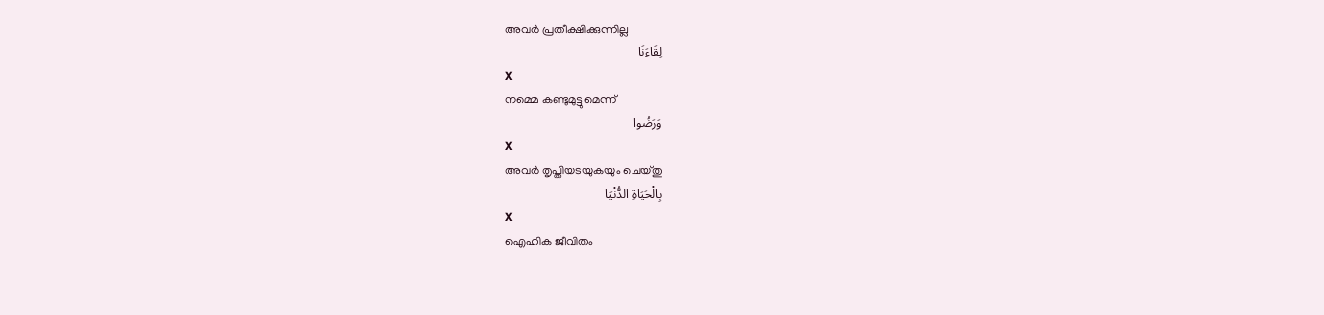അവര്‍ പ്രതീക്ഷിക്കുന്നില്ല
لِقَاءَنَا
X
നമ്മെ കണ്ടുമുട്ടുമെന്ന്
وَرَضُوا
X
അവര്‍ തൃപ്തിയടയുകയും ചെയ്തു
بِالْحَيَاةِ الدُّنْيَا
X
ഐഹിക ജീവിതം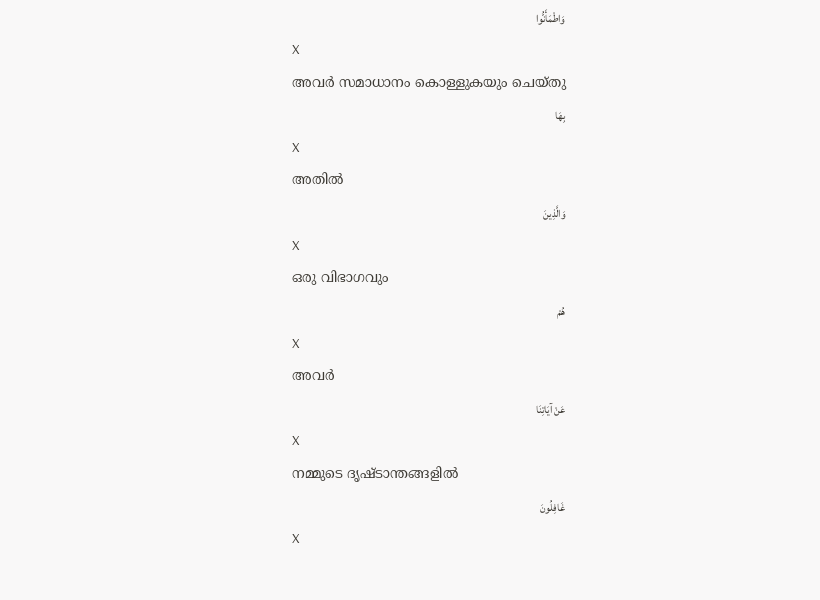وَاطْمَأَنُّوا
X
അവര്‍ സമാധാനം കൊള്ളുകയും ചെയ്തു
بِهَا
X
അതില്‍
وَالَّذِينَ
X
ഒരു വിഭാഗവും
هُمْ
X
അവര്‍
عَنْ آيَاتِنَا
X
നമ്മുടെ ദൃഷ്ടാന്തങ്ങളില്‍
غَافِلُونَ
X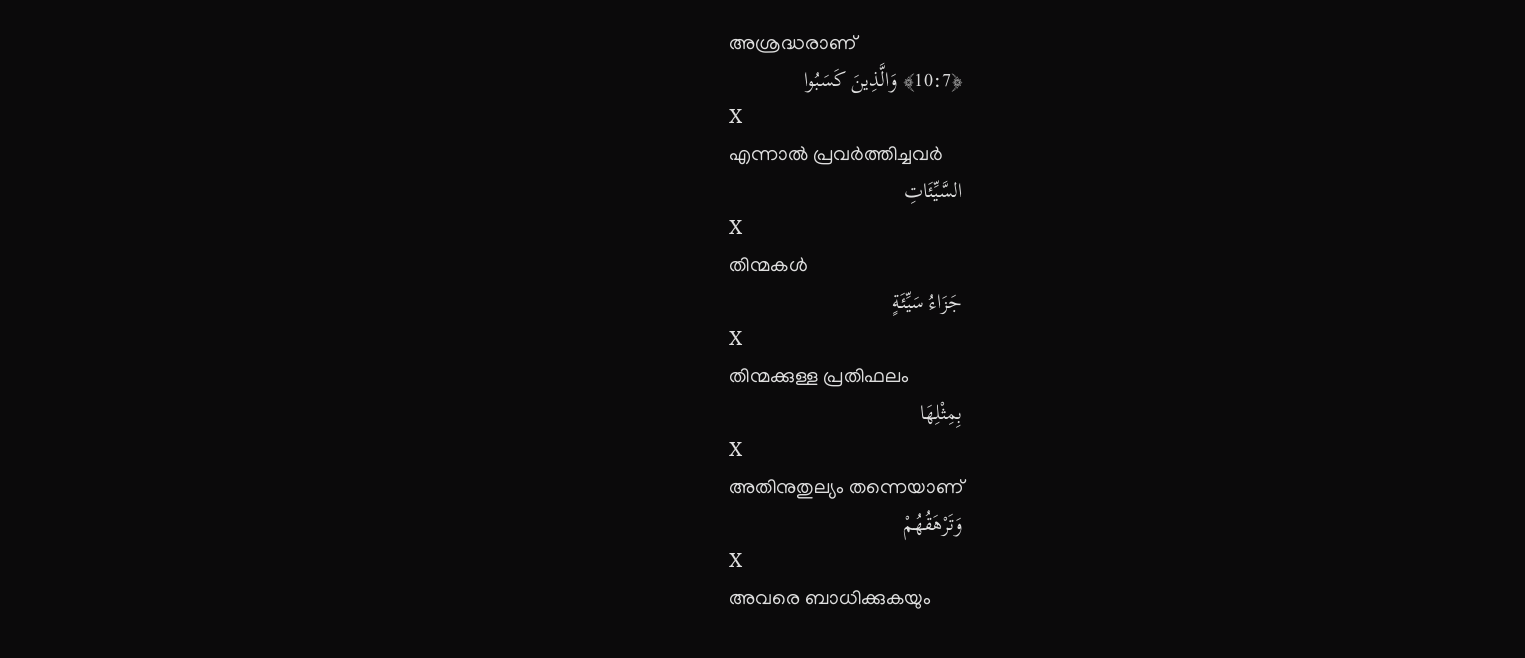അശ്രദ്ധരാണ്
﴿10:7﴾ وَالَّذِينَ كَسَبُوا
X
എന്നാല്‍ പ്രവര്‍ത്തിച്ചവര്‍
السَّيِّئَاتِ
X
തിന്മകള്‍
جَزَاءُ سَيِّئَةٍ
X
തിന്മക്കുള്ള പ്രതിഫലം
بِمِثْلِهَا
X
അതിനുതുല്യം തന്നെയാണ്
وَتَرْهَقُهُمْ
X
അവരെ ബാധിക്കുകയും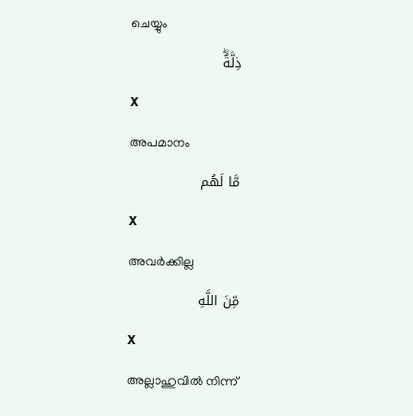ചെയ്യും
ذِلَّةٌۖ
X
അപമാനം
مَّا لَهُم
X
അവര്‍ക്കില്ല
مِّنَ اللَّهِ
X
അല്ലാഹുവില്‍ നിന്ന്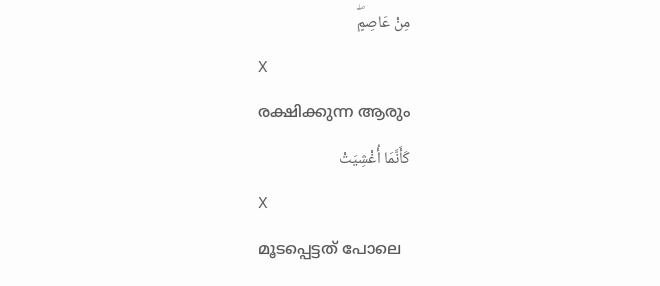مِنْ عَاصِمٍۖ
X
രക്ഷിക്കുന്ന ആരും
كَأَنَّمَا أُغْشِيَتْ
X
മൂടപ്പെട്ടത് പോലെ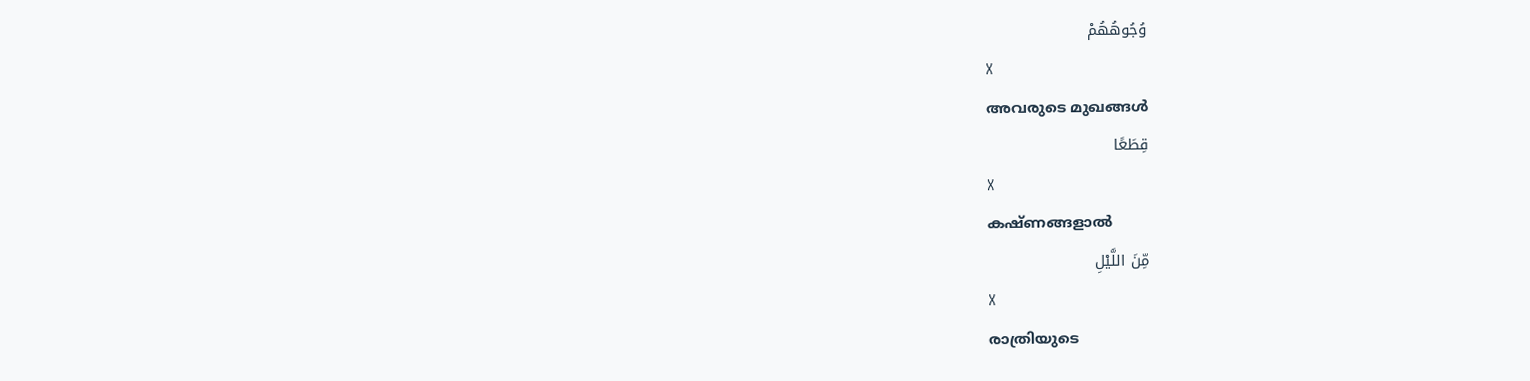وُجُوهُهُمْ
X
അവരുടെ മുഖങ്ങള്‍
قِطَعًا
X
കഷ്ണങ്ങളാല്‍
مِّنَ اللَّيْلِ
X
രാത്രിയുടെ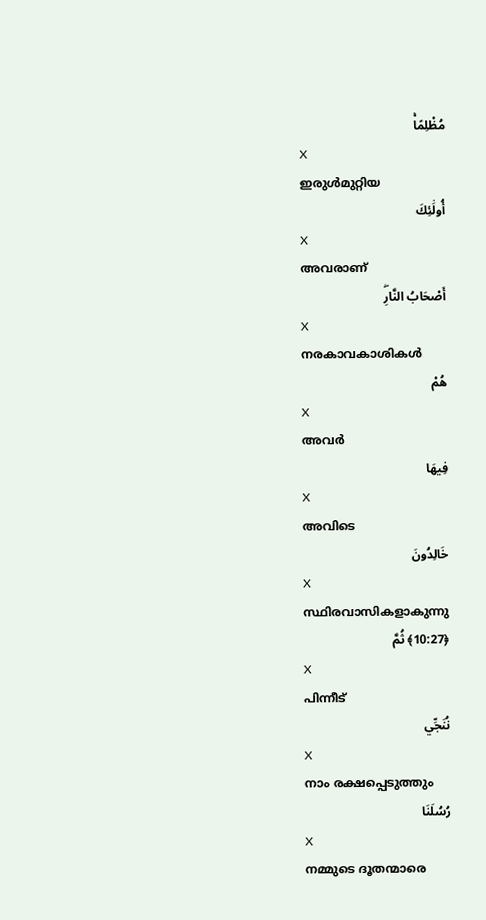مُظْلِمًاۚ
X
ഇരുള്‍മുറ്റിയ
أُولَٰئِكَ
X
അവരാണ്
أَصْحَابُ النَّارِۖ
X
നരകാവകാശികള്‍
هُمْ
X
അവര്‍
فِيهَا
X
അവിടെ
خَالِدُونَ
X
സ്ഥിരവാസികളാകുന്നു
﴿10:27﴾ ثُمَّ
X
പിന്നീട്
نُنَجِّي
X
നാം രക്ഷപ്പെടുത്തും
رُسُلَنَا
X
നമ്മുടെ ദൂതന്മാരെ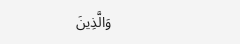وَالَّذِينَ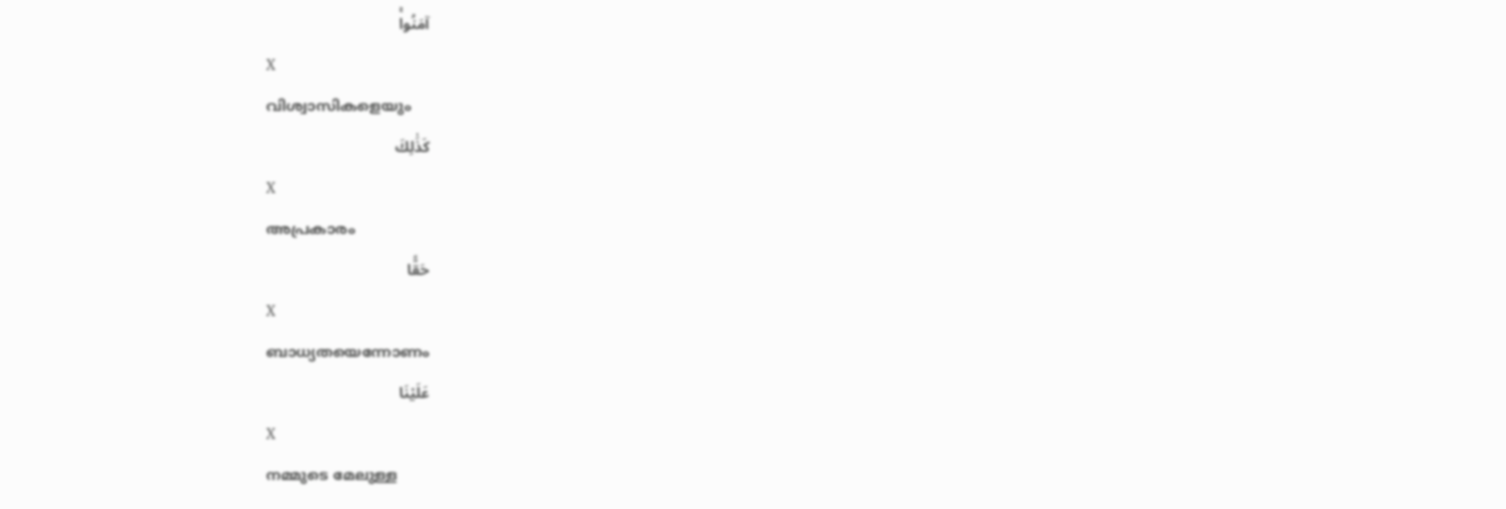آمَنُواۚ
X
വിശ്വാസികളെയും
كَذَٰلِكَ
X
അപ്രകാരം
حَقًّا
X
ബാധ്യതയെന്നോണം
عَلَيْنَا
X
നമ്മുടെ മേലുള്ള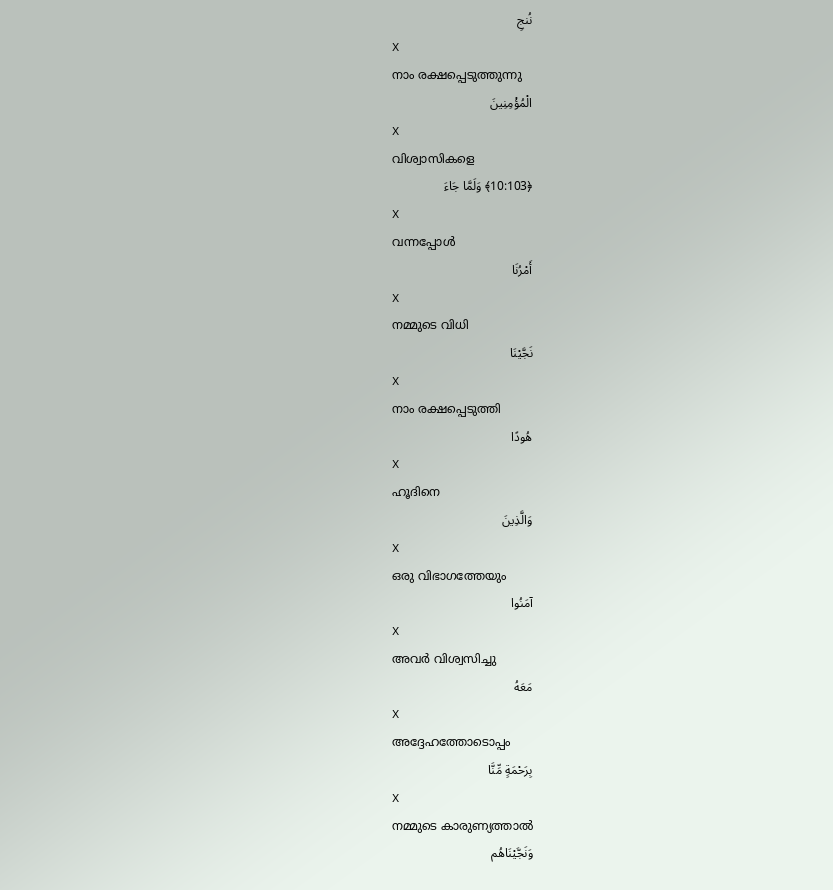نُنجِ
X
നാം രക്ഷപ്പെടുത്തുന്നു
الْمُؤْمِنِينَ
X
വിശ്വാസികളെ
﴿10:103﴾ وَلَمَّا جَاءَ
X
വന്നപ്പോള്‍
أَمْرُنَا
X
നമ്മുടെ വിധി
نَجَّيْنَا
X
നാം രക്ഷപ്പെടുത്തി
هُودًا
X
ഹൂദിനെ
وَالَّذِينَ
X
ഒരു വിഭാഗത്തേയും
آمَنُوا
X
അവര്‍ വിശ്വസിച്ചു
مَعَهُ
X
അദ്ദേഹത്തോടൊപ്പം
بِرَحْمَةٍ مِّنَّا
X
നമ്മുടെ കാരുണ്യത്താല്‍
وَنَجَّيْنَاهُم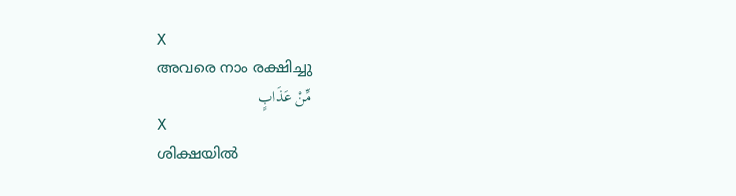X
അവരെ നാം രക്ഷിച്ചു
مِّنْ عَذَابٍ
X
ശിക്ഷയില്‍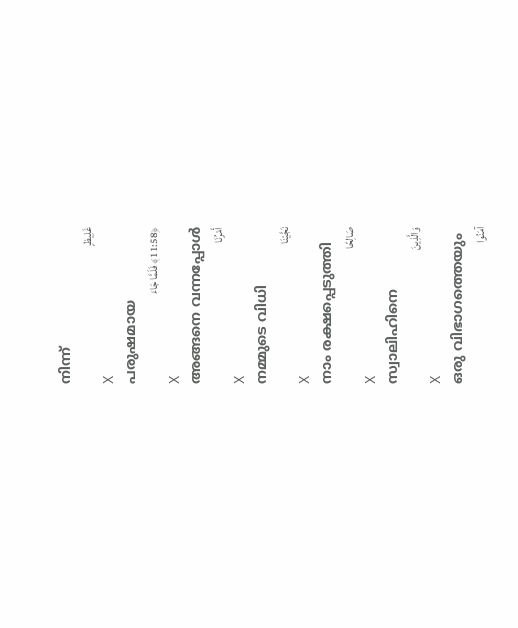നിന്ന്
غَلِيظٍ
X
പരുഷമായ
﴿11:58﴾ فَلَمَّا جَاءَ
X
അങ്ങനെ വന്നപ്പോള്‍
أَمْرُنَا
X
നമ്മുടെ വിധി
نَجَّيْنَا
X
നാം രക്ഷപ്പെടുത്തി
صَالِحًا
X
സ്വാലിഹിനെ
وَالَّذِينَ
X
ഒരു വിഭാഗത്തെയും
آمَنُوا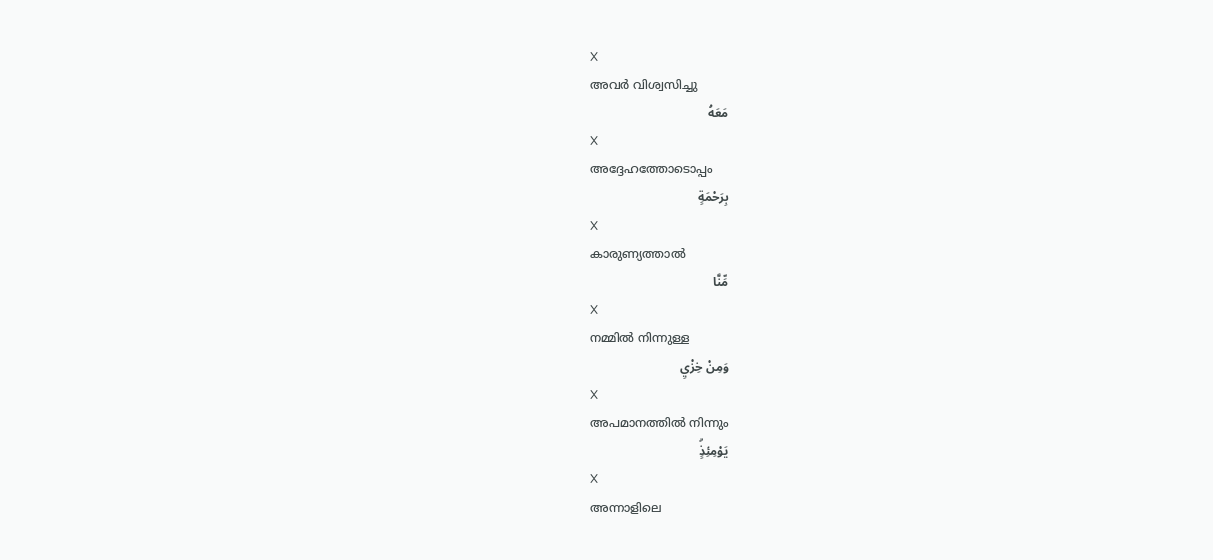X
അവര്‍ വിശ്വസിച്ചു
مَعَهُ
X
അദ്ദേഹത്തോടൊപ്പം
بِرَحْمَةٍ
X
കാരുണ്യത്താല്‍
مِّنَّا
X
നമ്മില്‍ നിന്നുള്ള
وَمِنْ خِزْيِ
X
അപമാനത്തില്‍ നിന്നും
يَوْمِئِذٍۗ
X
അന്നാളിലെ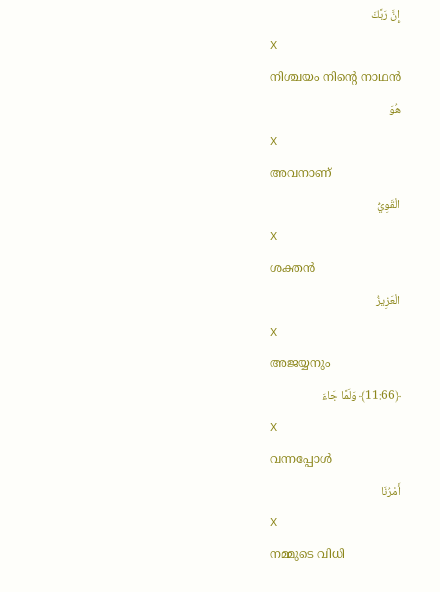إِنَّ رَبَّكَ
X
നിശ്ചയം നിന്റെ നാഥന്‍
هُوَ
X
അവനാണ്
الْقَوِيُّ
X
ശക്തന്‍
الْعَزِيزُ
X
അജയ്യനും
﴿11:66﴾ وَلَمَّا جَاءَ
X
വന്നപ്പോള്‍
أَمْرُنَا
X
നമ്മുടെ വിധി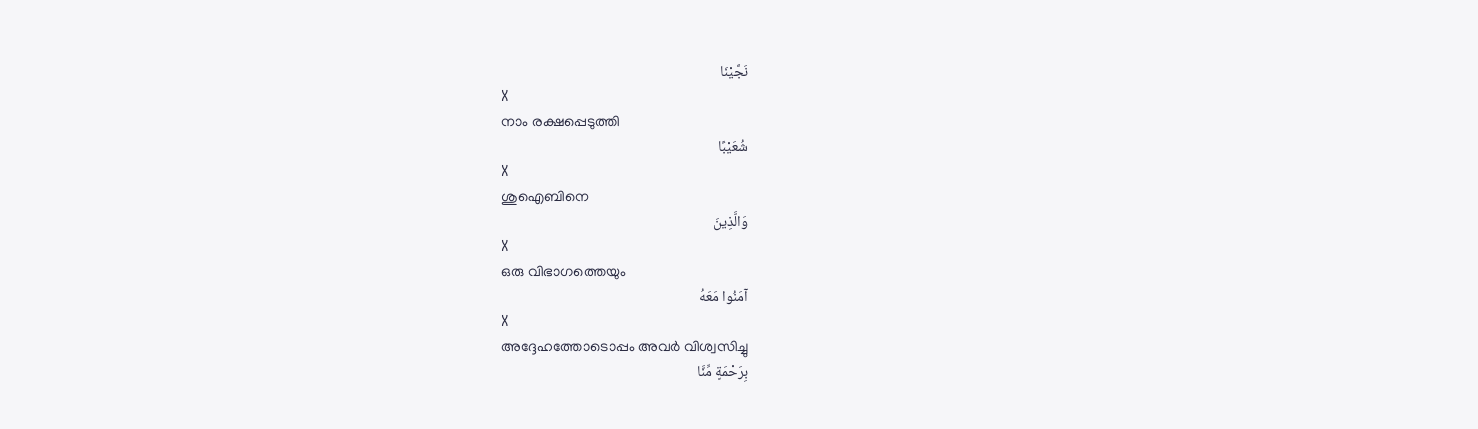نَجَّيْنَا
X
നാം രക്ഷപ്പെടുത്തി
شُعَيْبًا
X
ശുഐബിനെ
وَالَّذِينَ
X
ഒരു വിഭാഗത്തെയും
آمَنُوا مَعَهُ
X
അദ്ദേഹത്തോടൊപ്പം അവര്‍ വിശ്വസിച്ചു
بِرَحْمَةٍ مِّنَّا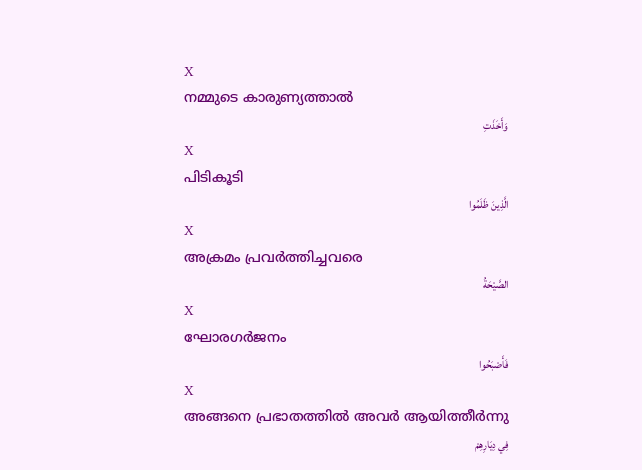X
നമ്മുടെ കാരുണ്യത്താല്‍
وَأَخَذَتِ
X
പിടികൂടി
الَّذِينَ ظَلَمُوا
X
അക്രമം പ്രവര്‍ത്തിച്ചവരെ
الصَّيْحَةُ
X
ഘോരഗര്‍ജനം
فَأَصْبَحُوا
X
അങ്ങനെ പ്രഭാതത്തില്‍ അവര്‍ ആയിത്തീര്‍ന്നു
فِي دِيَارِهِمْ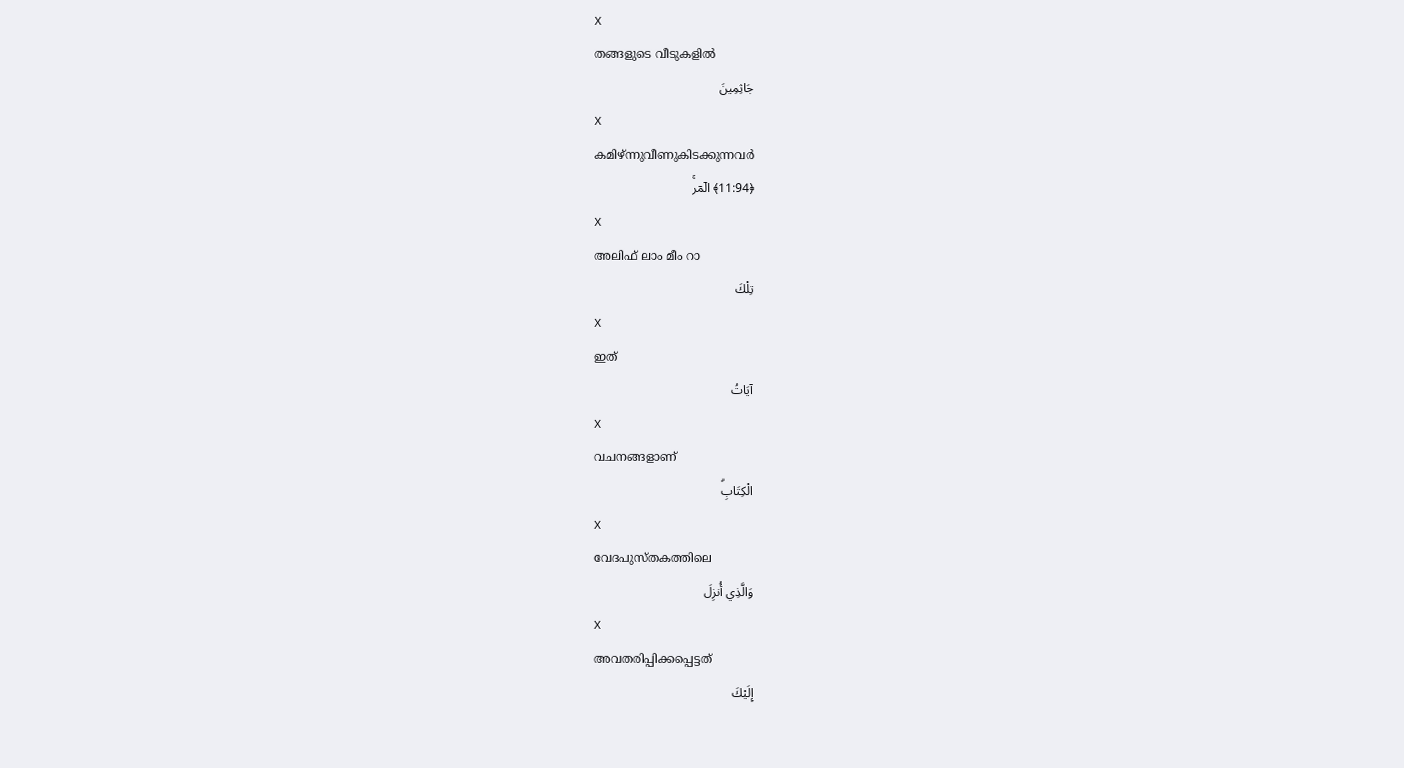X
തങ്ങളുടെ വീടുകളില്‍
جَاثِمِينَ
X
കമിഴ്ന്നുവീണുകിടക്കുന്നവര്‍
﴿11:94﴾ الٓمٓر‌ۚ
X
അലിഫ് ലാം മീം റാ
تِلْكَ
X
ഇത്
آيَاتُ
X
വചനങ്ങളാണ്
الْكِتَابِۗ
X
വേദപുസ്തകത്തിലെ
وَالَّذِي أُنزِلَ
X
അവതരിപ്പിക്കപ്പെട്ടത്
إِلَيْكَ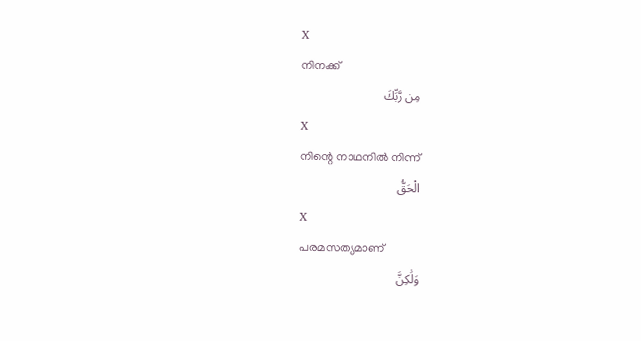X
നിനക്ക്
مِن رَّبِّكَ
X
നിന്റെ നാഥനില്‍ നിന്ന്
الْحَقُّ
X
പരമസത്യമാണ്
وَلَٰكِنَّ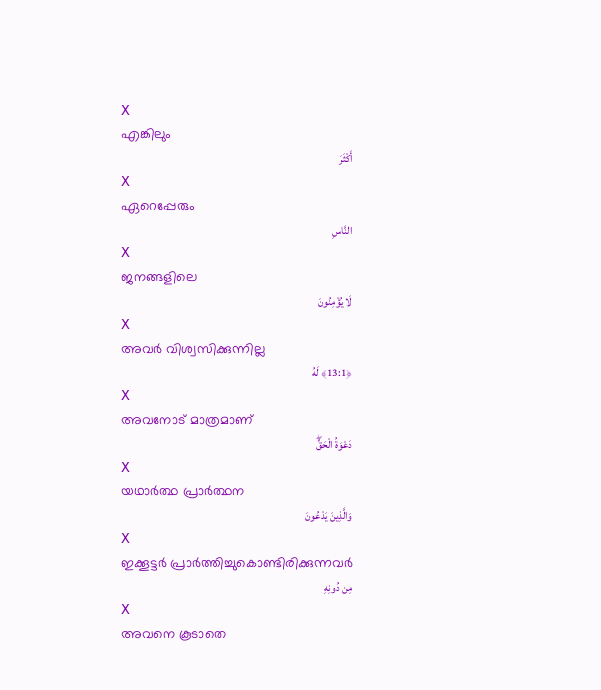X
എങ്കിലും
أَكْثَرَ
X
ഏറെപ്പേരും
النَّاسِ
X
ജനങ്ങളിലെ
لَا يُؤْمِنُونَ
X
അവര്‍ വിശ്വസിക്കുന്നില്ല
﴿13:1﴾ لَهُ
X
അവനോട് മാത്രമാണ്
دَعْوَةُ الْحَقِّۖ
X
യഥാര്‍ത്ഥ പ്രാര്‍ത്ഥന
وَالَّذِينَ يَدْعُونَ
X
ഇക്കൂട്ടര്‍ പ്രാര്‍ത്തിച്ചുകൊണ്ടിരിക്കുന്നവര്‍
مِن دُونِهِ
X
അവനെ കൂടാതെ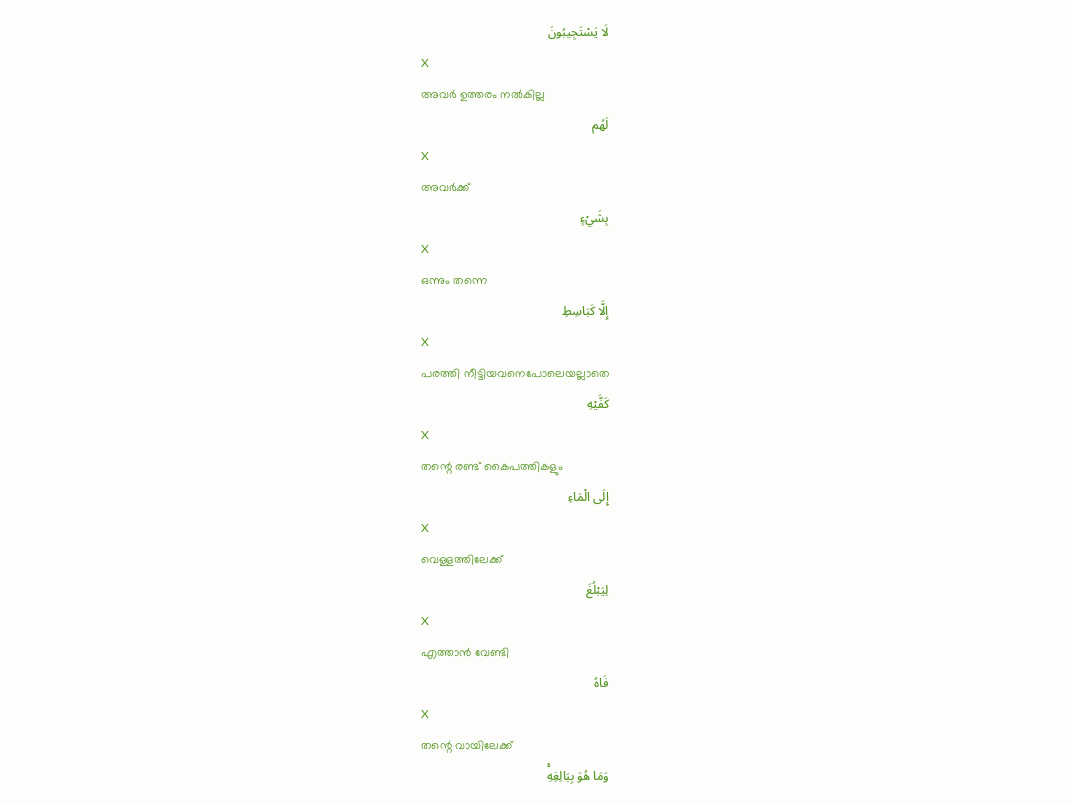لَا يَسْتَجِيبُونَ
X
അവര്‍ ഉത്തരം നല്‍കില്ല
لَهُم
X
അവര്‍ക്ക്
بِشَيْءٍ
X
ഒന്നും തന്നെ
إِلَّا كَبَاسِطِ
X
പരത്തി നീട്ടിയവനെപോലെയല്ലാതെ
كَفَّيْهِ
X
തന്റെ രണ്ട് കൈപത്തികളും
إِلَى الْمَاءِ
X
വെള്ളത്തിലേക്ക്
لِيَبْلُغَ
X
എത്താന്‍ വേണ്ടി
فَاهُ
X
തന്റെ വായിലേക്ക്
وَمَا هُوَ بِبَالِغِهِۚ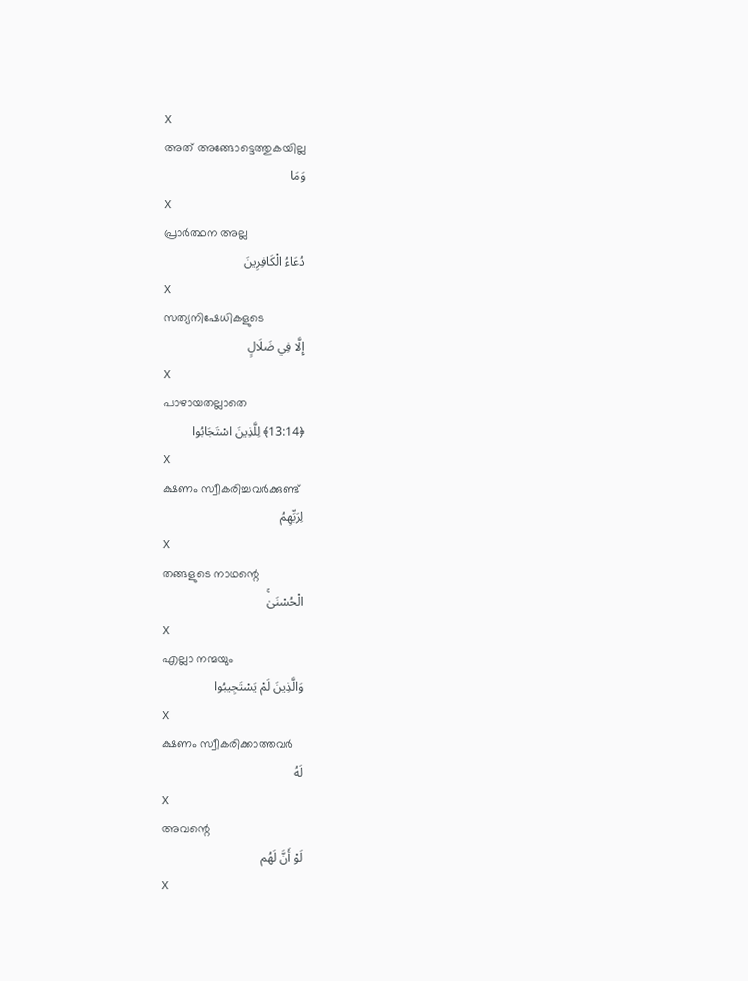X
അത് അങ്ങോട്ടെത്തുകയില്ല
وَمَا
X
പ്രാര്‍ത്ഥന അല്ല
دُعَاءُ الْكَافِرِينَ
X
സത്യനിഷേധികളുടെ
إِلَّا فِي ضَلَالٍ
X
പാഴായതല്ലാതെ
﴿13:14﴾ لِلَّذِينَ اسْتَجَابُوا
X
ക്ഷണം സ്വീകരിച്ചവര്‍ക്കുണ്ട്
لِرَبِّهِمُ
X
തങ്ങളുടെ നാഥന്റെ
الْحُسْنَىٰۚ
X
എല്ലാ നന്മയും
وَالَّذِينَ لَمْ يَسْتَجِيبُوا
X
ക്ഷണം സ്വീകരിക്കാത്തവര്‍
لَهُ
X
അവന്റെ
لَوْ أَنَّ لَهُم
X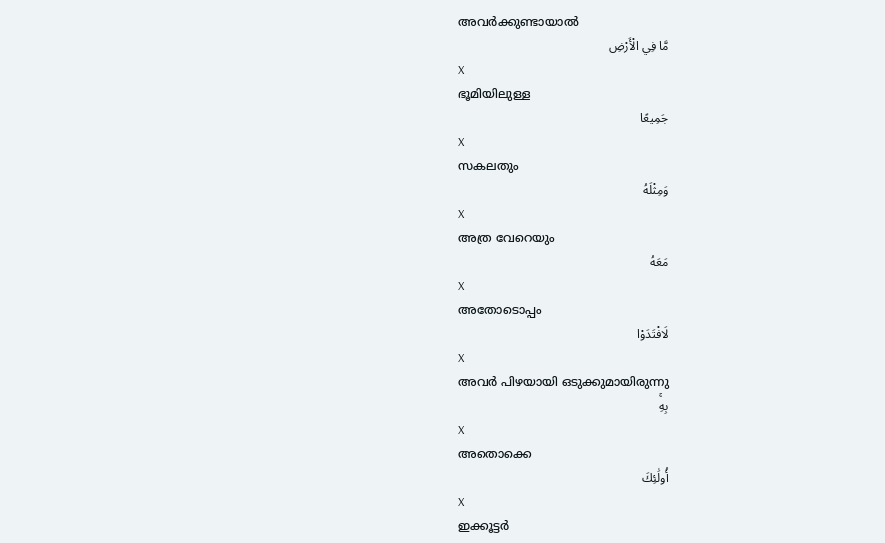അവര്‍ക്കുണ്ടായാല്‍
مَّا فِي الْأَرْضِ
X
ഭൂമിയിലുള്ള
جَمِيعًا
X
സകലതും
وَمِثْلَهُ
X
അത്ര വേറെയും
مَعَهُ
X
അതോടൊപ്പം
لَافْتَدَوْا
X
അവര്‍ പിഴയായി ഒടുക്കുമായിരുന്നു
بِهِۚ
X
അതൊക്കെ
أُولَٰئِكَ
X
ഇക്കൂട്ടര്‍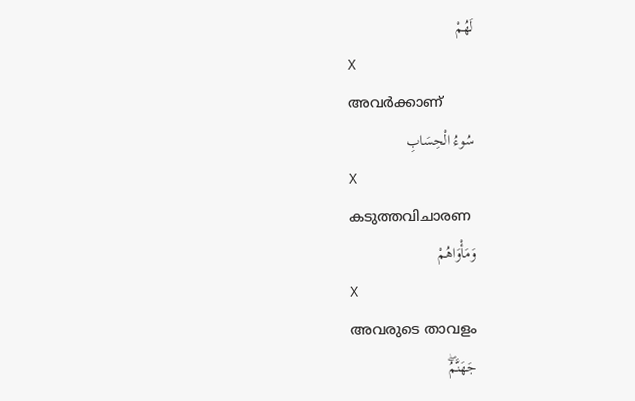لَهُمْ
X
അവര്‍ക്കാണ്
سُوءُ الْحِسَابِ
X
കടുത്തവിചാരണ
وَمَأْوَاهُمْ
X
അവരുടെ താവളം
جَهَنَّمُۖ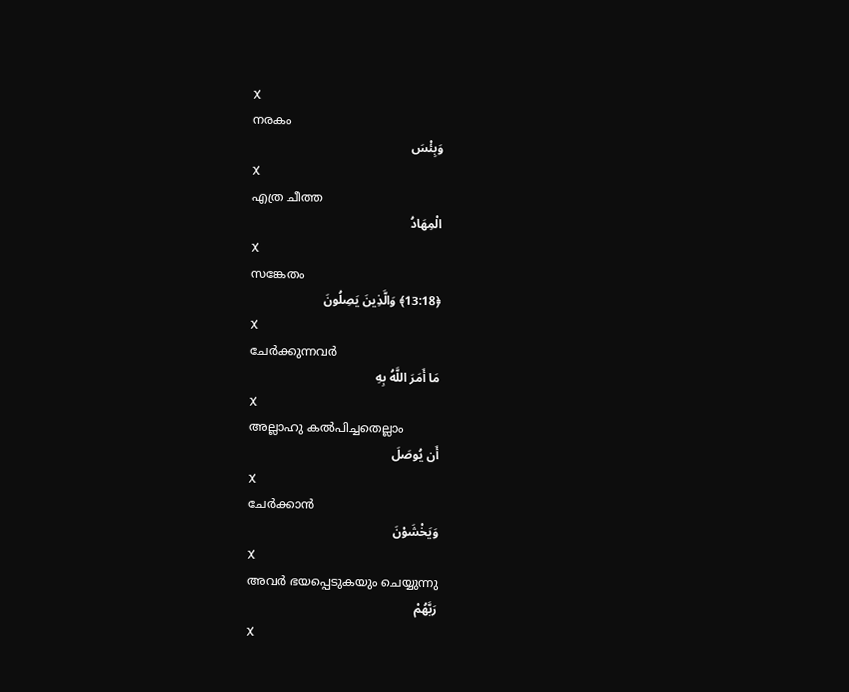X
നരകം
وَبِئْسَ
X
എത്ര ചീത്ത
الْمِهَادُ
X
സങ്കേതം
﴿13:18﴾ وَالَّذِينَ يَصِلُونَ
X
ചേര്‍ക്കുന്നവര്‍
مَا أَمَرَ اللَّهُ بِهِ
X
അല്ലാഹു കല്‍പിച്ചതെല്ലാം
أَن يُوصَلَ
X
ചേര്‍ക്കാന്‍
وَيَخْشَوْنَ
X
അവര്‍ ഭയപ്പെടുകയും ചെയ്യുന്നു
رَبَّهُمْ
X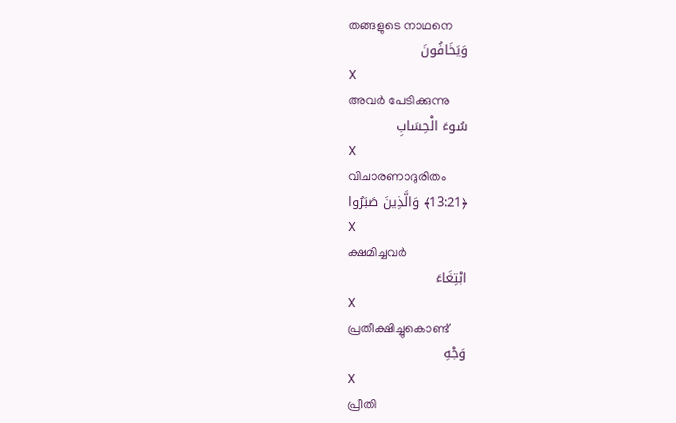തങ്ങളുടെ നാഥനെ
وَيَخَافُونَ
X
അവര്‍ പേടിക്കുന്നു
سُوءَ الْحِسَابِ
X
വിചാരണാദുരിതം
﴿13:21﴾ وَالَّذِينَ صَبَرُوا
X
ക്ഷമിച്ചവര്‍
ابْتِغَاءَ
X
പ്രതീക്ഷിച്ചുകൊണ്ട്
وَجْهِ
X
പ്രീതി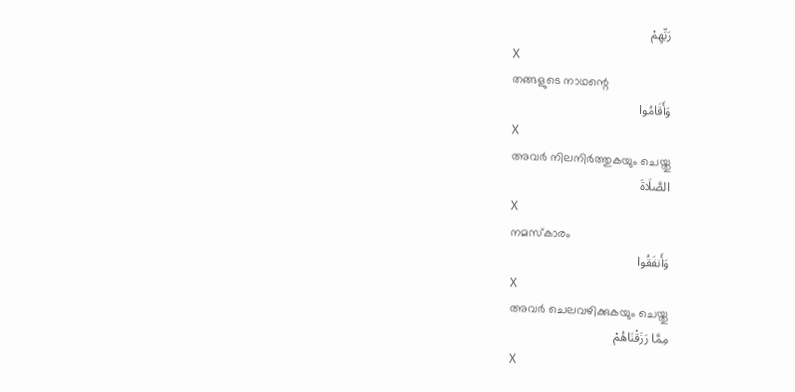رَبِّهِمْ
X
തങ്ങളുടെ നാഥന്റെ
وَأَقَامُوا
X
അവര്‍ നിലനിര്‍ത്തുകയും ചെയ്തു
الصَّلَاةَ
X
നമസ്കാരം
وَأَنفَقُوا
X
അവര്‍ ചെലവഴിക്കുകയും ചെയ്തു
مِمَّا رَزَقْنَاهُمْ
X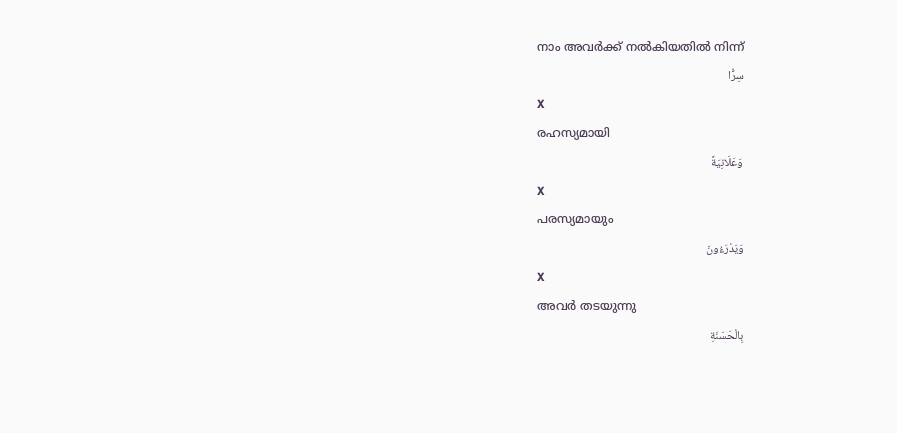നാം അവര്‍ക്ക് നല്‍കിയതില്‍ നിന്ന്
سِرًّا
X
രഹസ്യമായി
وَعَلَانِيَةً
X
പരസ്യമായും
وَيَدْرَءُونَ
X
അവര്‍ തടയുന്നു
بِالْحَسَنَةِ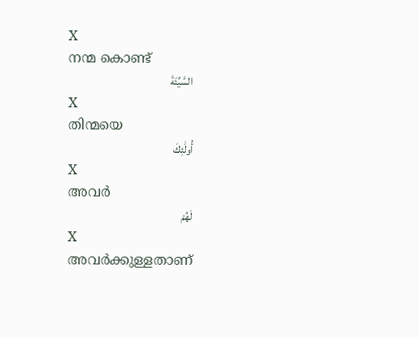X
നന്മ കൊണ്ട്
السَّيِّئَةَ
X
തിന്മയെ
أُولَٰئِكَ
X
അവര്‍
لَهُمْ
X
അവര്‍ക്കുള്ളതാണ്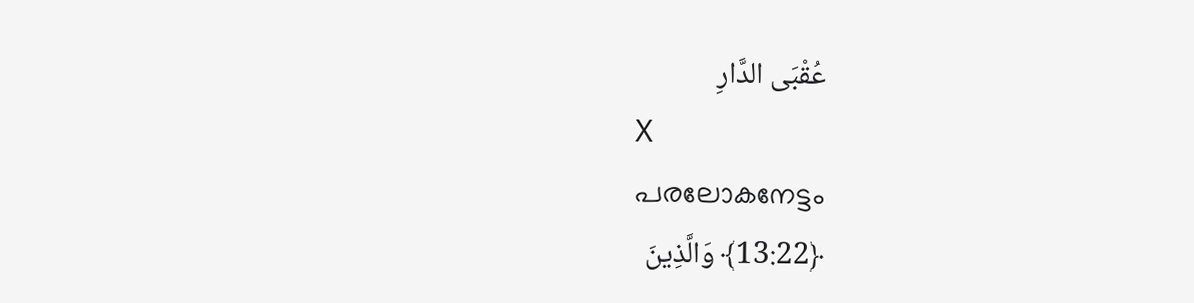عُقْبَى الدَّارِ
X
പരലോകനേട്ടം
﴿13:22﴾ وَالَّذِينَ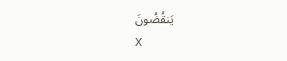يَنقُضُونَ
X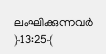ലംഘിക്കുന്നവര്‍
﴿13:25﴾